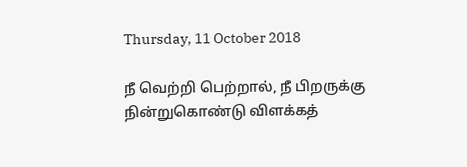Thursday, 11 October 2018

நீ வெற்றி பெற்றால், நீ பிறருக்கு நின்றுகொண்டு விளக்கத்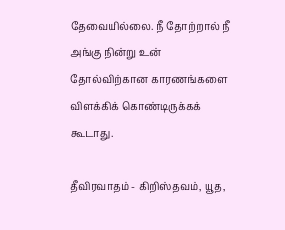தேவையில்லை. நீ தோற்றால் நீ அங்கு நின்று உன் தோல்விற்கான காரணங்களை விளக்கிக் கொண்டிருக்கக் கூடாது.

தீவிரவாதம் - கிறிஸ்தவம், யூத,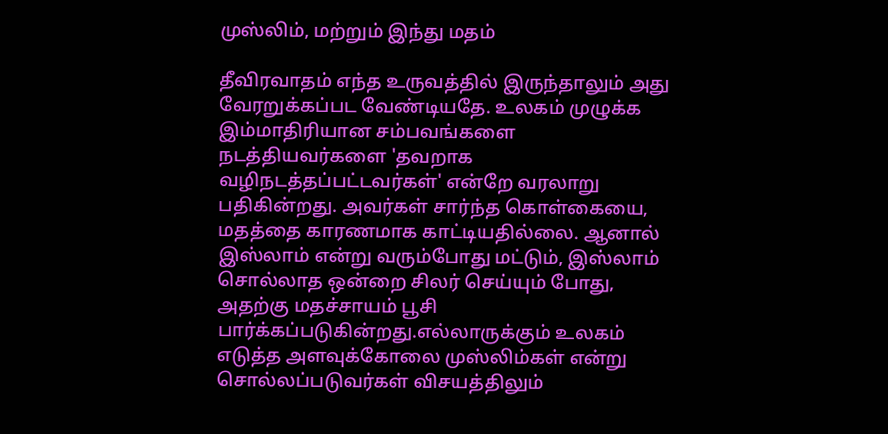முஸ்லிம், மற்றும் இந்து மதம்

தீவிரவாதம் எந்த உருவத்தில் இருந்தாலும் அது வேரறுக்கப்பட வேண்டியதே. உலகம் முழுக்க இம்மாதிரியான சம்பவங்களை நடத்தியவர்களை 'தவறாக வழிநடத்தப்பட்டவர்கள்' என்றே வரலாறு பதிகின்றது. அவர்கள் சார்ந்த கொள்கையை, மதத்தை காரணமாக காட்டியதில்லை. ஆனால் இஸ்லாம் என்று வரும்போது மட்டும், இஸ்லாம் சொல்லாத ஒன்றை சிலர் செய்யும் போது, அதற்கு மதச்சாயம் பூசி பார்க்கப்படுகின்றது.எல்லாருக்கும் உலகம் எடுத்த அளவுக்கோலை முஸ்லிம்கள் என்று சொல்லப்படுவர்கள் விசயத்திலும்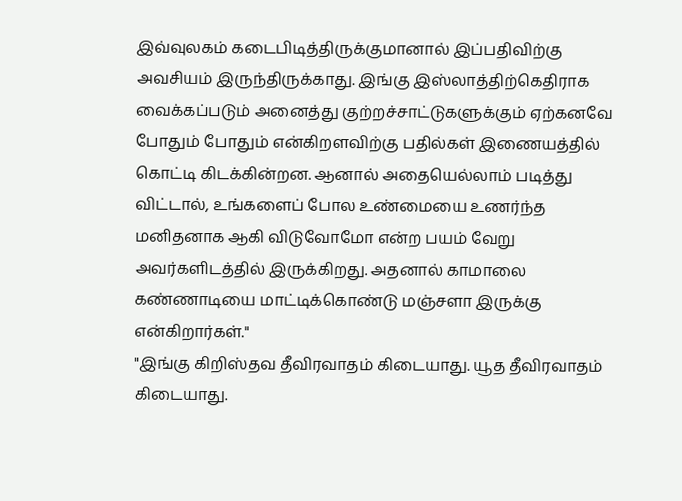இவ்வுலகம் கடைபிடித்திருக்குமானால் இப்பதிவிற்கு அவசியம் இருந்திருக்காது. இங்கு இஸ்லாத்திற்கெதிராக வைக்கப்படும் அனைத்து குற்றச்சாட்டுகளுக்கும் ஏற்கனவே போதும் போதும் என்கிறளவிற்கு பதில்கள் இணையத்தில் கொட்டி கிடக்கின்றன. ஆனால் அதையெல்லாம் படித்து விட்டால், உங்களைப் போல உண்மையை உணர்ந்த மனிதனாக ஆகி விடுவோமோ என்ற பயம் வேறு அவர்களிடத்தில் இருக்கிறது. அதனால் காமாலை கண்ணாடியை மாட்டிக்கொண்டு மஞ்சளா இருக்கு என்கிறார்கள்."
"இங்கு கிறிஸ்தவ தீவிரவாதம் கிடையாது. யூத தீவிரவாதம் கிடையாது.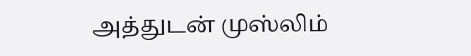அத்துடன் முஸ்லிம்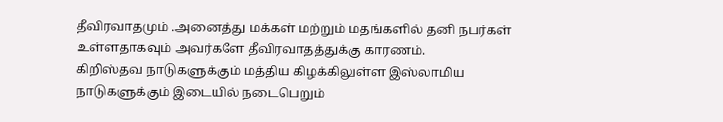தீவிரவாதமும் .அனைத்து மக்கள் மற்றும் மதங்களில் தனி நபர்கள் உள்ளதாகவும் அவர்களே தீவிரவாதத்துக்கு காரணம்.
கிறிஸ்தவ நாடுகளுக்கும் மத்திய கிழக்கிலுள்ள இஸ்லாமிய நாடுகளுக்கும் இடையில் நடைபெறும்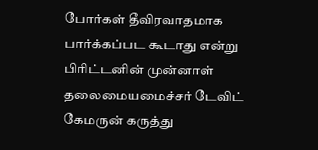போர்கள் தீவிரவாதமாக பார்க்கப்பட கூடாது என்று பிரிட்டனின் முன்னாள் தலைமையமைச்சர் டேவிட் கேமருன் கருத்து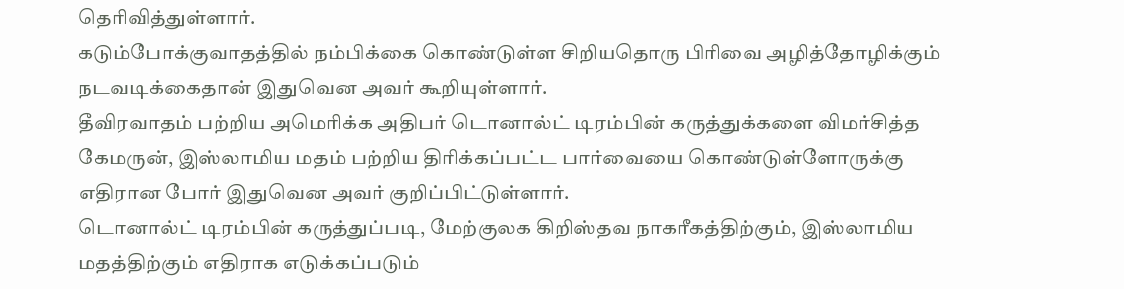தெரிவித்துள்ளார்.
கடும்போக்குவாதத்தில் நம்பிக்கை கொண்டுள்ள சிறியதொரு பிரிவை அழித்தோழிக்கும் நடவடிக்கைதான் இதுவென அவர் கூறியுள்ளார்.
தீவிரவாதம் பற்றிய அமெரிக்க அதிபர் டொனால்ட் டிரம்பின் கருத்துக்களை விமர்சித்த கேமருன், இஸ்லாமிய மதம் பற்றிய திரிக்கப்பட்ட பார்வையை கொண்டுள்ளோருக்கு எதிரான போர் இதுவென அவர் குறிப்பிட்டுள்ளார்.
டொனால்ட் டிரம்பின் கருத்துப்படி, மேற்குலக கிறிஸ்தவ நாகரீகத்திற்கும், இஸ்லாமிய மதத்திற்கும் எதிராக எடுக்கப்படும்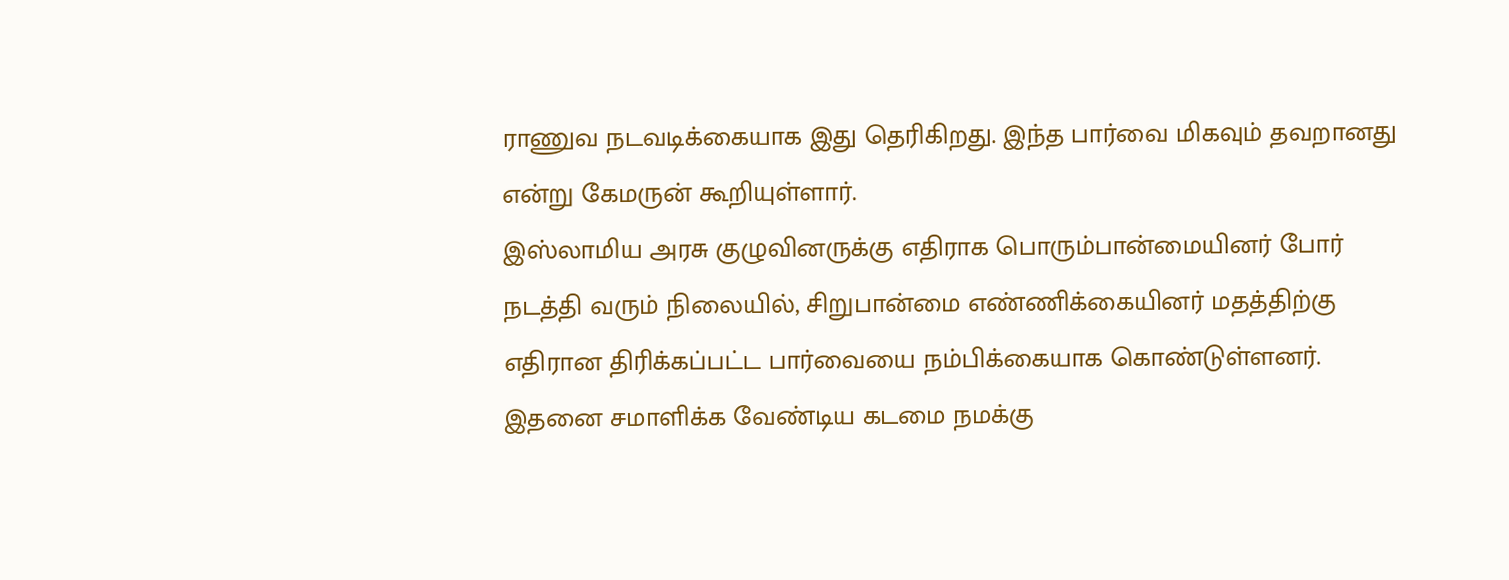ராணுவ நடவடிக்கையாக இது தெரிகிறது. இந்த பார்வை மிகவும் தவறானது என்று கேமருன் கூறியுள்ளார்.
இஸ்லாமிய அரசு குழுவினருக்கு எதிராக பொரும்பான்மையினர் போர் நடத்தி வரும் நிலையில், சிறுபான்மை எண்ணிக்கையினர் மதத்திற்கு எதிரான திரிக்கப்பட்ட பார்வையை நம்பிக்கையாக கொண்டுள்ளனர்.
இதனை சமாளிக்க வேண்டிய கடமை நமக்கு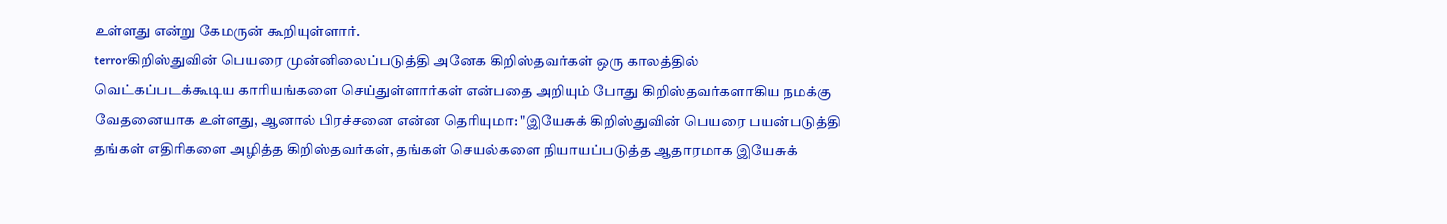உள்ளது என்று கேமருன் கூறியுள்ளார்.
terrorகிறிஸ்துவின் பெயரை முன்னிலைப்படுத்தி அனேக கிறிஸ்தவர்கள் ஒரு காலத்தில் வெட்கப்படக்கூடிய காரியங்களை செய்துள்ளார்கள் என்பதை அறியும் போது கிறிஸ்தவர்களாகிய நமக்கு வேதனையாக உள்ளது, ஆனால் பிரச்சனை என்ன தெரியுமா: "இயேசுக் கிறிஸ்துவின் பெயரை பயன்படுத்தி தங்கள் எதிரிகளை அழித்த கிறிஸ்தவர்கள், தங்கள் செயல்களை நியாயப்படுத்த ஆதாரமாக இயேசுக்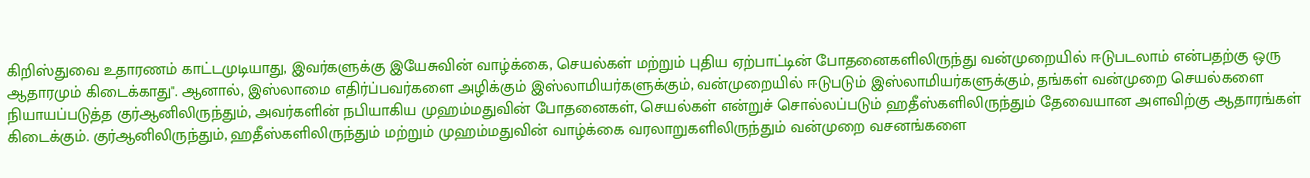கிறிஸ்துவை உதாரணம் காட்டமுடியாது, இவர்களுக்கு இயேசுவின் வாழ்க்கை, செயல்கள் மற்றும் புதிய ஏற்பாட்டின் போதனைகளிலிருந்து வன்முறையில் ஈடுபடலாம் என்பதற்கு ஒரு ஆதாரமும் கிடைக்காது". ஆனால், இஸ்லாமை எதிர்ப்பவர்களை அழிக்கும் இஸ்லாமியர்களுக்கும், வன்முறையில் ஈடுபடும் இஸ்லாமியர்களுக்கும், தங்கள் வன்முறை செயல்களை நியாயப்படுத்த குர்ஆனிலிருந்தும், அவர்களின் நபியாகிய முஹம்மதுவின் போதனைகள், செயல்கள் என்றுச் சொல்லப்படும் ஹதீஸ்களிலிருந்தும் தேவையான அளவிற்கு ஆதாரங்கள் கிடைக்கும். குர்ஆனிலிருந்தும், ஹதீஸ்களிலிருந்தும் மற்றும் முஹம்மதுவின் வாழ்க்கை வரலாறுகளிலிருந்தும் வன்முறை வசனங்களை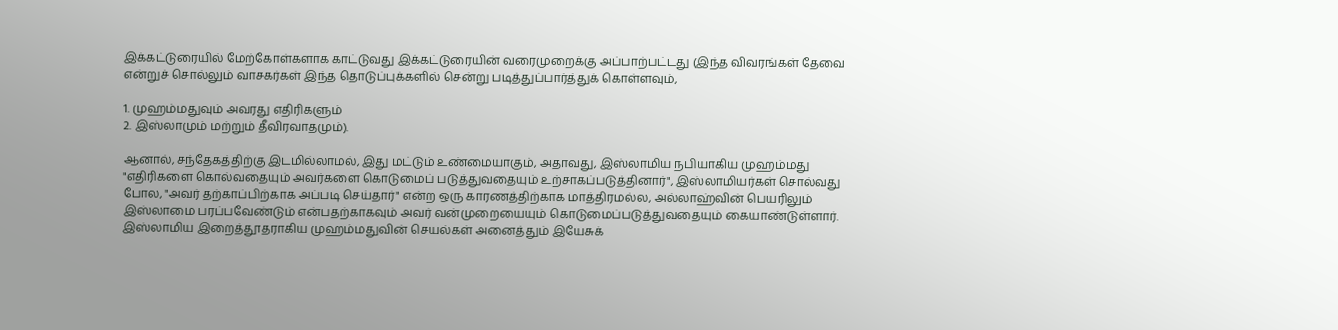இக்கட்டுரையில் மேற்கோள்களாக காட்டுவது இக்கட்டுரையின் வரைமுறைக்கு அப்பாற்பட்டது (இந்த விவரங்கள் தேவை என்றுச் சொல்லும் வாசகர்கள் இந்த தொடுப்புக்களில் சென்று படித்துப்பார்த்துக் கொள்ளவும்,

1. முஹம்மதுவும் அவரது எதிரிகளும்
2. இஸ்லாமும் மற்றும் தீவிரவாதமும்).

ஆனால், சந்தேகத்திற்கு இடமில்லாமல், இது மட்டும் உண்மையாகும், அதாவது, இஸ்லாமிய நபியாகிய முஹம்மது "எதிரிகளை கொல்வதையும் அவர்களை கொடுமைப் படுத்துவதையும் உற்சாகப்படுத்தினார்", இஸ்லாமியர்கள் சொல்வது போல, "அவர் தற்காப்பிற்காக அப்படி செய்தார்" என்ற ஒரு காரணத்திற்காக மாத்திரமல்ல, அல்லாஹ்வின் பெயரிலும் இஸ்லாமை பரப்பவேண்டும் என்பதற்காகவும் அவர் வன்முறையையும் கொடுமைப்படுத்துவதையும் கையாண்டுள்ளார். இஸ்லாமிய இறைத்தூதராகிய முஹம்மதுவின் செயல்கள் அனைத்தும் இயேசுக்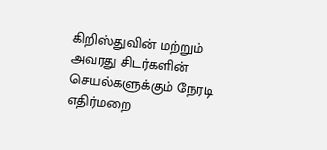கிறிஸ்துவின் மற்றும் அவரது சிடர்களின் செயல்களுக்கும் நேரடி எதிர்மறை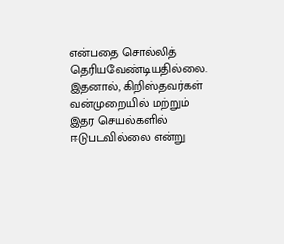என்பதை சொல்லித் தெரியவேண்டியதில்லை.
இதனால், கிறிஸ்தவர்கள் வன்முறையில் மற்றும் இதர செயல்களில் ஈடுபடவில்லை என்று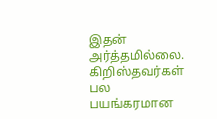இதன் அர்த்தமில்லை. கிறிஸ்தவர்கள் பல பயங்கரமான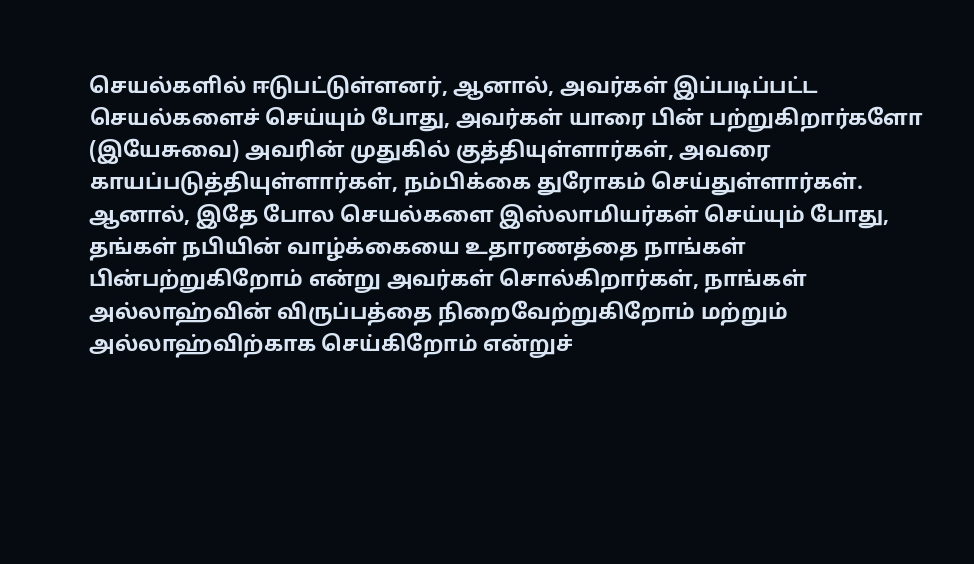செயல்களில் ஈடுபட்டுள்ளனர், ஆனால், அவர்கள் இப்படிப்பட்ட செயல்களைச் செய்யும் போது, அவர்கள் யாரை பின் பற்றுகிறார்களோ (இயேசுவை) அவரின் முதுகில் குத்தியுள்ளார்கள், அவரை காயப்படுத்தியுள்ளார்கள், நம்பிக்கை துரோகம் செய்துள்ளார்கள். ஆனால், இதே போல செயல்களை இஸ்லாமியர்கள் செய்யும் போது, தங்கள் நபியின் வாழ்க்கையை உதாரணத்தை நாங்கள் பின்பற்றுகிறோம் என்று அவர்கள் சொல்கிறார்கள், நாங்கள் அல்லாஹ்வின் விருப்பத்தை நிறைவேற்றுகிறோம் மற்றும் அல்லாஹ்விற்காக செய்கிறோம் என்றுச்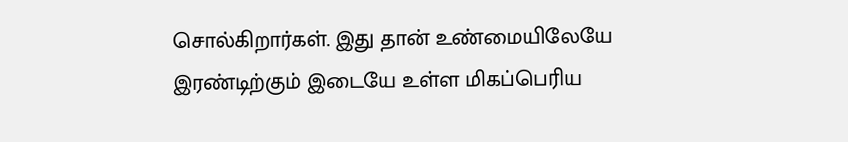சொல்கிறார்கள். இது தான் உண்மையிலேயே இரண்டிற்கும் இடையே உள்ள மிகப்பெரிய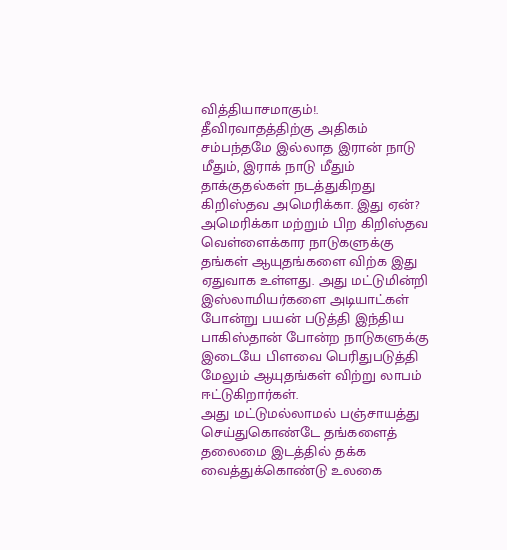வித்தியாசமாகும்!.
தீவிரவாதத்திற்கு அதிகம் சம்பந்தமே இல்லாத இரான் நாடு மீதும், இராக் நாடு மீதும் தாக்குதல்கள் நடத்துகிறது கிறிஸ்தவ அமெரிக்கா. இது ஏன்?
அமெரிக்கா மற்றும் பிற கிறிஸ்தவ வெள்ளைக்கார நாடுகளுக்கு தங்கள் ஆயுதங்களை விற்க இது ஏதுவாக உள்ளது. அது மட்டுமின்றி இஸ்லாமியர்களை அடியாட்கள் போன்று பயன் படுத்தி இந்திய பாகிஸ்தான் போன்ற நாடுகளுக்கு இடையே பிளவை பெரிதுபடுத்தி மேலும் ஆயுதங்கள் விற்று லாபம் ஈட்டுகிறார்கள்.
அது மட்டுமல்லாமல் பஞ்சாயத்து செய்துகொண்டே தங்களைத் தலைமை இடத்தில் தக்க வைத்துக்கொண்டு உலகை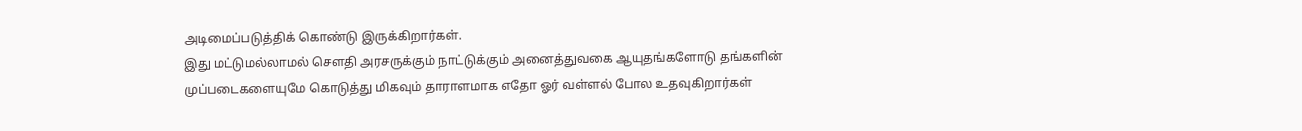அடிமைப்படுத்திக் கொண்டு இருக்கிறார்கள்.
இது மட்டுமல்லாமல் சௌதி அரசருக்கும் நாட்டுக்கும் அனைத்துவகை ஆயுதங்களோடு தங்களின் முப்படைகளையுமே கொடுத்து மிகவும் தாராளமாக எதோ ஓர் வள்ளல் போல உதவுகிறார்கள்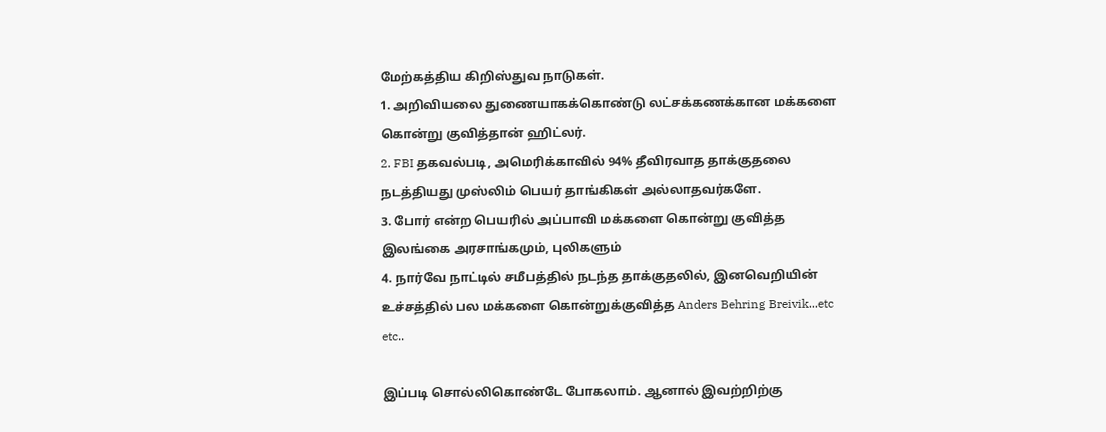மேற்கத்திய கிறிஸ்துவ நாடுகள்.
1. அறிவியலை துணையாகக்கொண்டு லட்சக்கணக்கான மக்களை கொன்று குவித்தான் ஹிட்லர்.
2. FBI தகவல்படி, அமெரிக்காவில் 94% தீவிரவாத தாக்குதலை நடத்தியது முஸ்லிம் பெயர் தாங்கிகள் அல்லாதவர்களே.
3. போர் என்ற பெயரில் அப்பாவி மக்களை கொன்று குவித்த இலங்கை அரசாங்கமும், புலிகளும்
4. நார்வே நாட்டில் சமீபத்தில் நடந்த தாக்குதலில், இனவெறியின் உச்சத்தில் பல மக்களை கொன்றுக்குவித்த Anders Behring Breivik...etc etc..

இப்படி சொல்லிகொண்டே போகலாம். ஆனால் இவற்றிற்கு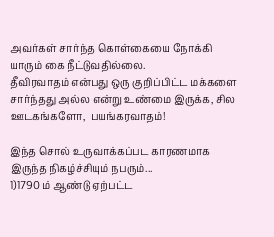அவர்கள் சார்ந்த கொள்கையை நோக்கி யாரும் கை நீட்டுவதில்லை.
தீவிரவாதம் என்பது ஒரு குறிப்பிட்ட மக்களை சார்ந்தது அல்ல என்று உண்மை இருக்க, சில ஊடகங்களோ,  பயங்கரவாதம்!

இந்த சொல் உருவாக்கப்பட காரணமாக இருந்த நிகழ்ச்சியும் நபரும்...
1)1790 ம் ஆண்டு ஏற்பட்ட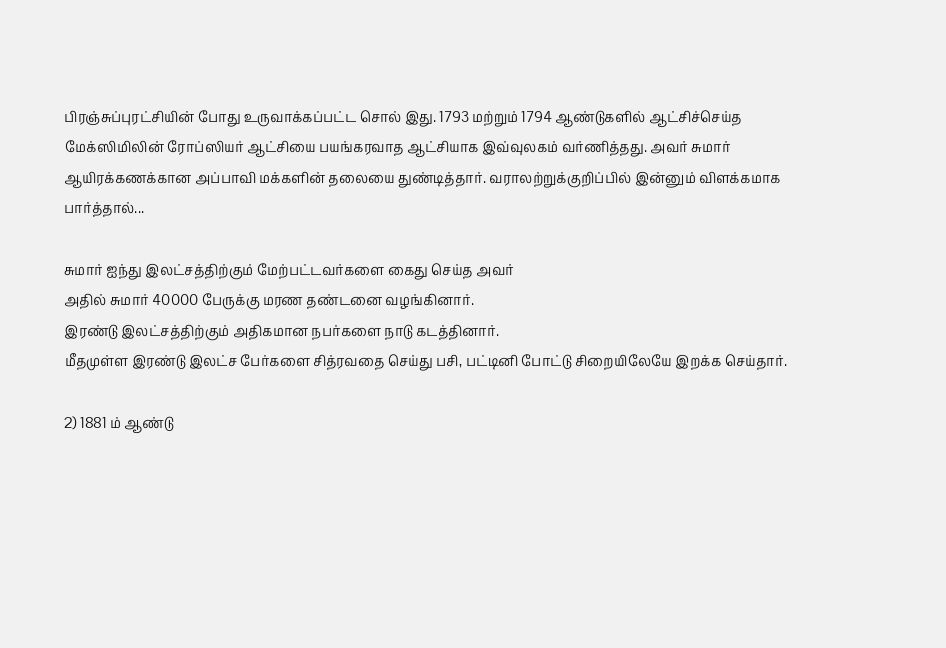பிரஞ்சுப்புரட்சியின் போது உருவாக்கப்பட்ட சொல் இது. 1793 மற்றும் 1794 ஆண்டுகளில் ஆட்சிச்செய்த மேக்ஸிமிலின் ரோப்ஸியர் ஆட்சியை பயங்கரவாத ஆட்சியாக இவ்வுலகம் வர்ணித்தது. அவர் சுமார் ஆயிரக்கணக்கான அப்பாவி மக்களின் தலையை துண்டித்தார். வராலற்றுக்குறிப்பில் இன்னும் விளக்கமாக பார்த்தால்...

சுமார் ஐந்து இலட்சத்திற்கும் மேற்பட்டவர்களை கைது செய்த அவர்
அதில் சுமார் 40000 பேருக்கு மரண தண்டனை வழங்கினார்.
இரண்டு இலட்சத்திற்கும் அதிகமான நபர்களை நாடு கடத்தினார்.
மீதமுள்ள இரண்டு இலட்ச பேர்களை சித்ரவதை செய்து பசி, பட்டினி போட்டு சிறையிலேயே இறக்க செய்தார்.

2) 1881 ம் ஆண்டு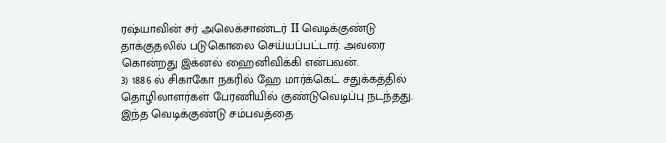ரஷ்யாவின் சர் அலெக்சாண்டர் II வெடிக்குண்டு தாக்குதலில் படுகொலை செய்யப்பட்டார். அவரை கொன்றது இக்னல் ஹைனிவிக்கி என்பவன்.
3) 1886 ல் சிகாகோ நகரில் ஹே மார்க்கெட் சதுக்கத்தில் தொழிலாளர்கள் பேரணியில் குண்டுவெடிப்பு நடந்தது. இந்த வெடிக்குண்டு சம்பவத்தை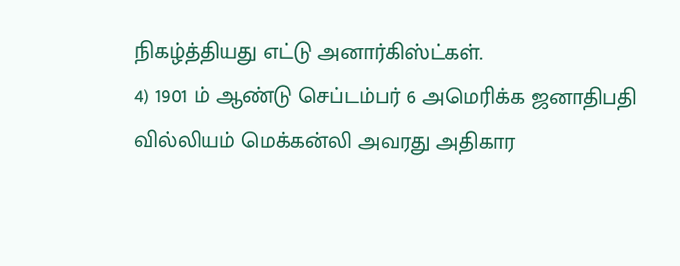நிகழ்த்தியது எட்டு அனார்கிஸ்ட்கள்.
4) 1901 ம் ஆண்டு செப்டம்பர் 6 அமெரிக்க ஜனாதிபதி வில்லியம் மெக்கன்லி அவரது அதிகார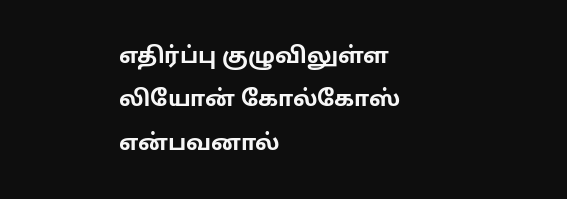எதிர்ப்பு குழுவிலுள்ள லியோன் கோல்கோஸ் என்பவனால்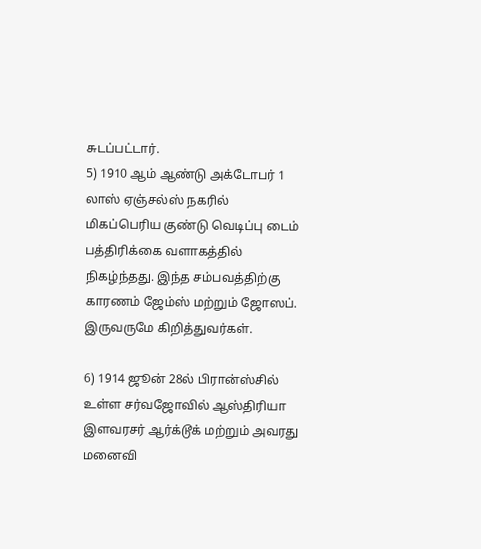சுடப்பட்டார்.
5) 1910 ஆம் ஆண்டு அக்டோபர் 1 லாஸ் ஏஞ்சல்ஸ் நகரில் மிகப்பெரிய குண்டு வெடிப்பு டைம் பத்திரிக்கை வளாகத்தில் நிகழ்ந்தது. இந்த சம்பவத்திற்கு காரணம் ஜேம்ஸ் மற்றும் ஜோஸப். இருவருமே கிறித்துவர்கள்.

6) 1914 ஜூன் 28ல் பிரான்ஸ்சில் உள்ள சர்வஜோவில் ஆஸ்திரியா இளவரசர் ஆர்க்டூக் மற்றும் அவரது மனைவி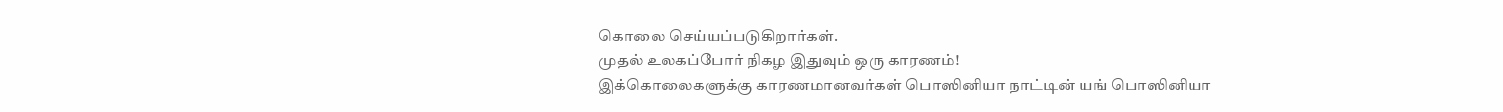கொலை செய்யப்படுகிறார்கள்.
முதல் உலகப்போர் நிகழ இதுவும் ஒரு காரணம்!
இக்கொலைகளுக்கு காரணமானவர்கள் பொஸினியா நாட்டின் யங் பொஸினியா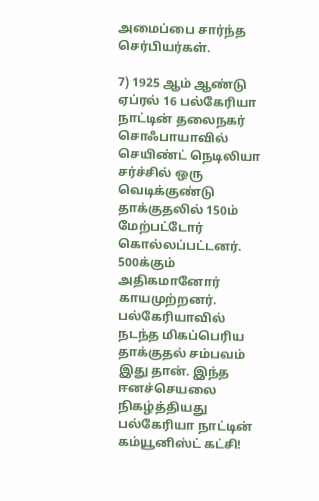அமைப்பை சார்ந்த செர்பியர்கள்.

7) 1925 ஆம் ஆண்டு ஏப்ரல் 16 பல்கேரியா நாட்டின் தலைநகர் சொஃபாயாவில் செயிண்ட் நெடிலியா சர்ச்சில் ஒரு வெடிக்குண்டு தாக்குதலில் 150ம் மேற்பட்டோர் கொல்லப்பட்டனர். 500க்கும் அதிகமானோர் காயமுற்றனர். பல்கேரியாவில் நடந்த மிகப்பெரிய தாக்குதல் சம்பவம் இது தான். இந்த ஈனச்செயலை நிகழ்த்தியது பல்கேரியா நாட்டின் கம்யூனிஸ்ட் கட்சி!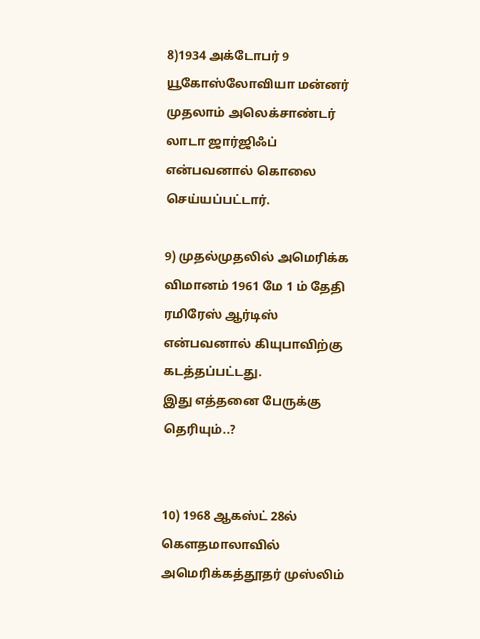8)1934 அக்டோபர் 9 யூகோஸ்லோவியா மன்னர் முதலாம் அலெக்சாண்டர் லாடா ஜார்ஜிஃப் என்பவனால் கொலை செய்யப்பட்டார்.

9) முதல்முதலில் அமெரிக்க விமானம் 1961 மே 1 ம் தேதி ரமிரேஸ் ஆர்டிஸ் என்பவனால் கியுபாவிற்கு கடத்தப்பட்டது.
இது எத்தனை பேருக்கு தெரியும்..?


10) 1968 ஆகஸ்ட் 28ல் கௌதமாலாவில் அமெரிக்கத்தூதர் முஸ்லிம்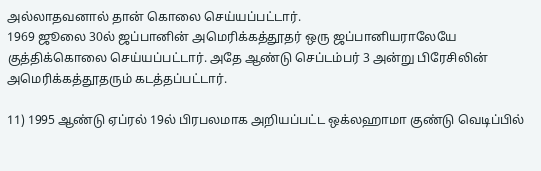அல்லாதவனால் தான் கொலை செய்யப்பட்டார்.
1969 ஜூலை 30ல் ஜப்பானின் அமெரிக்கத்தூதர் ஒரு ஜப்பானியராலேயே குத்திக்கொலை செய்யப்பட்டார். அதே ஆண்டு செப்டம்பர் 3 அன்று பிரேசிலின் அமெரிக்கத்தூதரும் கடத்தப்பட்டார்.

11) 1995 ஆண்டு ஏப்ரல் 19ல் பிரபலமாக அறியப்பட்ட ஒக்லஹாமா குண்டு வெடிப்பில்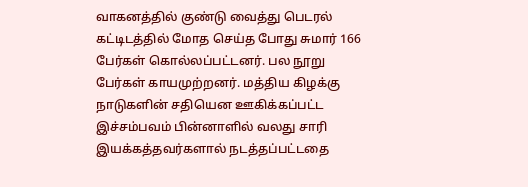வாகனத்தில் குண்டு வைத்து பெடரல் கட்டிடத்தில் மோத செய்த போது சுமார் 166 பேர்கள் கொல்லப்பட்டனர். பல நூறு பேர்கள் காயமுற்றனர். மத்திய கிழக்கு நாடுகளின் சதியென ஊகிக்கப்பட்ட இச்சம்பவம் பின்னாளில் வலது சாரி இயக்கத்தவர்களால் நடத்தப்பட்டதை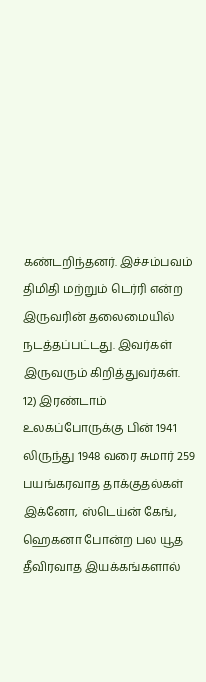கண்டறிந்தனர். இச்சம்பவம் திமிதி மற்றும் டெர்ரி என்ற இருவரின் தலைமையில் நடத்தப்பட்டது. இவர்கள் இருவரும் கிறித்துவர்கள்.
12) இரண்டாம் உலகப்போருக்கு பின் 1941 லிருந்து 1948 வரை சுமார் 259 பயங்கரவாத தாக்குதல்கள் இக்னோ, ஸ்டெய்ன் கேங், ஹெகனா போன்ற பல யூத தீவிரவாத இயக்கங்களால்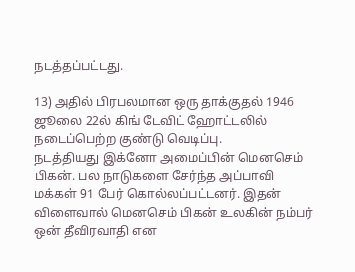நடத்தப்பட்டது.

13) அதில் பிரபலமான ஒரு தாக்குதல் 1946 ஜூலை 22ல் கிங் டேவிட் ஹோட்டலில் நடைப்பெற்ற குண்டு வெடிப்பு.
நடத்தியது இக்னோ அமைப்பின் மெனசெம் பிகன். பல நாடுகளை சேர்ந்த அப்பாவி மக்கள் 91 பேர் கொல்லப்பட்டனர். இதன் விளைவால் மெனசெம் பிகன் உலகின் நம்பர் ஒன் தீவிரவாதி என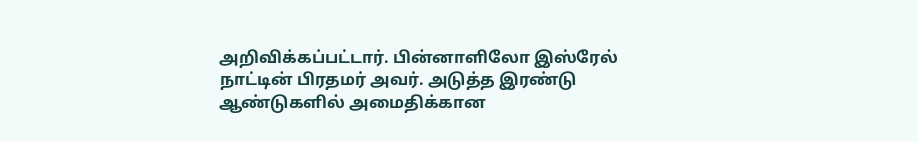அறிவிக்கப்பட்டார். பின்னாளிலோ இஸ்ரேல் நாட்டின் பிரதமர் அவர். அடுத்த இரண்டு ஆண்டுகளில் அமைதிக்கான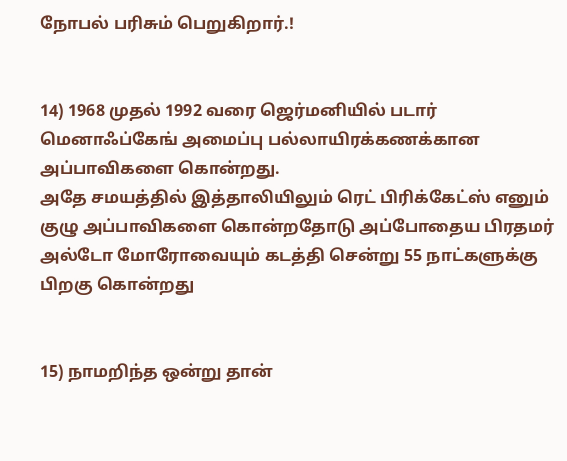நோபல் பரிசும் பெறுகிறார்.!


14) 1968 முதல் 1992 வரை ஜெர்மனியில் படார் மெனாஃப்கேங் அமைப்பு பல்லாயிரக்கணக்கான அப்பாவிகளை கொன்றது.
அதே சமயத்தில் இத்தாலியிலும் ரெட் பிரிக்கேட்ஸ் எனும் குழு அப்பாவிகளை கொன்றதோடு அப்போதைய பிரதமர் அல்டோ மோரோவையும் கடத்தி சென்று 55 நாட்களுக்கு பிறகு கொன்றது


15) நாமறிந்த ஒன்று தான்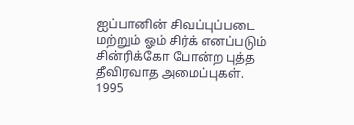ஐப்பானின் சிவப்புப்படை மற்றும் ஓம் சிர்க் எனப்படும் சின்ரிக்கோ போன்ற புத்த தீவிரவாத அமைப்புகள்.
1995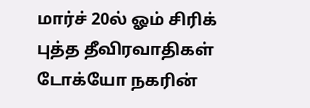மார்ச் 20ல் ஓம் சிரிக் புத்த தீவிரவாதிகள் டோக்யோ நகரின்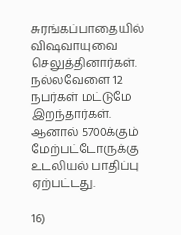சுரங்கப்பாதையில் விஷவாயுவை செலுத்தினார்கள். நல்லவேளை 12 நபர்கள் மட்டுமே இறந்தார்கள். ஆனால் 5700க்கும் மேற்பட்டோருக்கு உடலியல் பாதிப்பு ஏற்பட்டது.

16)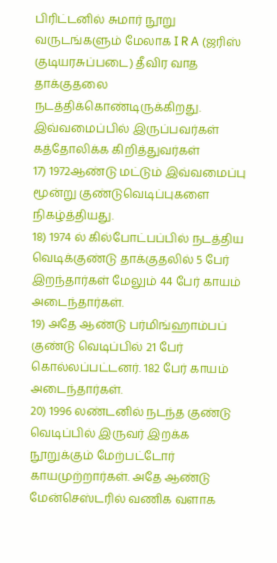பிரிட்டனில் சுமார் நூறு வருடங்களும் மேலாக I R A (ஜரிஸ் குடியரசுப்படை) தீவிர வாத தாக்குதலை நடத்திக்கொண்டிருக்கிறது. இவ்வமைப்பில் இருப்பவர்கள் கத்தோலிக்க கிறித்துவர்கள்
17) 1972ஆண்டு மட்டும் இவ்வமைப்பு மூன்று குண்டுவெடிப்புகளை நிகழ்த்தியது.
18) 1974 ல் கில்போட்பப்பில் நடத்திய வெடிக்குண்டு தாக்குதலில் 5 பேர் இறந்தார்கள் மேலும் 44 பேர் காயம் அடைந்தார்கள்.
19) அதே ஆண்டு பர்மிங்ஹாம்பப் குண்டு வெடிப்பில் 21 பேர் கொல்லப்பட்டனர். 182 பேர் காயம் அடைந்தார்கள்.
20) 1996 லண்டனில் நடந்த குண்டு வெடிப்பில் இருவர் இறக்க நூறுக்கும் மேற்பட்டோர் காயமுற்றார்கள். அதே ஆண்டு மேன்செஸ்டரில் வணிக வளாக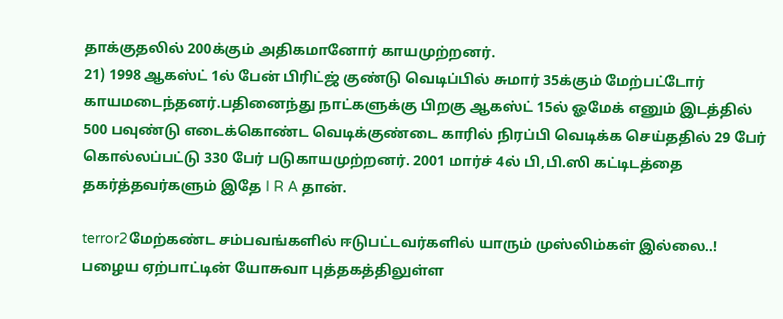தாக்குதலில் 200க்கும் அதிகமானோர் காயமுற்றனர்.
21) 1998 ஆகஸ்ட் 1ல் பேன் பிரிட்ஜ் குண்டு வெடிப்பில் சுமார் 35க்கும் மேற்பட்டோர் காயமடைந்தனர்.பதினைந்து நாட்களுக்கு பிறகு ஆகஸ்ட் 15ல் ஓமேக் எனும் இடத்தில் 500 பவுண்டு எடைக்கொண்ட வெடிக்குண்டை காரில் நிரப்பி வெடிக்க செய்ததில் 29 பேர் கொல்லப்பட்டு 330 பேர் படுகாயமுற்றனர். 2001 மார்ச் 4ல் பி,பி.ஸி கட்டிடத்தை தகர்த்தவர்களும் இதே I R A தான்.

terror2மேற்கண்ட சம்பவங்களில் ஈடுபட்டவர்களில் யாரும் முஸ்லிம்கள் இல்லை..!
பழைய ஏற்பாட்டின் யோசுவா புத்தகத்திலுள்ள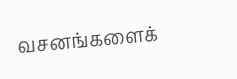வசனங்களைக்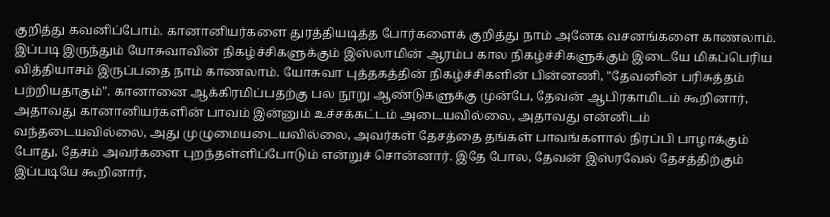குறித்து கவனிப்போம். கானானியர்களை துரத்தியடித்த போர்களைக் குறித்து நாம் அனேக வசனங்களை காணலாம். இப்படி இருந்தும் யோசுவாவின் நிகழ்ச்சிகளுக்கும் இஸ்லாமின் ஆரம்ப கால நிகழ்ச்சிகளுக்கும் இடையே மிகப்பெரிய வித்தியாசம் இருப்பதை நாம் காணலாம். யோசுவா புத்தகத்தின் நிகழ்ச்சிகளின் பின்னணி, "தேவனின் பரிசுத்தம் பற்றியதாகும்". கானானை ஆக்கிரமிப்பதற்கு பல நூறு ஆண்டுகளுக்கு முன்பே, தேவன் ஆபிரகாமிடம் கூறினார், அதாவது கானானியர்களின் பாவம் இன்னும் உச்சக்கட்டம் அடையவில்லை, அதாவது என்னிடம் வந்தடையவில்லை, அது முழுமையடையவில்லை, அவர்கள் தேசத்தை தங்கள் பாவங்களால் நிரப்பி பாழாக்கும் போது, தேசம் அவர்களை புறந்தள்ளிப்போடும் என்றுச் சொன்னார். இதே போல, தேவன் இஸ்ரவேல் தேசத்திற்கும் இப்படியே கூறினார்,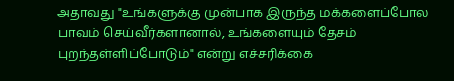அதாவது "உங்களுக்கு முன்பாக இருந்த மக்களைப்போல பாவம் செய்வீர்களானால், உங்களையும் தேசம் புறந்தள்ளிப்போடும்" என்று எச்சரிக்கை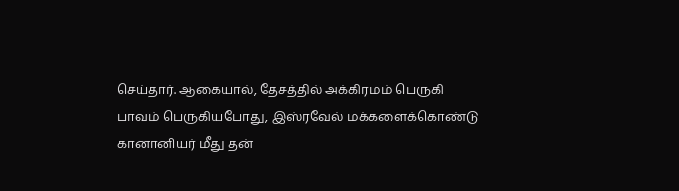செய்தார். ஆகையால், தேசத்தில் அக்கிரமம் பெருகி பாவம் பெருகியபோது, இஸ்ரவேல் மக்களைக்கொண்டு கானானியர் மீது தன்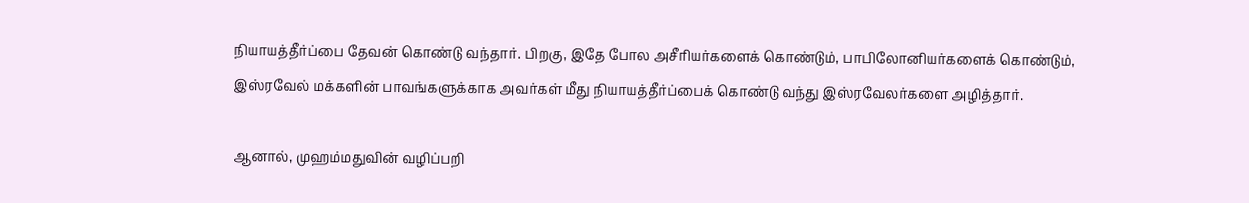நியாயத்தீர்ப்பை தேவன் கொண்டு வந்தார். பிறகு, இதே போல அசீரியர்களைக் கொண்டும், பாபிலோனியர்களைக் கொண்டும், இஸ்ரவேல் மக்களின் பாவங்களுக்காக அவர்கள் மீது நியாயத்தீர்ப்பைக் கொண்டு வந்து இஸ்ரவேலர்களை அழித்தார்.

ஆனால், முஹம்மதுவின் வழிப்பறி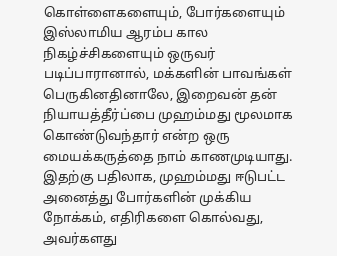கொள்ளைகளையும், போர்களையும் இஸ்லாமிய ஆரம்ப கால நிகழ்ச்சிகளையும் ஒருவர் படிப்பாரானால், மக்களின் பாவங்கள் பெருகினதினாலே, இறைவன் தன் நியாயத்தீர்ப்பை முஹம்மது மூலமாக கொண்டுவந்தார் என்ற ஒரு மையக்கருத்தை நாம் காணமுடியாது. இதற்கு பதிலாக, முஹம்மது ஈடுபட்ட அனைத்து போர்களின் முக்கிய நோக்கம், எதிரிகளை கொல்வது, அவர்களது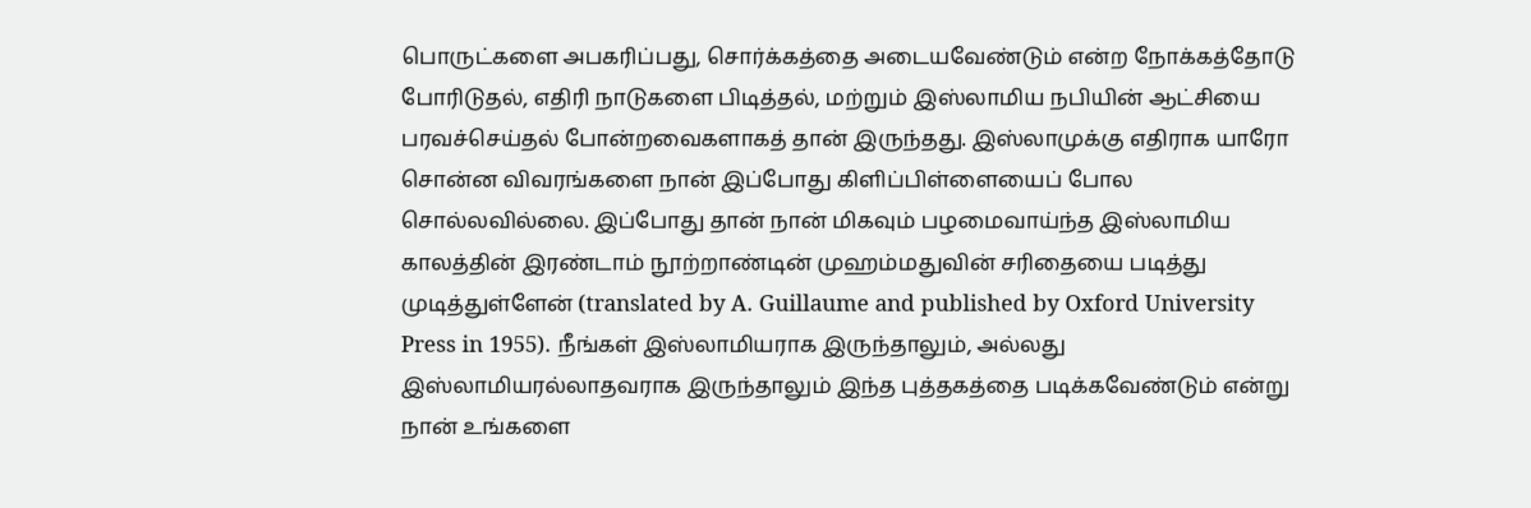பொருட்களை அபகரிப்பது, சொர்க்கத்தை அடையவேண்டும் என்ற நோக்கத்தோடு போரிடுதல், எதிரி நாடுகளை பிடித்தல், மற்றும் இஸ்லாமிய நபியின் ஆட்சியை பரவச்செய்தல் போன்றவைகளாகத் தான் இருந்தது. இஸ்லாமுக்கு எதிராக யாரோ சொன்ன விவரங்களை நான் இப்போது கிளிப்பிள்ளையைப் போல சொல்லவில்லை. இப்போது தான் நான் மிகவும் பழமைவாய்ந்த இஸ்லாமிய காலத்தின் இரண்டாம் நூற்றாண்டின் முஹம்மதுவின் சரிதையை படித்து முடித்துள்ளேன் (translated by A. Guillaume and published by Oxford University Press in 1955). நீங்கள் இஸ்லாமியராக இருந்தாலும், அல்லது இஸ்லாமியரல்லாதவராக இருந்தாலும் இந்த புத்தகத்தை படிக்கவேண்டும் என்று நான் உங்களை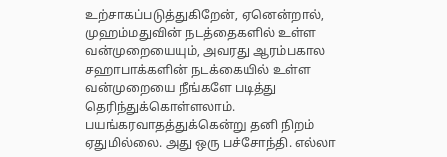உற்சாகப்படுத்துகிறேன், ஏனென்றால், முஹம்மதுவின் நடத்தைகளில் உள்ள வன்முறையையும், அவரது ஆரம்பகால சஹாபாக்களின் நடக்கையில் உள்ள வன்முறையை நீங்களே படித்து தெரிந்துக்கொள்ளலாம்.
பயங்கரவாதத்துக்கென்று தனி நிறம் ஏதுமில்லை. அது ஒரு பச்சோந்தி. எல்லா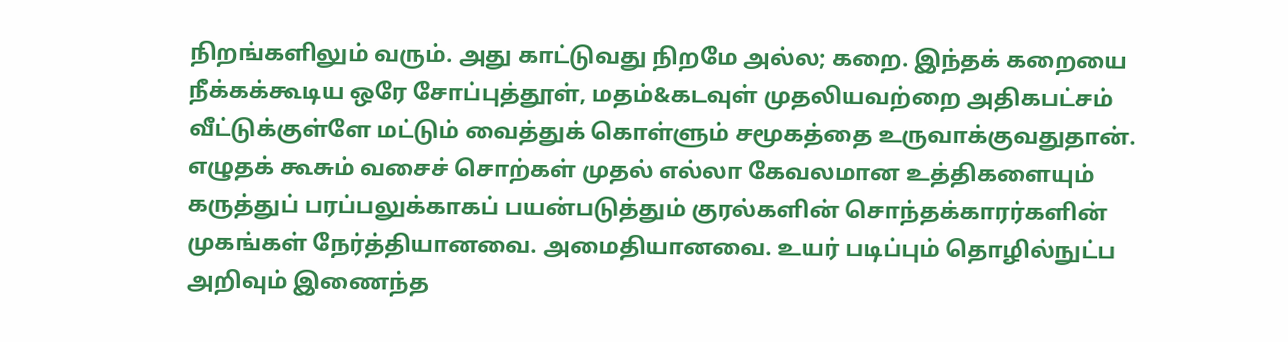நிறங்களிலும் வரும். அது காட்டுவது நிறமே அல்ல; கறை. இந்தக் கறையை நீக்கக்கூடிய ஒரே சோப்புத்தூள், மதம்&கடவுள் முதலியவற்றை அதிகபட்சம் வீட்டுக்குள்ளே மட்டும் வைத்துக் கொள்ளும் சமூகத்தை உருவாக்குவதுதான். எழுதக் கூசும் வசைச் சொற்கள் முதல் எல்லா கேவலமான உத்திகளையும் கருத்துப் பரப்பலுக்காகப் பயன்படுத்தும் குரல்களின் சொந்தக்காரர்களின் முகங்கள் நேர்த்தியானவை. அமைதியானவை. உயர் படிப்பும் தொழில்நுட்ப அறிவும் இணைந்த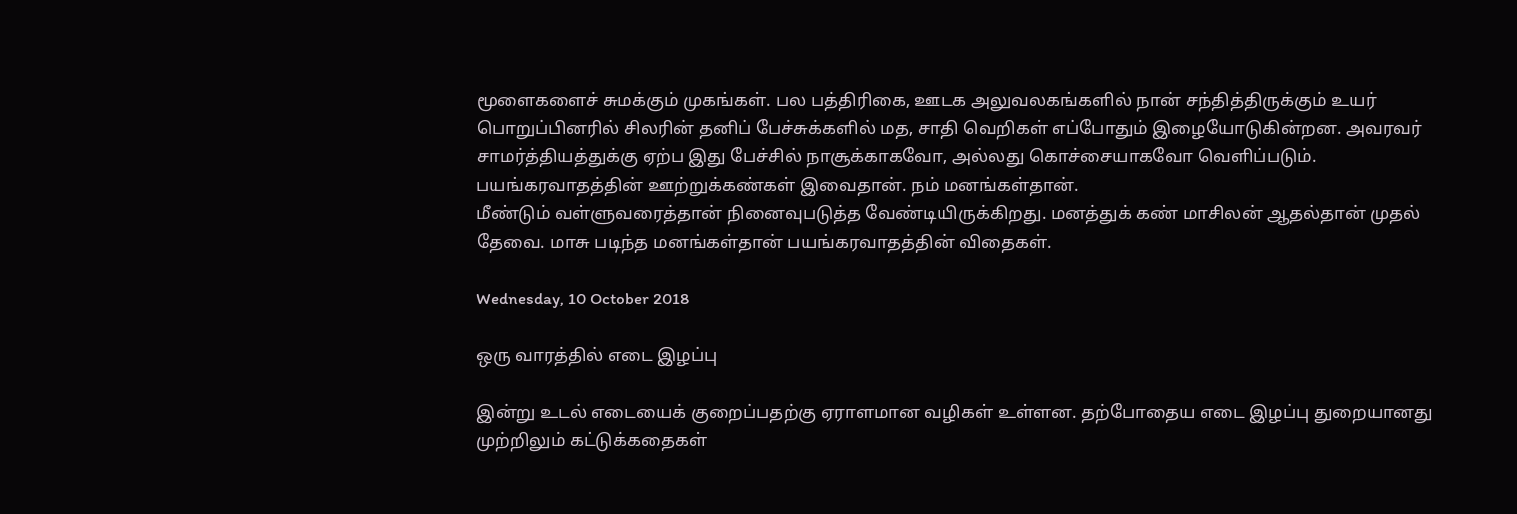மூளைகளைச் சுமக்கும் முகங்கள். பல பத்திரிகை, ஊடக அலுவலகங்களில் நான் சந்தித்திருக்கும் உயர் பொறுப்பினரில் சிலரின் தனிப் பேச்சுக்களில் மத, சாதி வெறிகள் எப்போதும் இழையோடுகின்றன. அவரவர் சாமர்த்தியத்துக்கு ஏற்ப இது பேச்சில் நாசூக்காகவோ, அல்லது கொச்சையாகவோ வெளிப்படும். பயங்கரவாதத்தின் ஊற்றுக்கண்கள் இவைதான். நம் மனங்கள்தான்.
மீண்டும் வள்ளுவரைத்தான் நினைவுபடுத்த வேண்டியிருக்கிறது. மனத்துக் கண் மாசிலன் ஆதல்தான் முதல் தேவை. மாசு படிந்த மனங்கள்தான் பயங்கரவாதத்தின் விதைகள்.

Wednesday, 10 October 2018

ஒரு வாரத்தில் எடை இழப்பு

இன்று உடல் எடையைக் குறைப்பதற்கு ஏராளமான வழிகள் உள்ளன. தற்போதைய எடை இழப்பு துறையானது முற்றிலும் கட்டுக்கதைகள்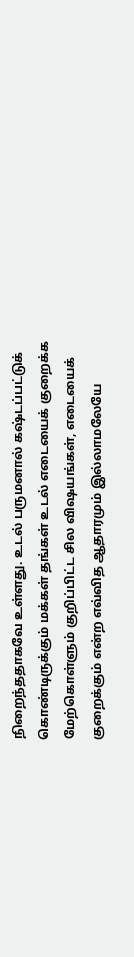நிறைந்ததாகவே உள்ளது. உடல் பருமனால் கஷ்டப்பட்டுக் கொண்டிருக்கும் மக்கள் தங்கள் உடல் எடையைக் குறைக்க மேற்கொள்ளும் குறிப்பிட்ட சில விஷயங்கள், எடையைக் குறைக்கும் என்ற எவ்வித ஆதாரமும் இல்லாமலேயே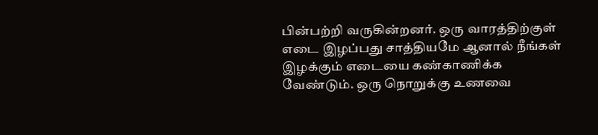பின்பற்றி வருகின்றனர். ஒரு வாரத்திற்குள் எடை இழப்பது சாத்தியமே ஆனால் நீங்கள் இழக்கும் எடையை கண்காணிக்க வேண்டும். ஒரு நொறுக்கு உணவை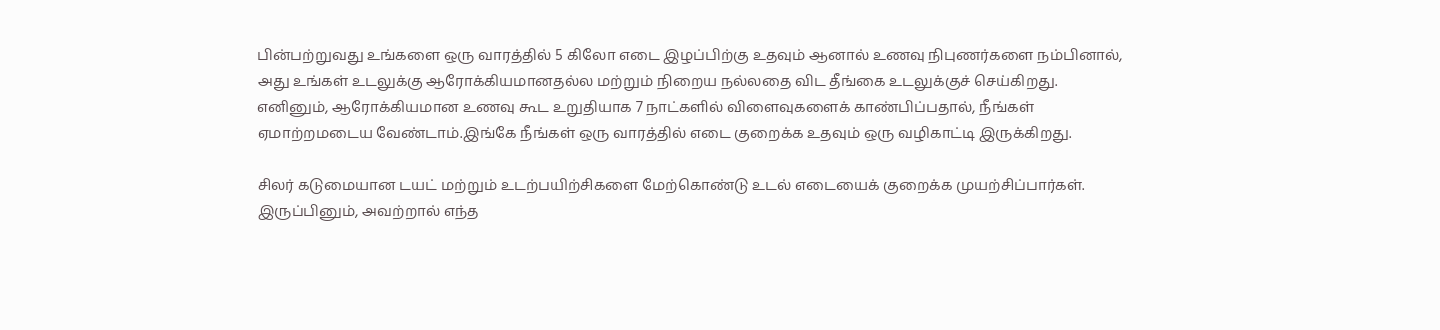பின்பற்றுவது உங்களை ஒரு வாரத்தில் 5 கிலோ எடை இழப்பிற்கு உதவும் ஆனால் உணவு நிபுணர்களை நம்பினால், அது உங்கள் உடலுக்கு ஆரோக்கியமானதல்ல மற்றும் நிறைய நல்லதை விட தீங்கை உடலுக்குச் செய்கிறது. எனினும், ஆரோக்கியமான உணவு கூட உறுதியாக 7 நாட்களில் விளைவுகளைக் காண்பிப்பதால், நீங்கள் ஏமாற்றமடைய வேண்டாம்.இங்கே நீங்கள் ஒரு வாரத்தில் எடை குறைக்க உதவும் ஒரு வழிகாட்டி இருக்கிறது.

சிலர் கடுமையான டயட் மற்றும் உடற்பயிற்சிகளை மேற்கொண்டு உடல் எடையைக் குறைக்க முயற்சிப்பார்கள். இருப்பினும், அவற்றால் எந்த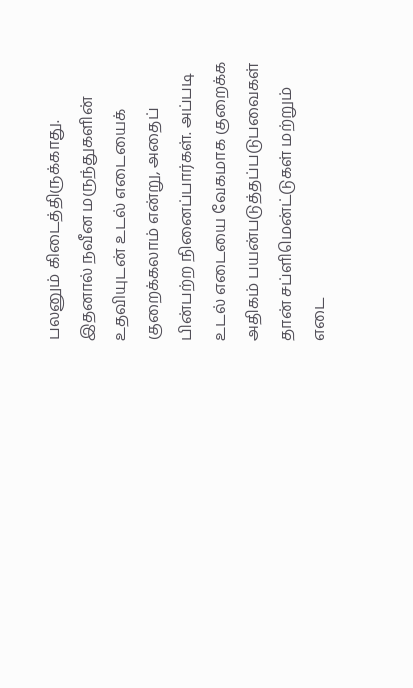பலனும் கிடைத்திருக்காது. இதனால் நவீன மருந்துகளின் உதவியுடன் உடல் எடையைக் குறைக்கலாம் என்று, அதைப் பின்பற்ற நினைப்பார்கள். அப்படி உடல் எடையை வேகமாக குறைக்க அதிகம் பயன்படுத்தப்படுபவைகள் தான் சப்ளிமென்ட்டுகள் மற்றும் எடை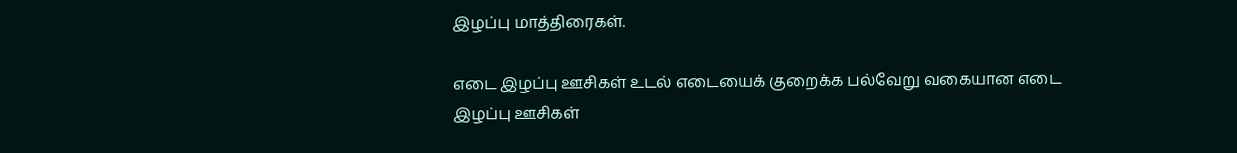இழப்பு மாத்திரைகள்.

எடை இழப்பு ஊசிகள் உடல் எடையைக் குறைக்க பல்வேறு வகையான எடை இழப்பு ஊசிகள்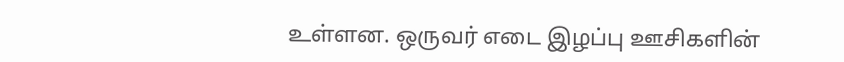உள்ளன. ஒருவர் எடை இழப்பு ஊசிகளின்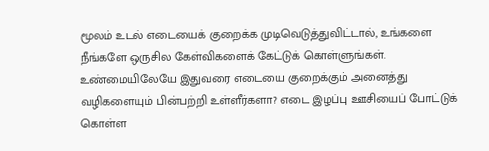மூலம் உடல் எடையைக் குறைக்க முடிவெடுத்துவிட்டால், உங்களை நீங்களே ஒருசில கேள்விகளைக் கேட்டுக் கொள்ளுங்கள். உண்மையிலேயே இதுவரை எடையை குறைக்கும் அனைத்து வழிகளையும் பின்பற்றி உள்ளீர்களா? எடை இழப்பு ஊசியைப் போட்டுக் கொள்ள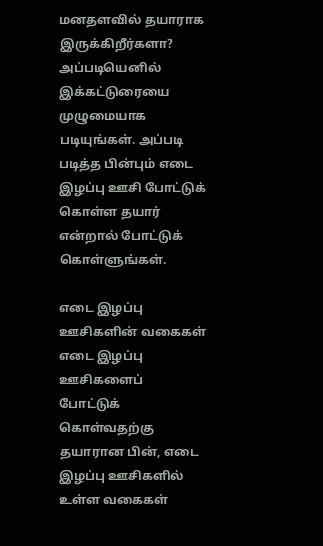மனதளவில் தயாராக இருக்கிறீர்களா? அப்படியெனில் இக்கட்டுரையை முழுமையாக படியுங்கள். அப்படி படித்த பின்பும் எடை இழப்பு ஊசி போட்டுக் கொள்ள தயார் என்றால் போட்டுக் கொள்ளுங்கள்.

எடை இழப்பு ஊசிகளின் வகைகள் எடை இழப்பு ஊசிகளைப் போட்டுக் கொள்வதற்கு தயாரான பின், எடை இழப்பு ஊசிகளில் உள்ள வகைகள்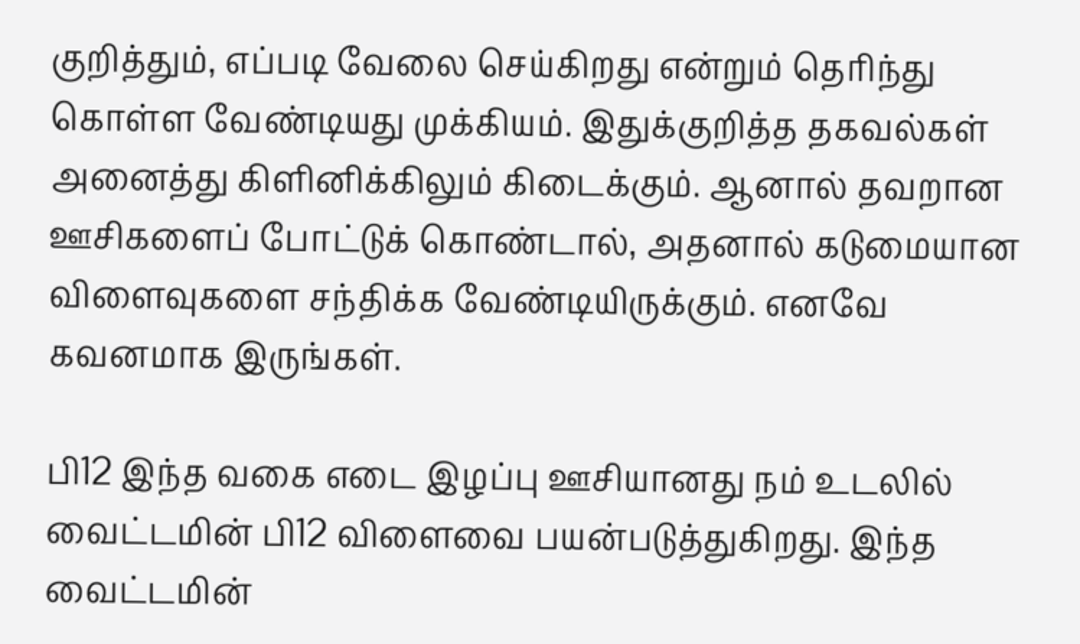குறித்தும், எப்படி வேலை செய்கிறது என்றும் தெரிந்து கொள்ள வேண்டியது முக்கியம். இதுக்குறித்த தகவல்கள் அனைத்து கிளினிக்கிலும் கிடைக்கும். ஆனால் தவறான ஊசிகளைப் போட்டுக் கொண்டால், அதனால் கடுமையான விளைவுகளை சந்திக்க வேண்டியிருக்கும். எனவே கவனமாக இருங்கள்.

பி12 இந்த வகை எடை இழப்பு ஊசியானது நம் உடலில் வைட்டமின் பி12 விளைவை பயன்படுத்துகிறது. இந்த வைட்டமின்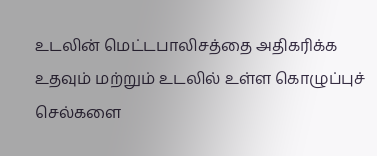உடலின் மெட்டபாலிசத்தை அதிகரிக்க உதவும் மற்றும் உடலில் உள்ள கொழுப்புச் செல்களை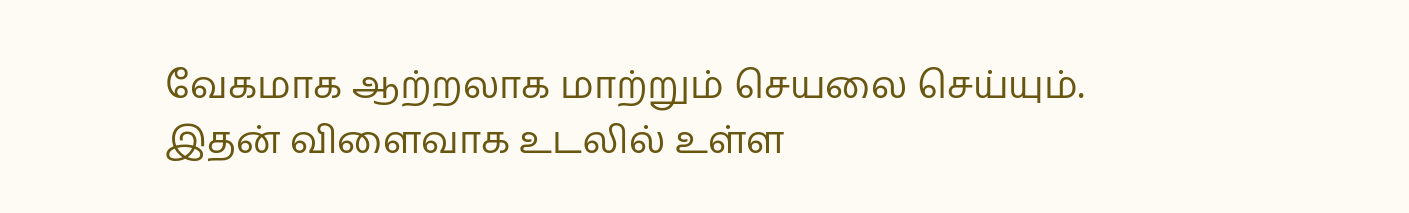வேகமாக ஆற்றலாக மாற்றும் செயலை செய்யும். இதன் விளைவாக உடலில் உள்ள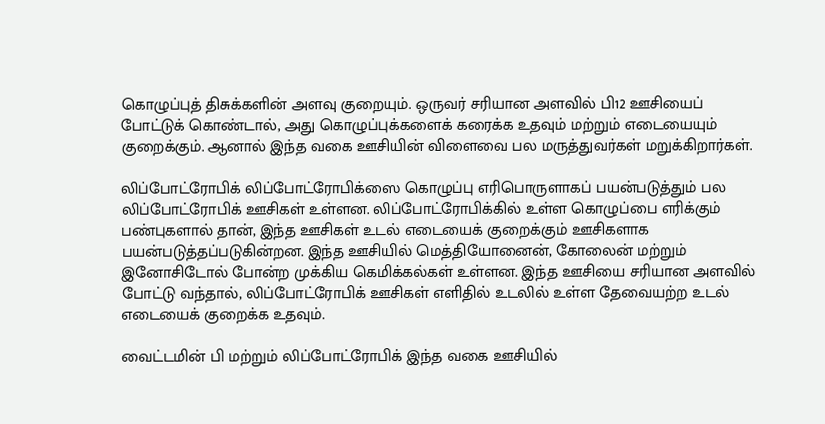கொழுப்புத் திசுக்களின் அளவு குறையும். ஒருவர் சரியான அளவில் பி12 ஊசியைப் போட்டுக் கொண்டால், அது கொழுப்புக்களைக் கரைக்க உதவும் மற்றும் எடையையும் குறைக்கும். ஆனால் இந்த வகை ஊசியின் விளைவை பல மருத்துவர்கள் மறுக்கிறார்கள்.

லிப்போட்ரோபிக் லிப்போட்ரோபிக்ஸை கொழுப்பு எரிபொருளாகப் பயன்படுத்தும் பல லிப்போட்ரோபிக் ஊசிகள் உள்ளன. லிப்போட்ரோபிக்கில் உள்ள கொழுப்பை எரிக்கும் பண்புகளால் தான், இந்த ஊசிகள் உடல் எடையைக் குறைக்கும் ஊசிகளாக பயன்படுத்தப்படுகின்றன. இந்த ஊசியில் மெத்தியோனைன், கோலைன் மற்றும் இனோசிடோல் போன்ற முக்கிய கெமிக்கல்கள் உள்ளன. இந்த ஊசியை சரியான அளவில் போட்டு வந்தால், லிப்போட்ரோபிக் ஊசிகள் எளிதில் உடலில் உள்ள தேவையற்ற உடல் எடையைக் குறைக்க உதவும்.

வைட்டமின் பி மற்றும் லிப்போட்ரோபிக் இந்த வகை ஊசியில்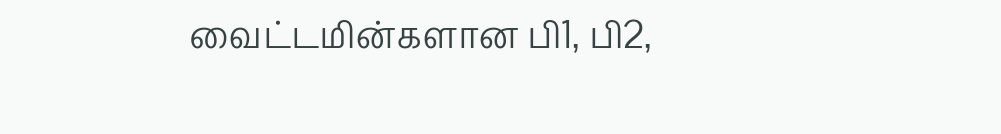வைட்டமின்களான பி1, பி2,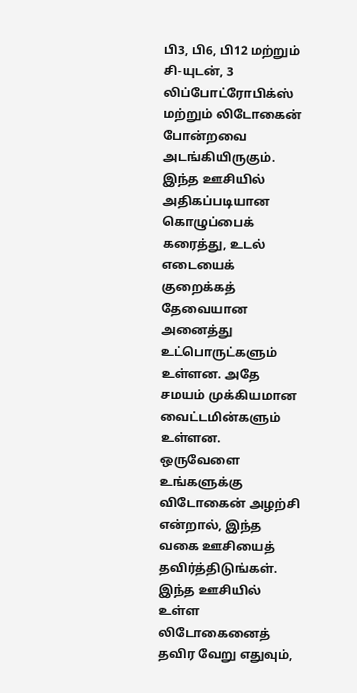பி3, பி6, பி12 மற்றும் சி-யுடன், 3 லிப்போட்ரோபிக்ஸ் மற்றும் லிடோகைன் போன்றவை அடங்கியிருகும். இந்த ஊசியில் அதிகப்படியான கொழுப்பைக் கரைத்து, உடல் எடையைக் குறைக்கத் தேவையான அனைத்து உட்பொருட்களும் உள்ளன. அதே சமயம் முக்கியமான வைட்டமின்களும் உள்ளன. ஒருவேளை உங்களுக்கு விடோகைன் அழற்சி என்றால், இந்த வகை ஊசியைத் தவிர்த்திடுங்கள். இந்த ஊசியில் உள்ள லிடோகைனைத் தவிர வேறு எதுவும்,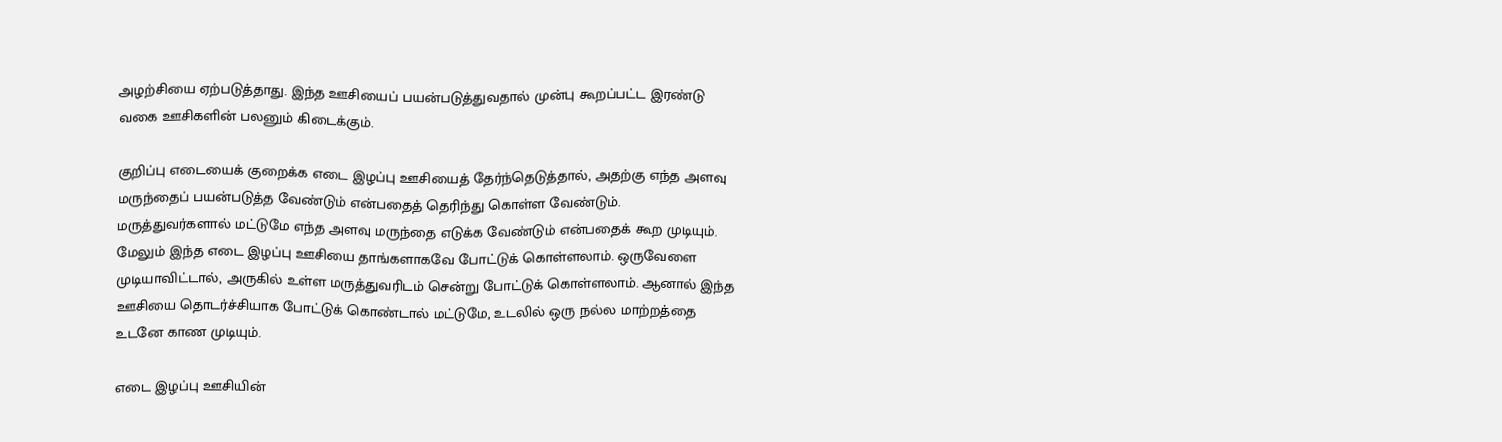அழற்சியை ஏற்படுத்தாது. இந்த ஊசியைப் பயன்படுத்துவதால் முன்பு கூறப்பட்ட இரண்டு வகை ஊசிகளின் பலனும் கிடைக்கும்.

குறிப்பு எடையைக் குறைக்க எடை இழப்பு ஊசியைத் தேர்ந்தெடுத்தால், அதற்கு எந்த அளவு மருந்தைப் பயன்படுத்த வேண்டும் என்பதைத் தெரிந்து கொள்ள வேண்டும். மருத்துவர்களால் மட்டுமே எந்த அளவு மருந்தை எடுக்க வேண்டும் என்பதைக் கூற முடியும். மேலும் இந்த எடை இழப்பு ஊசியை தாங்களாகவே போட்டுக் கொள்ளலாம். ஒருவேளை முடியாவிட்டால், அருகில் உள்ள மருத்துவரிடம் சென்று போட்டுக் கொள்ளலாம். ஆனால் இந்த ஊசியை தொடர்ச்சியாக போட்டுக் கொண்டால் மட்டுமே, உடலில் ஒரு நல்ல மாற்றத்தை உடனே காண முடியும்.

எடை இழப்பு ஊசியின்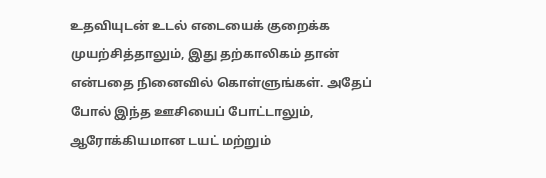உதவியுடன் உடல் எடையைக் குறைக்க முயற்சித்தாலும், இது தற்காலிகம் தான் என்பதை நினைவில் கொள்ளுங்கள். அதேப் போல் இந்த ஊசியைப் போட்டாலும், ஆரோக்கியமான டயட் மற்றும்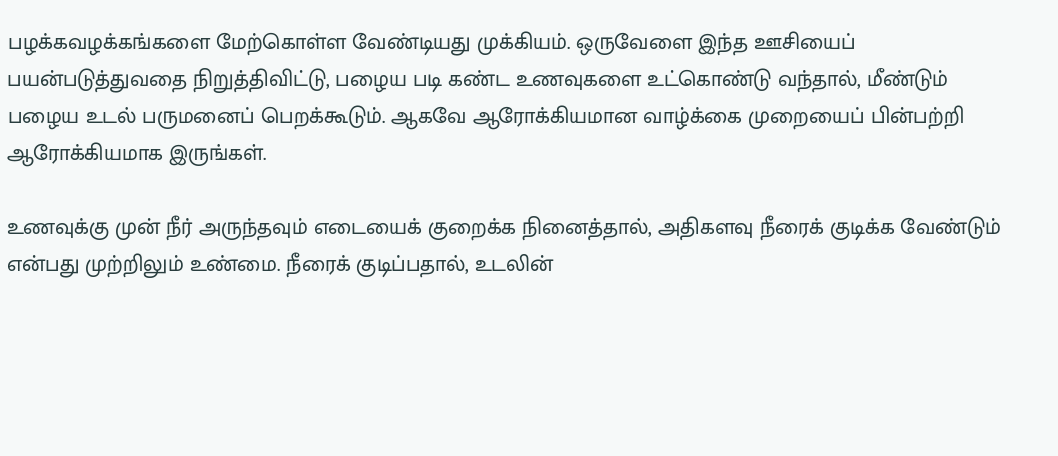பழக்கவழக்கங்களை மேற்கொள்ள வேண்டியது முக்கியம். ஒருவேளை இந்த ஊசியைப் பயன்படுத்துவதை நிறுத்திவிட்டு, பழைய படி கண்ட உணவுகளை உட்கொண்டு வந்தால், மீண்டும் பழைய உடல் பருமனைப் பெறக்கூடும். ஆகவே ஆரோக்கியமான வாழ்க்கை முறையைப் பின்பற்றி ஆரோக்கியமாக இருங்கள்.

உணவுக்கு முன் நீர் அருந்தவும் எடையைக் குறைக்க நினைத்தால், அதிகளவு நீரைக் குடிக்க வேண்டும் என்பது முற்றிலும் உண்மை. நீரைக் குடிப்பதால், உடலின்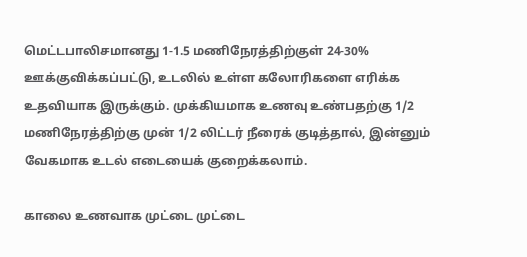மெட்டபாலிசமானது 1-1.5 மணிநேரத்திற்குள் 24-30% ஊக்குவிக்கப்பட்டு, உடலில் உள்ள கலோரிகளை எரிக்க உதவியாக இருக்கும். முக்கியமாக உணவு உண்பதற்கு 1/2 மணிநேரத்திற்கு முன் 1/2 லிட்டர் நீரைக் குடித்தால், இன்னும் வேகமாக உடல் எடையைக் குறைக்கலாம்.

காலை உணவாக முட்டை முட்டை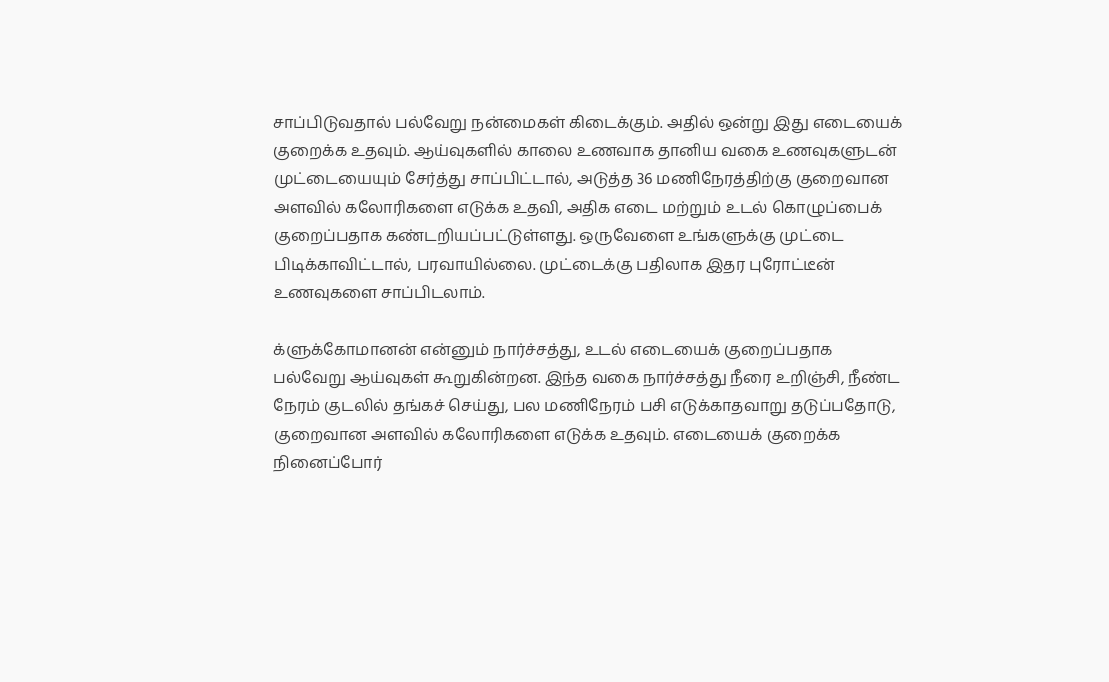சாப்பிடுவதால் பல்வேறு நன்மைகள் கிடைக்கும். அதில் ஒன்று இது எடையைக் குறைக்க உதவும். ஆய்வுகளில் காலை உணவாக தானிய வகை உணவுகளுடன் முட்டையையும் சேர்த்து சாப்பிட்டால், அடுத்த 36 மணிநேரத்திற்கு குறைவான அளவில் கலோரிகளை எடுக்க உதவி, அதிக எடை மற்றும் உடல் கொழுப்பைக் குறைப்பதாக கண்டறியப்பட்டுள்ளது. ஒருவேளை உங்களுக்கு முட்டை பிடிக்காவிட்டால், பரவாயில்லை. முட்டைக்கு பதிலாக இதர புரோட்டீன் உணவுகளை சாப்பிடலாம்.

க்ளுக்கோமானன் என்னும் நார்ச்சத்து, உடல் எடையைக் குறைப்பதாக பல்வேறு ஆய்வுகள் கூறுகின்றன. இந்த வகை நார்ச்சத்து நீரை உறிஞ்சி, நீண்ட நேரம் குடலில் தங்கச் செய்து, பல மணிநேரம் பசி எடுக்காதவாறு தடுப்பதோடு, குறைவான அளவில் கலோரிகளை எடுக்க உதவும். எடையைக் குறைக்க நினைப்போர்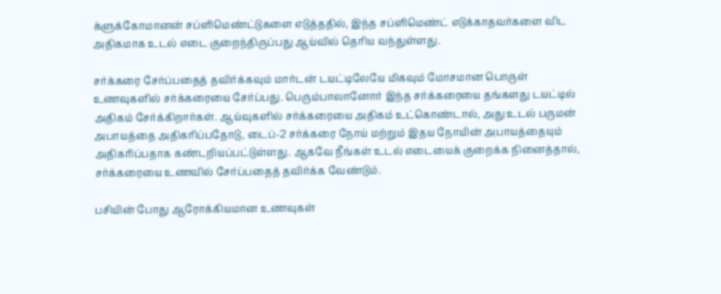க்ளுக்கோமானன் சப்ளிமெண்ட்டுகளை எடுத்ததில், இந்த சப்ளிமெண்ட் எடுக்காதவர்களை விட அதிகமாக உடல் எடை குறைந்திருப்பது ஆய்வில் தெரிய வந்துள்ளது.

சர்க்கரை சேர்ப்பதைத் தவிர்க்கவும் மார்டன் டயட்டிலேயே மிகவும் மோசமான பொருள் உணவுகளில் சர்க்கரையை சேர்ப்பது. பெரும்பாலானோர் இந்த சர்க்கரையை தங்களது டயட்டில் அதிகம் சேர்க்கிறார்கள். ஆய்வுகளில் சர்க்கரையை அதிகம் உட்கொண்டால், அது உடல் பருமன் அபாயத்தை அதிகரிப்பதோடு, டைப்-2 சர்க்கரை நோய் மற்றும் இதய நோயின் அபாயத்தையும் அதிகரிப்பதாக கண்டறியப்பட்டுள்ளது. ஆகவே நீங்கள் உடல் எடையைக் குறைக்க நினைத்தால், சர்க்கரையை உணவில் சேர்ப்பதைத் தவிர்க்க வேண்டும்.

பசியின் போது ஆரோக்கியமான உணவுகள்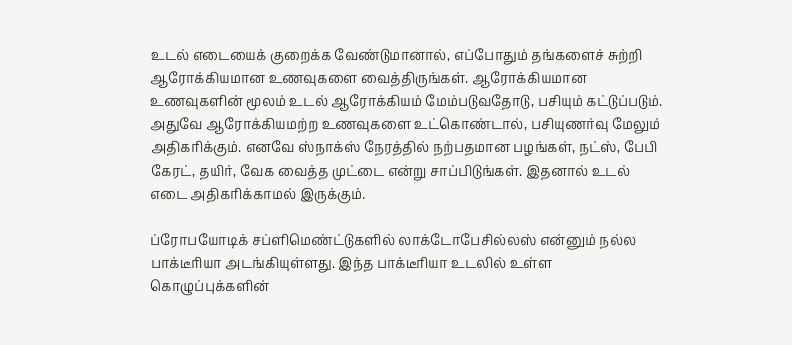உடல் எடையைக் குறைக்க வேண்டுமானால், எப்போதும் தங்களைச் சுற்றி ஆரோக்கியமான உணவுகளை வைத்திருங்கள். ஆரோக்கியமான உணவுகளின் மூலம் உடல் ஆரோக்கியம் மேம்படுவதோடு, பசியும் கட்டுப்படும். அதுவே ஆரோக்கியமற்ற உணவுகளை உட்கொண்டால், பசியுணர்வு மேலும் அதிகரிக்கும். எனவே ஸ்நாக்ஸ் நேரத்தில் நற்பதமான பழங்கள், நட்ஸ், பேபி கேரட், தயிர், வேக வைத்த முட்டை என்று சாப்பிடுங்கள். இதனால் உடல் எடை அதிகரிக்காமல் இருக்கும்.

ப்ரோபயோடிக் சப்ளிமெண்ட்டுகளில் லாக்டோபேசில்லஸ் என்னும் நல்ல பாக்டீரியா அடங்கியுள்ளது. இந்த பாக்டீரியா உடலில் உள்ள கொழுப்புக்களின்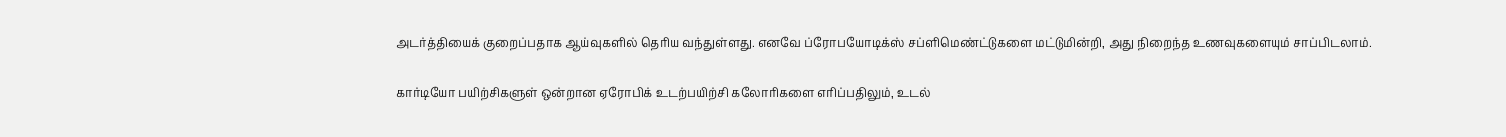அடர்த்தியைக் குறைப்பதாக ஆய்வுகளில் தெரிய வந்துள்ளது. எனவே ப்ரோபயோடிக்ஸ் சப்ளிமெண்ட்டுகளை மட்டுமின்றி, அது நிறைந்த உணவுகளையும் சாப்பிடலாம்.

கார்டியோ பயிற்சிகளுள் ஒன்றான ஏரோபிக் உடற்பயிற்சி கலோரிகளை எரிப்பதிலும், உடல்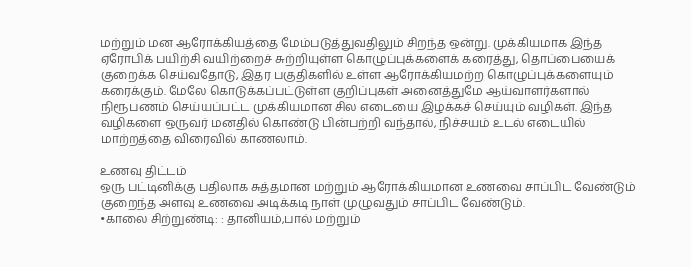மற்றும் மன ஆரோக்கியத்தை மேம்படுத்துவதிலும் சிறந்த ஒன்று. முக்கியமாக இந்த ஏரோபிக் பயிற்சி வயிற்றைச் சுற்றியுள்ள கொழுப்புக்களைக் கரைத்து, தொப்பையைக் குறைக்க செய்வதோடு, இதர பகுதிகளில் உள்ள ஆரோக்கியமற்ற கொழுப்புக்களையும் கரைக்கும். மேலே கொடுக்கப்பட்டுள்ள குறிப்புகள் அனைத்துமே ஆய்வாளர்களால் நிரூபணம் செய்யப்பட்ட முக்கியமான சில எடையை இழக்கச் செய்யும் வழிகள். இந்த வழிகளை ஒருவர் மனதில் கொண்டு பின்பற்றி வந்தால், நிச்சயம் உடல் எடையில் மாற்றத்தை விரைவில் காணலாம்.

உணவு திட்டம்
ஒரு பட்டினிக்கு பதிலாக சுத்தமான மற்றும் ஆரோக்கியமான உணவை சாப்பிட வேண்டும் குறைந்த அளவு உணவை அடிக்கடி நாள் முழுவதும் சாப்பிட வேண்டும்.
•காலை சிற்றுண்டி: : தானியம்,பால் மற்றும்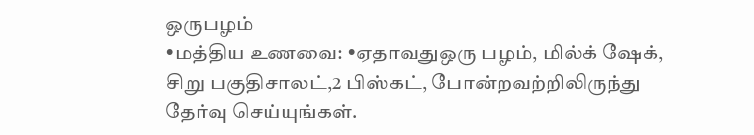ஒருபழம்
•மத்திய உணவை: •ஏதாவதுஒரு பழம், மில்க் ஷேக், சிறு பகுதிசாலட்,2 பிஸ்கட், போன்றவற்றிலிருந்து தேர்வு செய்யுங்கள்.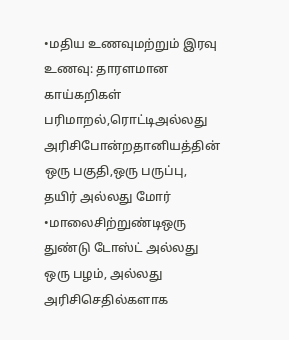•மதிய உணவுமற்றும் இரவு உணவு: தாரளமான காய்கறிகள் பரிமாறல்,ரொட்டிஅல்லது அரிசிபோன்றதானியத்தின் ஒரு பகுதி,ஒரு பருப்பு, தயிர் அல்லது மோர்
•மாலைசிற்றுண்டிஒரு துண்டு டோஸ்ட் அல்லது ஒரு பழம், அல்லது அரிசிசெதில்களாக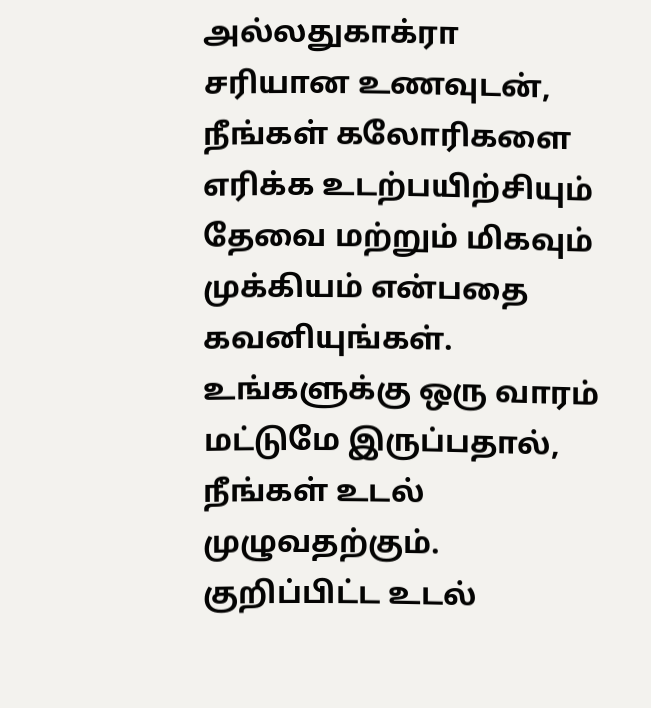அல்லதுகாக்ரா
சரியான உணவுடன், நீங்கள் கலோரிகளை எரிக்க உடற்பயிற்சியும் தேவை மற்றும் மிகவும் முக்கியம் என்பதை கவனியுங்கள். உங்களுக்கு ஒரு வாரம் மட்டுமே இருப்பதால், நீங்கள் உடல் முழுவதற்கும். குறிப்பிட்ட உடல்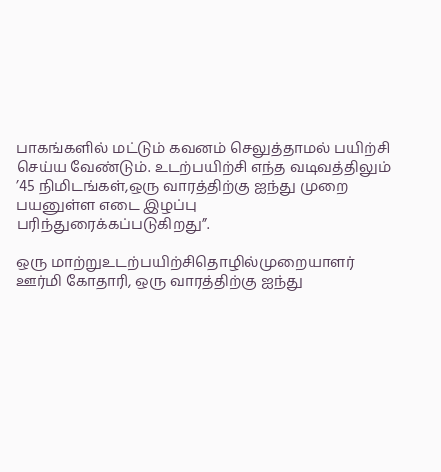பாகங்களில் மட்டும் கவனம் செலுத்தாமல் பயிற்சி செய்ய வேண்டும். உடற்பயிற்சி எந்த வடிவத்திலும் ’45 நிமிடங்கள்,ஒரு வாரத்திற்கு ஐந்து முறை பயனுள்ள எடை இழப்பு பரிந்துரைக்கப்படுகிறது”.

ஒரு மாற்றுஉடற்பயிற்சிதொழில்முறையாளர் ஊர்மி கோதாரி, ஒரு வாரத்திற்கு ஐந்து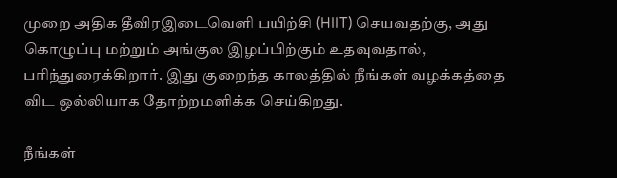முறை அதிக தீவிரஇடைவெளி பயிற்சி (HIIT) செயவதற்கு, அது கொழுப்பு மற்றும் அங்குல இழப்பிற்கும் உதவுவதால், பரிந்துரைக்கிறார். இது குறைந்த காலத்தில் நீங்கள் வழக்கத்தை விட ஒல்லியாக தோற்றமளிக்க செய்கிறது.

நீங்கள்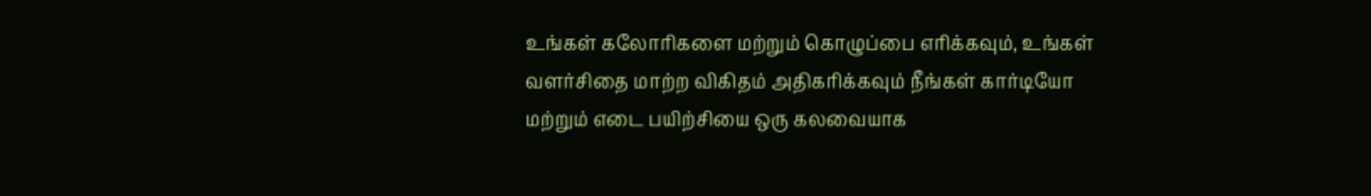உங்கள் கலோரிகளை மற்றும் கொழுப்பை எரிக்கவும், உங்கள் வளர்சிதை மாற்ற விகிதம் அதிகரிக்கவும் நீங்கள் கார்டியோ மற்றும் எடை பயிற்சியை ஒரு கலவையாக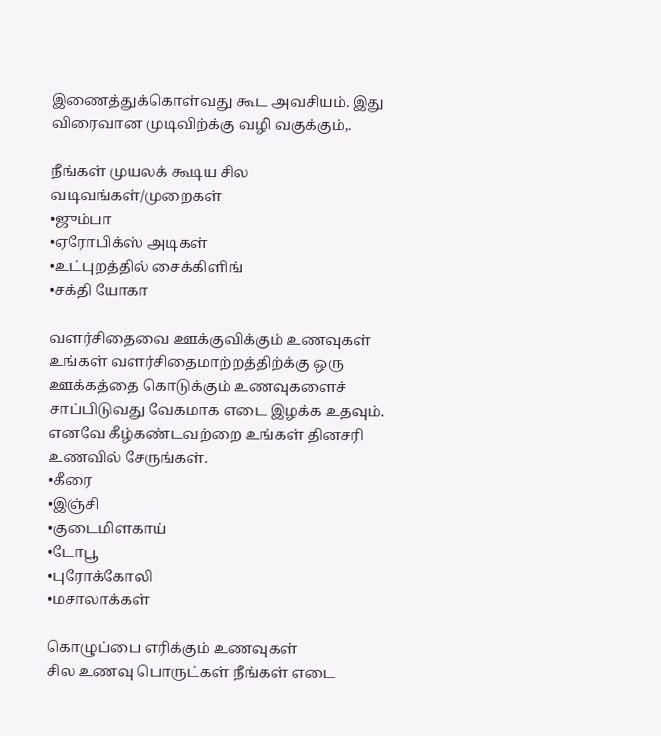இணைத்துக்கொள்வது கூட அவசியம். இது விரைவான முடிவிற்க்கு வழி வகுக்கும்,.

நீங்கள் முயலக் கூடிய சில வடிவங்கள்/முறைகள்
•ஜும்பா
•ஏரோபிக்ஸ் அடிகள்
•உட்புறத்தில் சைக்கிளிங்
•சக்தி யோகா

வளர்சிதைவை ஊக்குவிக்கும் உணவுகள்
உங்கள் வளர்சிதைமாற்றத்திற்க்கு ஒரு ஊக்கத்தை கொடுக்கும் உணவுகளைச் சாப்பிடுவது வேகமாக எடை இழக்க உதவும். எனவே கீழ்கண்டவற்றை உங்கள் தினசரி உணவில் சேருங்கள்.
•கீரை
•இஞ்சி
•குடைமிளகாய்
•டோபூ
•புரோக்கோலி
•மசாலாக்கள்

கொழுப்பை எரிக்கும் உணவுகள்
சில உணவு பொருட்கள் நீங்கள் எடை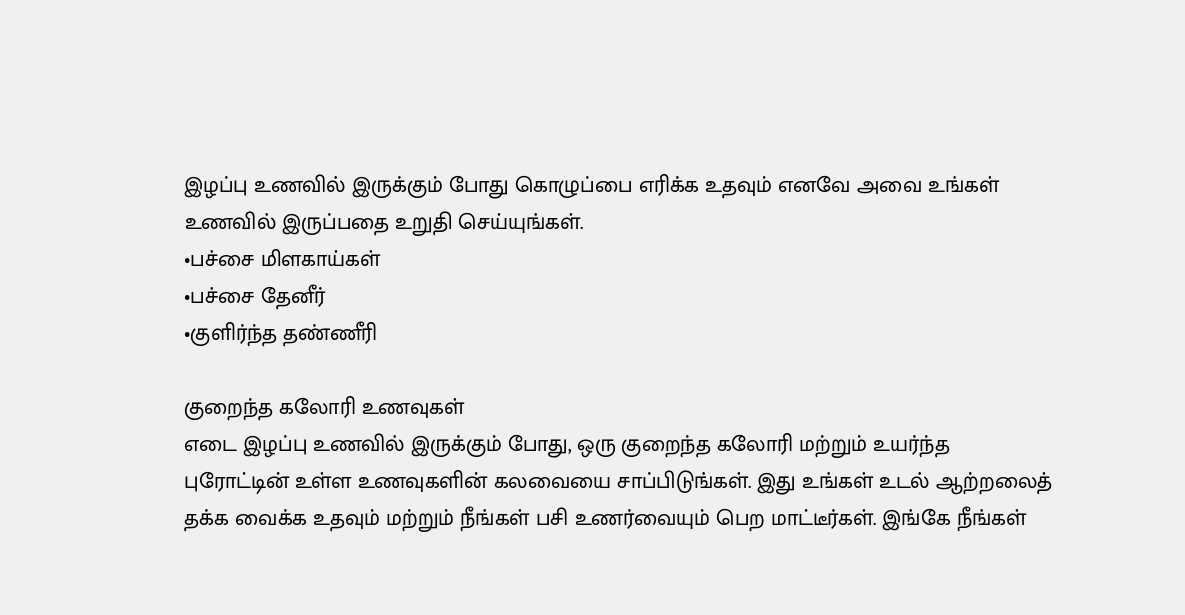இழப்பு உணவில் இருக்கும் போது கொழுப்பை எரிக்க உதவும் எனவே அவை உங்கள் உணவில் இருப்பதை உறுதி செய்யுங்கள்.
•பச்சை மிளகாய்கள்
•பச்சை தேனீர்
•குளிர்ந்த தண்ணீரி

குறைந்த கலோரி உணவுகள்
எடை இழப்பு உணவில் இருக்கும் போது, ஒரு குறைந்த கலோரி மற்றும் உயர்ந்த புரோட்டின் உள்ள உணவுகளின் கலவையை சாப்பிடுங்கள். இது உங்கள் உடல் ஆற்றலைத் தக்க வைக்க உதவும் மற்றும் நீங்கள் பசி உணர்வையும் பெற மாட்டீர்கள். இங்கே நீங்கள்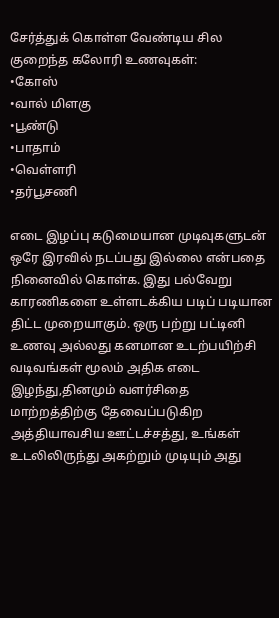சேர்த்துக் கொள்ள வேண்டிய சில குறைந்த கலோரி உணவுகள்:
•கோஸ்
•வால் மிளகு
•பூண்டு
•பாதாம்
•வெள்ளரி
•தர்பூசணி

எடை இழப்பு கடுமையான முடிவுகளுடன் ஒரே இரவில் நடப்பது இல்லை என்பதை நினைவில் கொள்க. இது பல்வேறு காரணிகளை உள்ளடக்கிய படிப் படியான திட்ட முறையாகும். ஒரு பற்று பட்டினி உணவு அல்லது கனமான உடற்பயிற்சி வடிவங்கள் மூலம் அதிக எடை இழந்து,தினமும் வளர்சிதை மாற்றத்திற்கு தேவைப்படுகிற அத்தியாவசிய ஊட்டச்சத்து, உங்கள் உடலிலிருந்து அகற்றும் முடியும் அது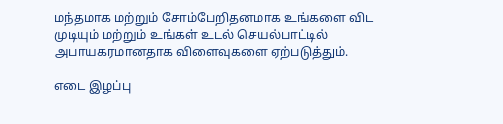மந்தமாக மற்றும் சோம்பேறிதனமாக உங்களை விட முடியும் மற்றும் உங்கள் உடல் செயல்பாட்டில் அபாயகரமானதாக விளைவுகளை ஏற்படுத்தும்.

எடை இழப்பு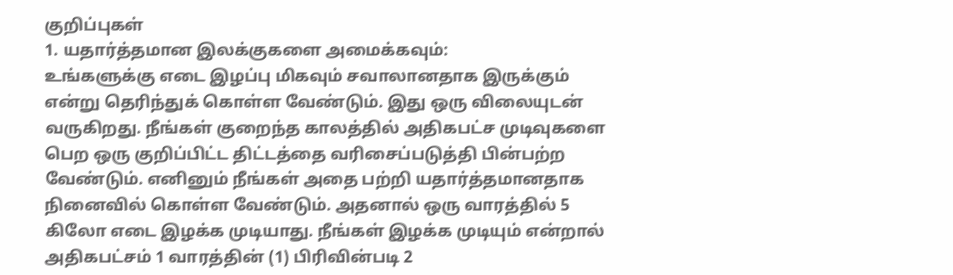குறிப்புகள்
1. யதார்த்தமான இலக்குகளை அமைக்கவும்:
உங்களுக்கு எடை இழப்பு மிகவும் சவாலானதாக இருக்கும் என்று தெரிந்துக் கொள்ள வேண்டும். இது ஒரு விலையுடன் வருகிறது. நீங்கள் குறைந்த காலத்தில் அதிகபட்ச முடிவுகளை பெற ஒரு குறிப்பிட்ட திட்டத்தை வரிசைப்படுத்தி பின்பற்ற வேண்டும். எனினும் நீங்கள் அதை பற்றி யதார்த்தமானதாக நினைவில் கொள்ள வேண்டும். அதனால் ஒரு வாரத்தில் 5 கிலோ எடை இழக்க முடியாது. நீங்கள் இழக்க முடியும் என்றால் அதிகபட்சம் 1 வாரத்தின் (1) பிரிவின்படி 2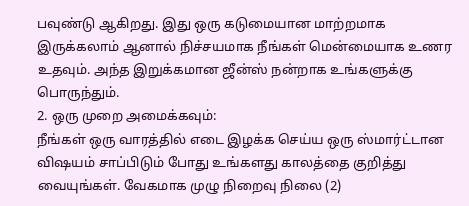பவுண்டு ஆகிறது. இது ஒரு கடுமையான மாற்றமாக இருக்கலாம் ஆனால் நிச்சயமாக நீங்கள் மென்மையாக உணர உதவும். அந்த இறுக்கமான ஜீன்ஸ் நன்றாக உங்களுக்கு பொருந்தும்.
2. ஒரு முறை அமைக்கவும்:
நீங்கள் ஒரு வாரத்தில் எடை இழக்க செய்ய ஒரு ஸ்மார்ட்டான விஷயம் சாப்பிடும் போது உங்களது காலத்தை குறித்து வையுங்கள். வேகமாக முழு நிறைவு நிலை (2)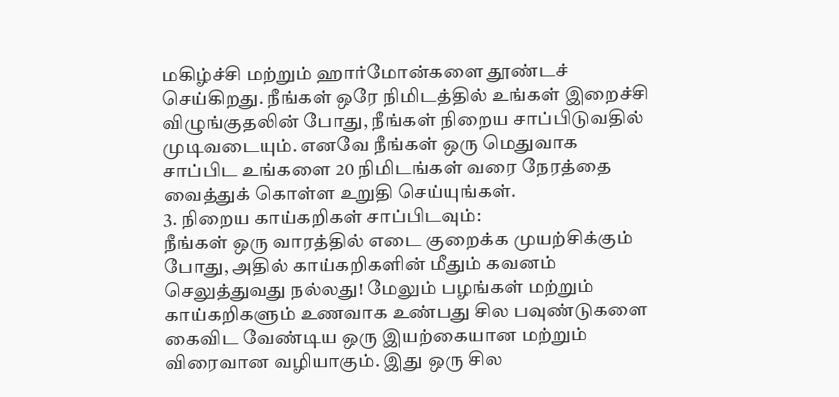மகிழ்ச்சி மற்றும் ஹார்மோன்களை தூண்டச் செய்கிறது. நீங்கள் ஒரே நிமிடத்தில் உங்கள் இறைச்சி விழுங்குதலின் போது, நீங்கள் நிறைய சாப்பிடுவதில் முடிவடையும். எனவே நீங்கள் ஒரு மெதுவாக சாப்பிட உங்களை 20 நிமிடங்கள் வரை நேரத்தை வைத்துக் கொள்ள உறுதி செய்யுங்கள்.
3. நிறைய காய்கறிகள் சாப்பிடவும்:
நீங்கள் ஒரு வாரத்தில் எடை குறைக்க முயற்சிக்கும் போது, அதில் காய்கறிகளின் மீதும் கவனம் செலுத்துவது நல்லது! மேலும் பழங்கள் மற்றும் காய்கறிகளும் உணவாக உண்பது சில பவுண்டுகளை கைவிட வேண்டிய ஒரு இயற்கையான மற்றும் விரைவான வழியாகும். இது ஒரு சில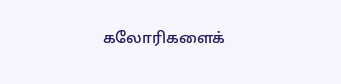கலோரிகளைக்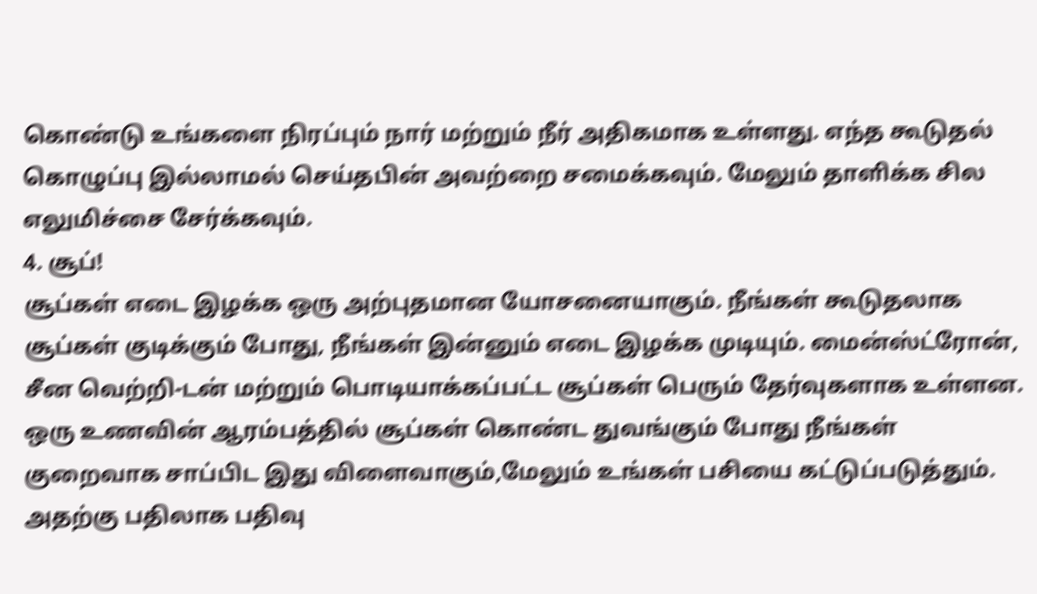கொண்டு உங்களை நிரப்பும் நார் மற்றும் நீர் அதிகமாக உள்ளது. எந்த கூடுதல் கொழுப்பு இல்லாமல் செய்தபின் அவற்றை சமைக்கவும். மேலும் தாளிக்க சில எலுமிச்சை சேர்க்கவும்.
4. சூப்!
சூப்கள் எடை இழக்க ஒரு அற்புதமான யோசனையாகும். நீங்கள் கூடுதலாக சூப்கள் குடிக்கும் போது, நீங்கள் இன்னும் எடை இழக்க முடியும். மைன்ஸ்ட்ரோன், சீன வெற்றி-டன் மற்றும் பொடியாக்கப்பட்ட சூப்கள் பெரும் தேர்வுகளாக உள்ளன. ஒரு உணவின் ஆரம்பத்தில் சூப்கள் கொண்ட துவங்கும் போது நீங்கள் குறைவாக சாப்பிட இது விளைவாகும்,மேலும் உங்கள் பசியை கட்டுப்படுத்தும். அதற்கு பதிலாக பதிவு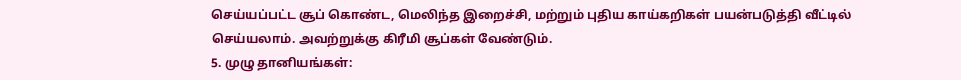செய்யப்பட்ட சூப் கொண்ட, மெலிந்த இறைச்சி, மற்றும் புதிய காய்கறிகள் பயன்படுத்தி வீட்டில் செய்யலாம். அவற்றுக்கு கிரீமி சூப்கள் வேண்டும்.
5. முழு தானியங்கள்: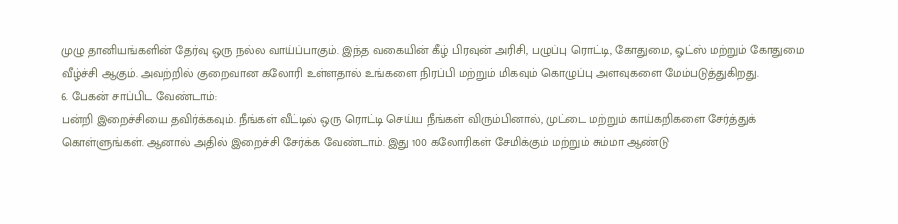முழு தானியங்களின் தேர்வு ஒரு நல்ல வாய்ப்பாகும். இந்த வகையின் கீழ் பிரவுன் அரிசி, பழுப்பு ரொட்டி, கோதுமை, ஓட்ஸ் மற்றும் கோதுமை வீழ்ச்சி ஆகும். அவற்றில் குறைவான கலோரி உள்ளதால் உங்களை நிரப்பி மற்றும் மிகவும் கொழுப்பு அளவுகளை மேம்படுத்துகிறது.
6. பேகன் சாப்பிட வேண்டாம்:
பன்றி இறைச்சியை தவிர்க்கவும். நீங்கள் வீட்டில் ஒரு ரொட்டி செய்ய நீங்கள் விரும்பினால், முட்டை மற்றும் காய்கறிகளை சேர்த்துக் கொள்ளுங்கள். ஆனால் அதில் இறைச்சி சேர்க்க வேண்டாம். இது 100 கலோரிகள் சேமிக்கும் மற்றும் சும்மா ஆண்டு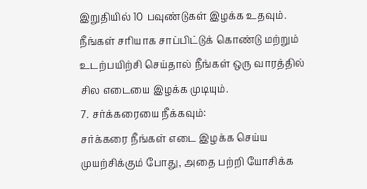இறுதியில் 10 பவுண்டுகள் இழக்க உதவும். நீங்கள் சரியாக சாப்பிட்டுக் கொண்டு மற்றும் உடற்பயிற்சி செய்தால் நீங்கள் ஒரு வாரத்தில் சில எடையை இழக்க முடியும்.
7. சர்க்கரையை நீக்கவும்:
சர்க்கரை நீங்கள் எடை இழக்க செய்ய முயற்சிக்கும் போது, அதை பற்றி யோசிக்க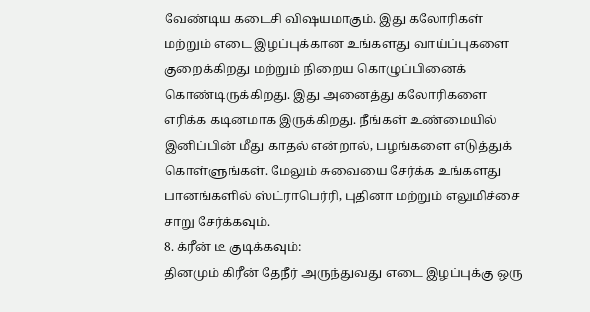வேண்டிய கடைசி விஷயமாகும். இது கலோரிகள் மற்றும் எடை இழப்புக்கான உங்களது வாய்ப்புகளை குறைக்கிறது மற்றும் நிறைய கொழுப்பினைக் கொண்டிருக்கிறது. இது அனைத்து கலோரிகளை எரிக்க கடினமாக இருக்கிறது. நீங்கள் உண்மையில் இனிப்பின் மீது காதல் என்றால், பழங்களை எடுத்துக் கொள்ளுங்கள். மேலும் சுவையை சேர்க்க உங்களது பானங்களில் ஸ்ட்ராபெர்ரி, புதினா மற்றும் எலுமிச்சை சாறு சேர்க்கவும்.
8. க்ரீன் டீ குடிக்கவும்:
தினமும் கிரீன் தேநீர் அருந்துவது எடை இழப்புக்கு ஒரு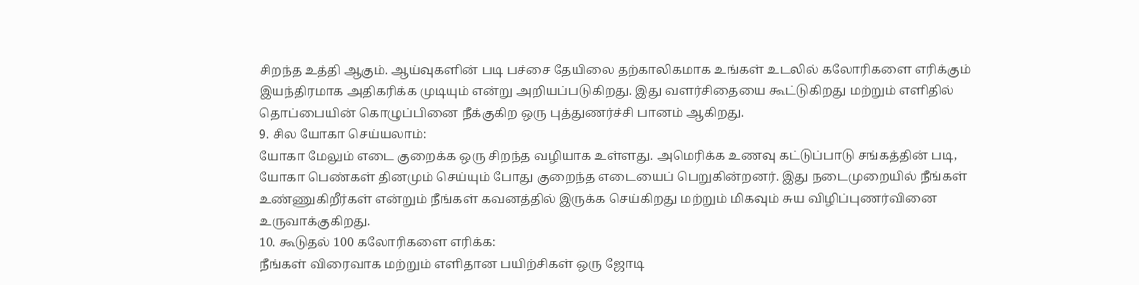சிறந்த உத்தி ஆகும். ஆய்வுகளின் படி பச்சை தேயிலை தற்காலிகமாக உங்கள் உடலில் கலோரிகளை எரிக்கும் இயந்திரமாக அதிகரிக்க முடியும் என்று அறியப்படுகிறது. இது வளர்சிதையை கூட்டுகிறது மற்றும் எளிதில் தொப்பையின் கொழுப்பினை நீக்குகிற ஒரு புத்துணர்ச்சி பானம் ஆகிறது.
9. சில யோகா செய்யலாம்:
யோகா மேலும் எடை குறைக்க ஒரு சிறந்த வழியாக உள்ளது. அமெரிக்க உணவு கட்டுப்பாடு சங்கத்தின் படி, யோகா பெண்கள் தினமும் செய்யும் போது குறைந்த எடையைப் பெறுகின்றனர். இது நடைமுறையில் நீங்கள் உண்ணுகிறீர்கள் என்றும் நீங்கள் கவனத்தில் இருக்க செய்கிறது மற்றும் மிகவும் சுய விழிப்புணர்வினை உருவாக்குகிறது.
10. கூடுதல் 100 கலோரிகளை எரிக்க:
நீங்கள் விரைவாக மற்றும் எளிதான பயிற்சிகள் ஒரு ஜோடி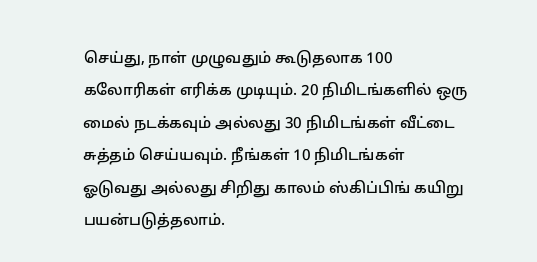செய்து, நாள் முழுவதும் கூடுதலாக 100 கலோரிகள் எரிக்க முடியும். 20 நிமிடங்களில் ஒரு மைல் நடக்கவும் அல்லது 30 நிமிடங்கள் வீட்டை சுத்தம் செய்யவும். நீங்கள் 10 நிமிடங்கள் ஓடுவது அல்லது சிறிது காலம் ஸ்கிப்பிங் கயிறு பயன்படுத்தலாம்.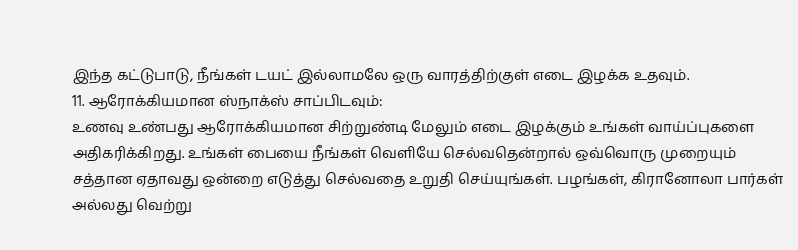இந்த கட்டுபாடு, நீங்கள் டயட் இல்லாமலே ஒரு வாரத்திற்குள் எடை இழக்க உதவும்.
11. ஆரோக்கியமான ஸ்நாக்ஸ் சாப்பிடவும்:
உணவு உண்பது ஆரோக்கியமான சிற்றுண்டி மேலும் எடை இழக்கும் உங்கள் வாய்ப்புகளை அதிகரிக்கிறது. உங்கள் பையை நீங்கள் வெளியே செல்வதென்றால் ஒவ்வொரு முறையும் சத்தான ஏதாவது ஒன்றை எடுத்து செல்வதை உறுதி செய்யுங்கள். பழங்கள், கிரானோலா பார்கள் அல்லது வெற்று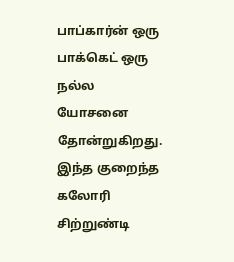பாப்கார்ன் ஒரு பாக்கெட் ஒரு நல்ல யோசனை தோன்றுகிறது. இந்த குறைந்த கலோரி சிற்றுண்டி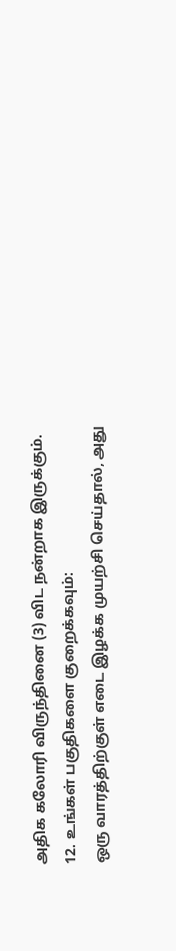அதிக கலோரி விருந்தினை (3) விட நன்றாக இருக்கும்.
12. உங்கள் பகுதிகளை குறைக்கவும்:
ஒரு வாரத்திற்குள் எடை இழக்க முயற்சி செய்தால், அது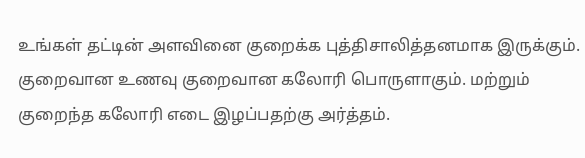உங்கள் தட்டின் அளவினை குறைக்க புத்திசாலித்தனமாக இருக்கும். குறைவான உணவு குறைவான கலோரி பொருளாகும். மற்றும் குறைந்த கலோரி எடை இழப்பதற்கு அர்த்தம்.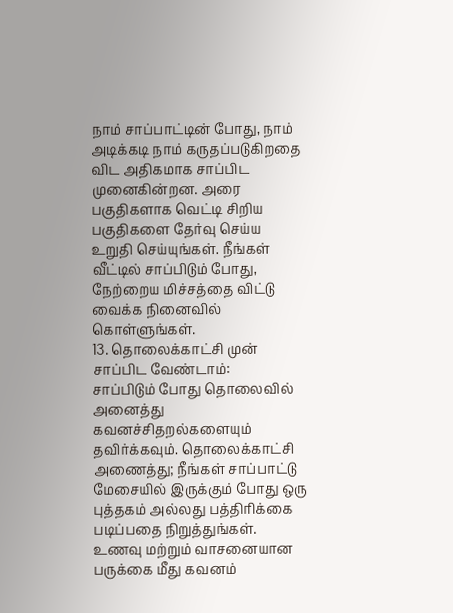நாம் சாப்பாட்டின் போது, நாம் அடிக்கடி நாம் கருதப்படுகிறதை விட அதிகமாக சாப்பிட முனைகின்றன. அரை பகுதிகளாக வெட்டி சிறிய பகுதிகளை தேர்வு செய்ய உறுதி செய்யுங்கள். நீங்கள் வீட்டில் சாப்பிடும் போது, நேற்றைய மிச்சத்தை விட்டு வைக்க நினைவில் கொள்ளுங்கள்.
13. தொலைக்காட்சி முன் சாப்பிட வேண்டாம்:
சாப்பிடும் போது தொலைவில் அனைத்து கவனச்சிதறல்களையும் தவிர்க்கவும். தொலைக்காட்சி அணைத்து; நீங்கள் சாப்பாட்டு மேசையில் இருக்கும் போது ஒரு புத்தகம் அல்லது பத்திரிக்கை படிப்பதை நிறுத்துங்கள். உணவு மற்றும் வாசனையான பருக்கை மீது கவனம்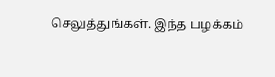செலுத்துங்கள். இந்த பழக்கம்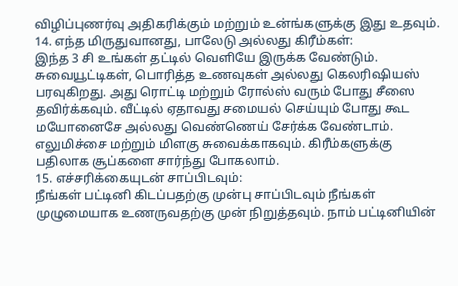விழிப்புணர்வு அதிகரிக்கும் மற்றும் உன்ங்களுக்கு இது உதவும்.
14. எந்த மிருதுவானது, பாலேடு அல்லது கிரீம்கள்:
இந்த 3 சி உங்கள் தட்டில் வெளியே இருக்க வேண்டும். சுவையூட்டிகள், பொரித்த உணவுகள் அல்லது கெலரிஷியஸ் பரவுகிறது. அது ரொட்டி மற்றும் ரோல்ஸ் வரும் போது சீஸை தவிர்க்கவும். வீட்டில் ஏதாவது சமையல் செய்யும் போது கூட மயோனைசே அல்லது வெண்ணெய் சேர்க்க வேண்டாம். எலுமிச்சை மற்றும் மிளகு சுவைக்காகவும். கிரீம்களுக்கு பதிலாக சூப்களை சார்ந்து போகலாம்.
15. எச்சரிக்கையுடன் சாப்பிடவும்:
நீங்கள் பட்டினி கிடப்பதற்கு முன்பு சாப்பிடவும் நீங்கள் முழுமையாக உணருவதற்கு முன் நிறுத்தவும். நாம் பட்டினியின்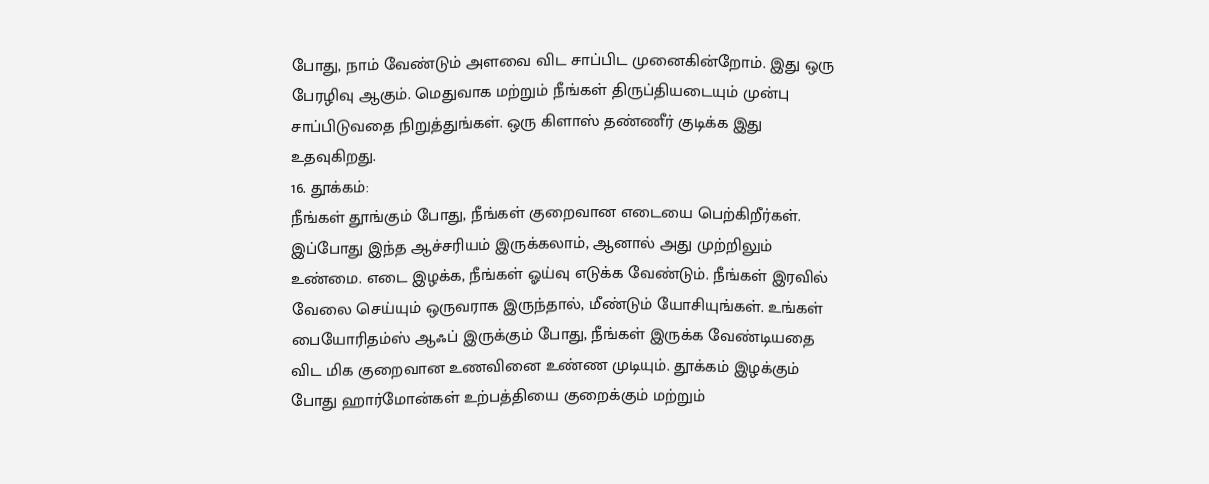போது, நாம் வேண்டும் அளவை விட சாப்பிட முனைகின்றோம். இது ஒரு பேரழிவு ஆகும். மெதுவாக மற்றும் நீங்கள் திருப்தியடையும் முன்பு சாப்பிடுவதை நிறுத்துங்கள். ஒரு கிளாஸ் தண்ணீர் குடிக்க இது உதவுகிறது.
16. தூக்கம்:
நீங்கள் தூங்கும் போது, நீங்கள் குறைவான எடையை பெற்கிறீர்கள். இப்போது இந்த ஆச்சரியம் இருக்கலாம், ஆனால் அது முற்றிலும் உண்மை. எடை இழக்க, நீங்கள் ஓய்வு எடுக்க வேண்டும். நீங்கள் இரவில் வேலை செய்யும் ஒருவராக இருந்தால், மீண்டும் யோசியுங்கள். உங்கள் பையோரிதம்ஸ் ஆஃப் இருக்கும் போது, நீங்கள் இருக்க வேண்டியதை விட மிக குறைவான உணவினை உண்ண முடியும். தூக்கம் இழக்கும் போது ஹார்மோன்கள் உற்பத்தியை குறைக்கும் மற்றும்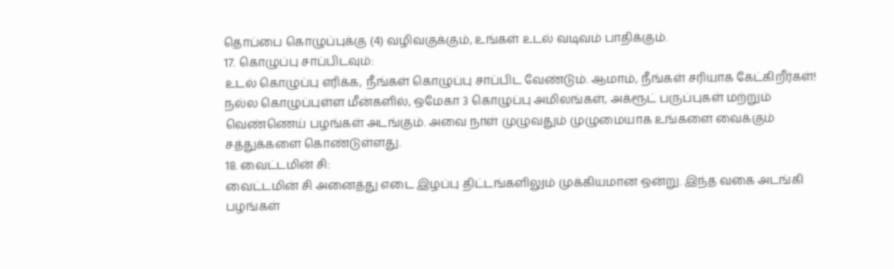தொப்பை கொழுப்புக்கு (4) வழிவகுக்கும், உங்கள் உடல் வடிவம் பாதிக்கும்.
17. கொழுப்பு சாப்பிடவும்:
உடல் கொழுப்பு எரிக்க, நீங்கள் கொழுப்பு சாப்பிட வேண்டும். ஆமாம், நீங்கள் சரியாக கேட்கிறீர்கள்! நல்ல கொழுப்புள்ள மீன்களில், ஒமேகா 3 கொழுப்பு அமிலங்கள், அக்ரூட் பருப்புகள் மற்றும் வெண்ணெய் பழங்கள் அடங்கும். அவை நாள் முழுவதும் முழுமையாக உங்களை வைக்கும் சத்துக்களை கொண்டுள்ளது.
18. வைட்டமின் சி:
வைட்டமின் சி அனைத்து எடை இழப்பு திட்டங்களிலும் முக்கியமான ஒன்று. இந்த வகை அடங்கி பழங்கள்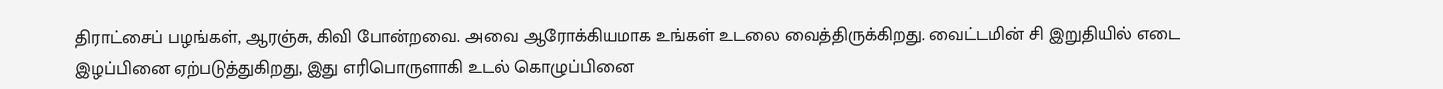திராட்சைப் பழங்கள், ஆரஞ்சு, கிவி போன்றவை. அவை ஆரோக்கியமாக உங்கள் உடலை வைத்திருக்கிறது. வைட்டமின் சி இறுதியில் எடை இழப்பினை ஏற்படுத்துகிறது, இது எரிபொருளாகி உடல் கொழுப்பினை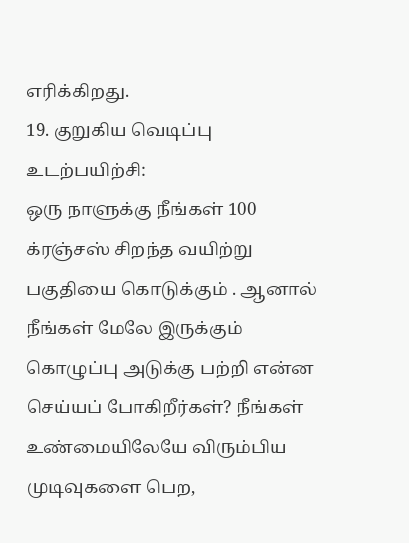எரிக்கிறது.
19. குறுகிய வெடிப்பு உடற்பயிற்சி:
ஒரு நாளுக்கு நீங்கள் 100 க்ரஞ்சஸ் சிறந்த வயிற்று பகுதியை கொடுக்கும் . ஆனால் நீங்கள் மேலே இருக்கும் கொழுப்பு அடுக்கு பற்றி என்ன செய்யப் போகிறீர்கள்? நீங்கள் உண்மையிலேயே விரும்பிய முடிவுகளை பெற,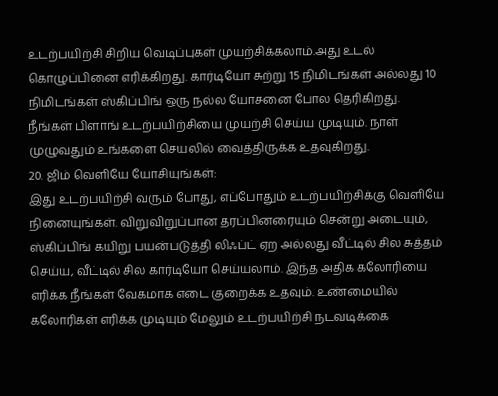உடற்பயிற்சி சிறிய வெடிப்புகள் முயற்சிக்கலாம்.அது உடல் கொழுப்பினை எரிக்கிறது. கார்டியோ சுற்று 15 நிமிடங்கள் அல்லது 10 நிமிடங்கள் ஸ்கிப்பிங் ஒரு நல்ல யோசனை போல தெரிகிறது. நீங்கள் பிளாங் உடற்பயிற்சியை முயற்சி செய்ய முடியும். நாள் முழுவதும் உங்களை செயலில் வைத்திருக்க உதவுகிறது.
20. ஜிம் வெளியே யோசியுங்கள்:
இது உடற்பயிற்சி வரும் போது, எப்போதும் உடற்பயிற்சிக்கு வெளியே நினையுங்கள். விறுவிறுப்பான தரப்பினரையும் சென்று அடையும், ஸ்கிப்பிங் கயிறு பயன்படுத்தி லிஃப்ட் ஏற அல்லது வீட்டில் சில சுத்தம் செய்ய, வீட்டில் சில கார்டியோ செய்யலாம். இந்த அதிக கலோரியை எரிக்க நீங்கள் வேகமாக எடை குறைக்க உதவும். உண்மையில் கலோரிகள் எரிக்க முடியும் மேலும் உடற்பயிற்சி நடவடிக்கை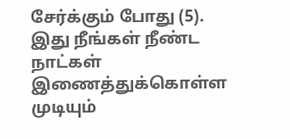சேர்க்கும் போது (5). இது நீங்கள் நீண்ட நாட்கள் இணைத்துக்கொள்ள முடியும்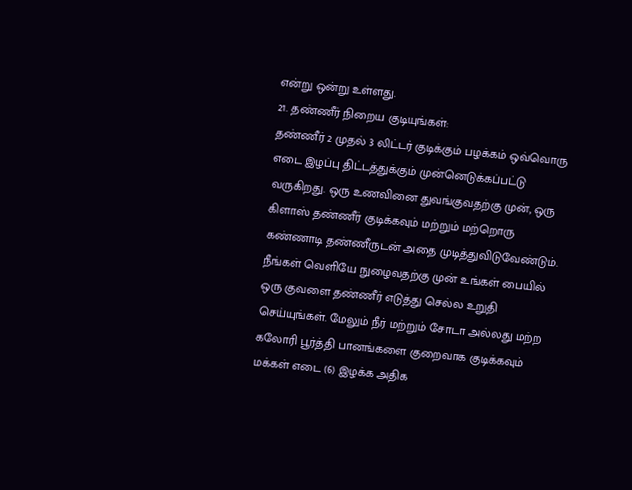என்று ஒன்று உள்ளது.
21. தண்ணீர் நிறைய குடியுங்கள்:
தண்ணீர் 2 முதல் 3 லிட்டர் குடிக்கும் பழக்கம் ஒவ்வொரு எடை இழப்பு திட்டத்துக்கும் முன்னெடுக்கப்பட்டு வருகிறது. ஒரு உணவினை துவங்குவதற்கு முன், ஒரு கிளாஸ் தண்ணீர் குடிக்கவும் மற்றும் மற்றொரு கண்ணாடி தண்ணீருடன் அதை முடித்துவிடுவேண்டும். நீங்கள் வெளியே நுழைவதற்கு முன் உங்கள் பையில் ஒரு குவளை தண்ணீர் எடுத்து செல்ல உறுதி செய்யுங்கள். மேலும் நீர் மற்றும் சோடா அல்லது மற்ற கலோரி பூர்த்தி பானங்களை குறைவாக குடிக்கவும் மக்கள் எடை (6) இழக்க அதிக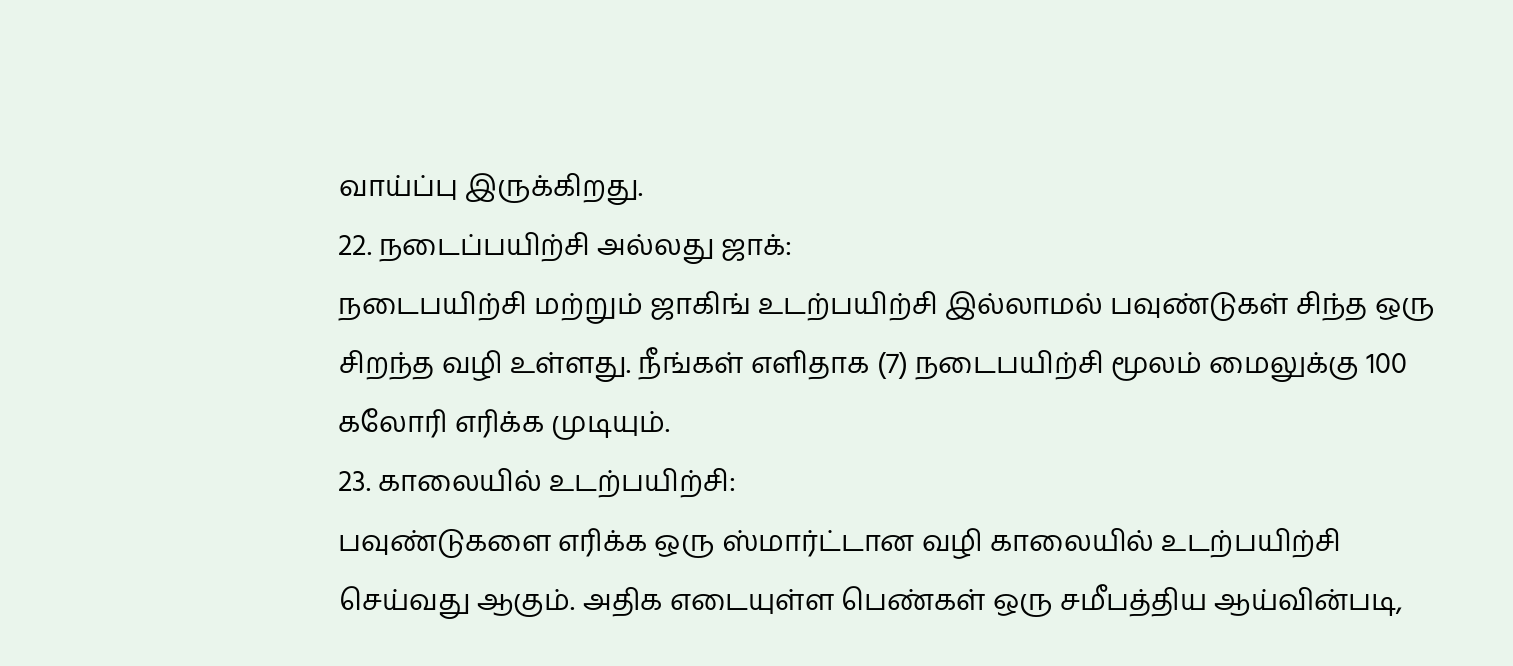வாய்ப்பு இருக்கிறது.
22. நடைப்பயிற்சி அல்லது ஜாக்:
நடைபயிற்சி மற்றும் ஜாகிங் உடற்பயிற்சி இல்லாமல் பவுண்டுகள் சிந்த ஒரு சிறந்த வழி உள்ளது. நீங்கள் எளிதாக (7) நடைபயிற்சி மூலம் மைலுக்கு 100 கலோரி எரிக்க முடியும்.
23. காலையில் உடற்பயிற்சி:
பவுண்டுகளை எரிக்க ஒரு ஸ்மார்ட்டான வழி காலையில் உடற்பயிற்சி செய்வது ஆகும். அதிக எடையுள்ள பெண்கள் ஒரு சமீபத்திய ஆய்வின்படி,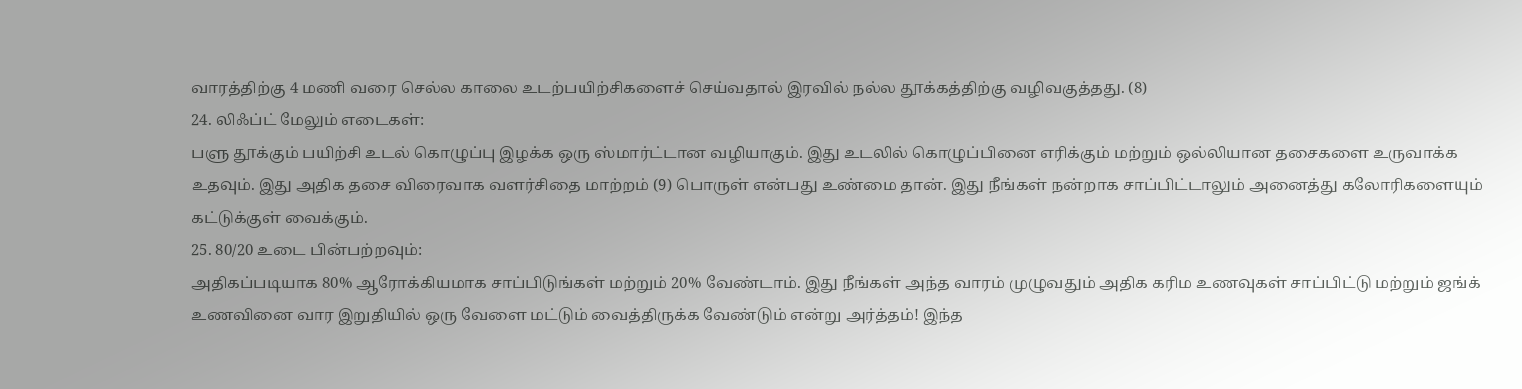வாரத்திற்கு 4 மணி வரை செல்ல காலை உடற்பயிற்சிகளைச் செய்வதால் இரவில் நல்ல தூக்கத்திற்கு வழிவகுத்தது. (8)
24. லிஃப்ட் மேலும் எடைகள்:
பளு தூக்கும் பயிற்சி உடல் கொழுப்பு இழக்க ஒரு ஸ்மார்ட்டான வழியாகும். இது உடலில் கொழுப்பினை எரிக்கும் மற்றும் ஒல்லியான தசைகளை உருவாக்க உதவும். இது அதிக தசை விரைவாக வளர்சிதை மாற்றம் (9) பொருள் என்பது உண்மை தான். இது நீங்கள் நன்றாக சாப்பிட்டாலும் அனைத்து கலோரிகளையும் கட்டுக்குள் வைக்கும்.
25. 80/20 உடை பின்பற்றவும்:
அதிகப்படியாக 80% ஆரோக்கியமாக சாப்பிடுங்கள் மற்றும் 20% வேண்டாம். இது நீங்கள் அந்த வாரம் முழுவதும் அதிக கரிம உணவுகள் சாப்பிட்டு மற்றும் ஜங்க் உணவினை வார இறுதியில் ஒரு வேளை மட்டும் வைத்திருக்க வேண்டும் என்று அர்த்தம்! இந்த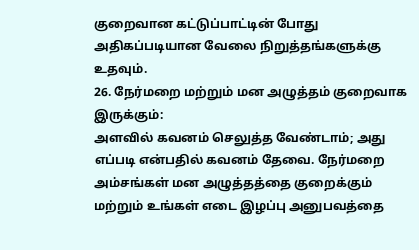குறைவான கட்டுப்பாட்டின் போது அதிகப்படியான வேலை நிறுத்தங்களுக்கு உதவும்.
26. நேர்மறை மற்றும் மன அழுத்தம் குறைவாக இருக்கும்:
அளவில் கவனம் செலுத்த வேண்டாம்; அது எப்படி என்பதில் கவனம் தேவை. நேர்மறை அம்சங்கள் மன அழுத்தத்தை குறைக்கும் மற்றும் உங்கள் எடை இழப்பு அனுபவத்தை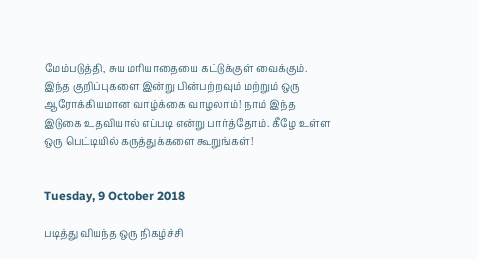மேம்படுத்தி, சுய மரியாதையை கட்டுக்குள் வைக்கும்.
இந்த குறிப்புகளை இன்று பின்பற்றவும் மற்றும் ஒரு ஆரோக்கியமான வாழ்க்கை வாழலாம்! நாம் இந்த இடுகை உதவியால் எப்படி என்று பார்த்தோம். கீழே உள்ள ஒரு பெட்டியில் கருத்துக்களை கூறுங்கள்!


Tuesday, 9 October 2018

படித்து வியந்த ஒரு நிகழ்ச்சி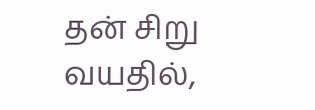தன் சிறு வயதில்,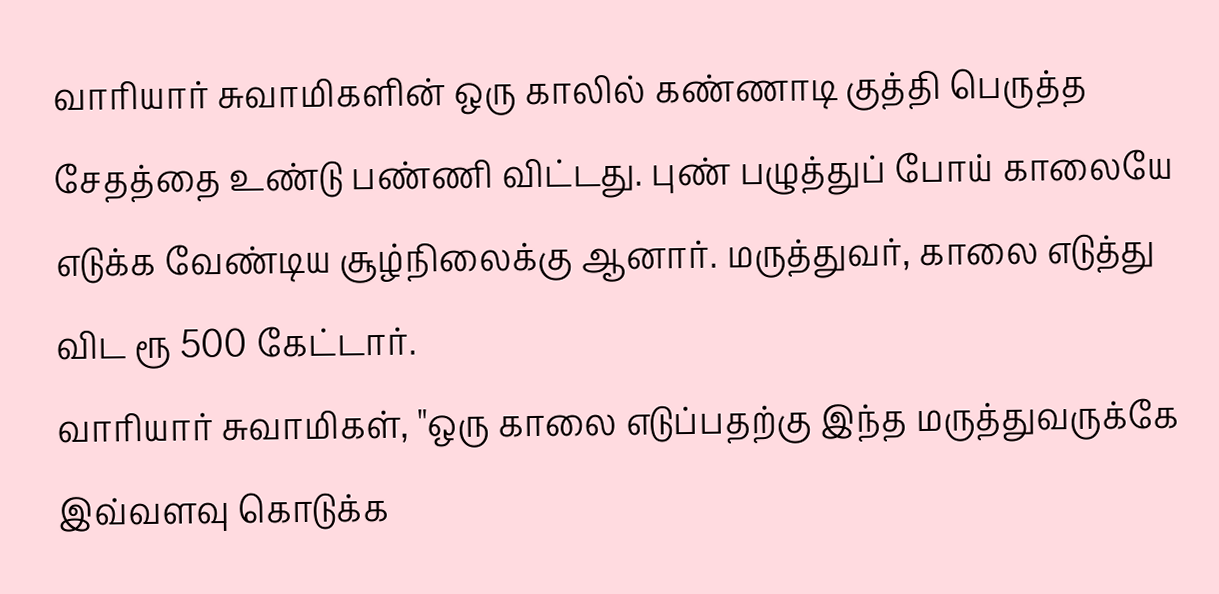வாரியார் சுவாமிகளின் ஒரு காலில் கண்ணாடி குத்தி பெருத்த சேதத்தை உண்டு பண்ணி விட்டது. புண் பழுத்துப் போய் காலையே எடுக்க வேண்டிய சூழ்நிலைக்கு ஆனார். மருத்துவர், காலை எடுத்து விட ரூ 500 கேட்டார்.
வாரியார் சுவாமிகள், "ஒரு காலை எடுப்பதற்கு இந்த மருத்துவருக்கே இவ்வளவு கொடுக்க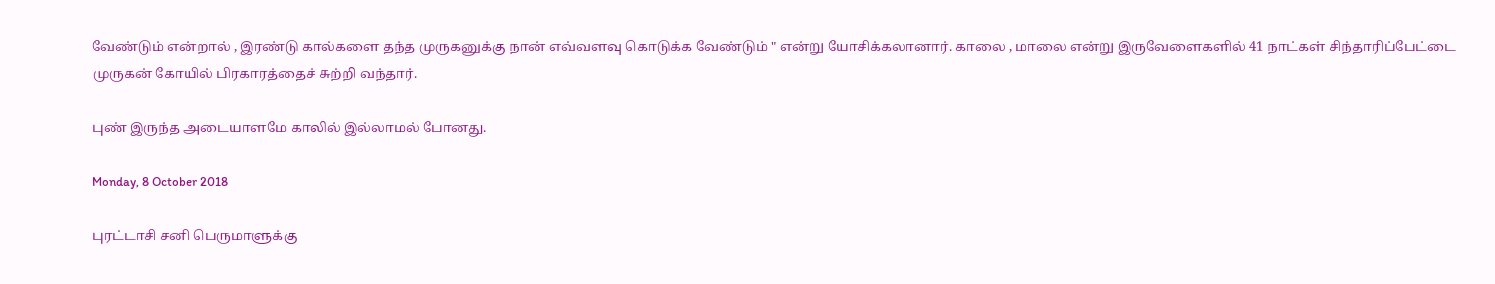வேண்டும் என்றால் , இரண்டு கால்களை தந்த முருகனுக்கு நான் எவ்வளவு கொடுக்க வேண்டும் " என்று யோசிக்கலானார். காலை , மாலை என்று இருவேளைகளில் 41 நாட்கள் சிந்தாரிப்பேட்டை முருகன் கோயில் பிரகாரத்தைச் சுற்றி வந்தார்.

புண் இருந்த அடையாளமே காலில் இல்லாமல் போனது.

Monday, 8 October 2018

புரட்டாசி சனி பெருமாளுக்கு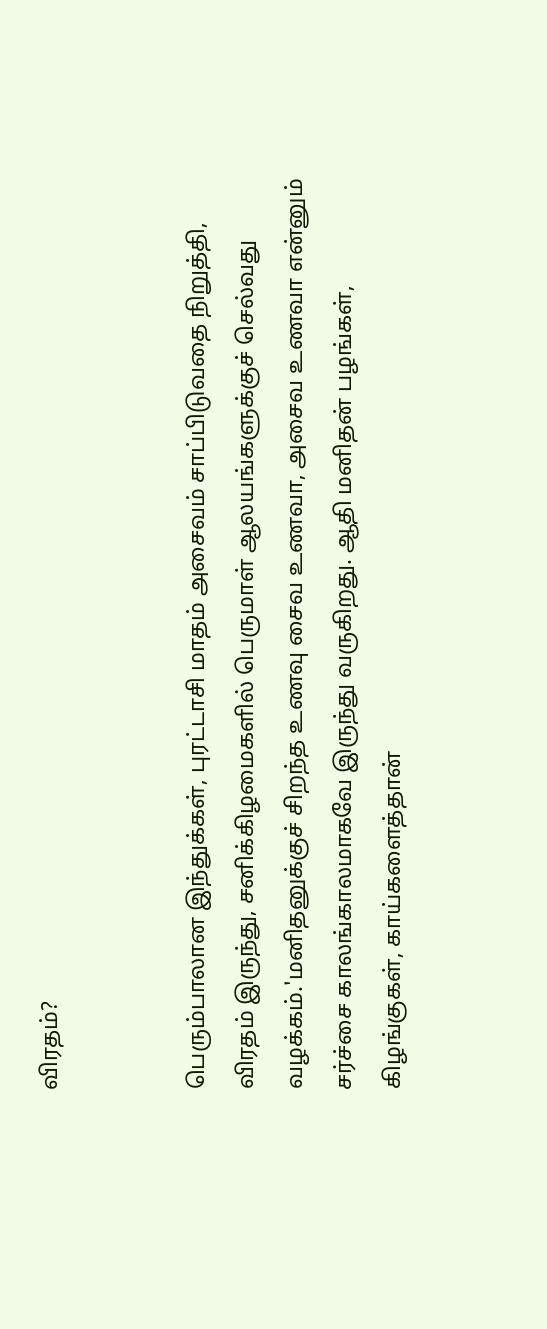விரதம்?


பெரும்பாலான இந்துக்கள், புரட்டாசி மாதம் அசைவம் சாப்பிடுவதை நிறுத்தி, விரதம் இருந்து, சனிக்கிழமைகளில் பெருமாள் ஆலயங்களுக்குச் செல்வது வழக்கம்.'மனிதனுக்குச் சிறந்த உணவு சைவ உணவா, அசைவ உணவா என்னும் சர்ச்சை காலங்காலமாகவே இருந்து வருகிறது. ஆதி மனிதன் பழங்கள், கிழங்குகள், காய்களைத்தான்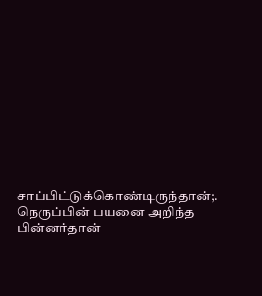சாப்பிட்டுக்கொண்டிருந்தான்;. நெருப்பின் பயனை அறிந்த பின்னர்தான்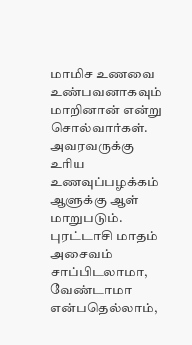மாமிச உணவை உண்பவனாகவும் மாறினான் என்று சொல்வார்கள். அவரவருக்கு உரிய உணவுப்பழக்கம் ஆளுக்கு ஆள் மாறுபடும். புரட்டாசி மாதம் அசைவம் சாப்பிடலாமா, வேண்டாமா என்பதெல்லாம்,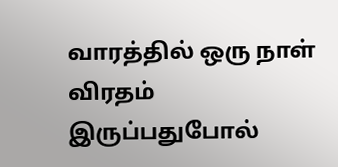வாரத்தில் ஒரு நாள் விரதம் இருப்பதுபோல்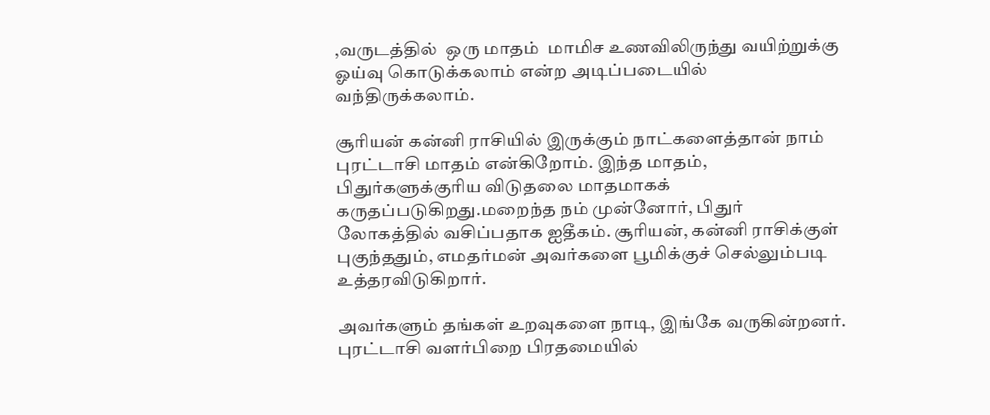,வருடத்தில்  ஒரு மாதம்  மாமிச உணவிலிருந்து வயிற்றுக்கு ஓய்வு கொடுக்கலாம் என்ற அடிப்படையில் வந்திருக்கலாம்.

சூரியன் கன்னி ராசியில் இருக்கும் நாட்களைத்தான் நாம் புரட்டாசி மாதம் என்கிறோம். இந்த மாதம், பிதுர்களுக்குரிய விடுதலை மாதமாகக் கருதப்படுகிறது.மறைந்த நம் முன்னோர், பிதுர் லோகத்தில் வசிப்பதாக ஐதீகம். சூரியன், கன்னி ராசிக்குள் புகுந்ததும், எமதர்மன் அவர்களை பூமிக்குச் செல்லும்படி உத்தரவிடுகிறார்.

அவர்களும் தங்கள் உறவுகளை நாடி, இங்கே வருகின்றனர். புரட்டாசி வளர்பிறை பிரதமையில்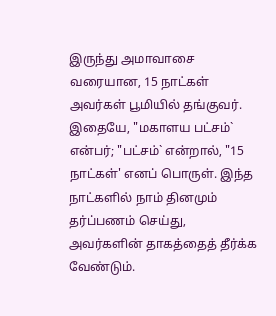இருந்து அமாவாசை வரையான, 15 நாட்கள் அவர்கள் பூமியில் தங்குவர். இதையே, "மகாளய பட்சம்` என்பர்; "பட்சம்` என்றால், "15 நாட்கள்' எனப் பொருள். இந்த நாட்களில் நாம் தினமும் தர்ப்பணம் செய்து, அவர்களின் தாகத்தைத் தீர்க்க வேண்டும்.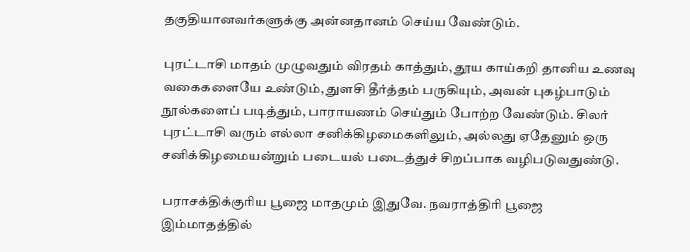தகுதியானவர்களுக்கு அன்னதானம் செய்ய வேண்டும்.

புரட்டாசி மாதம் முழுவதும் விரதம் காத்தும், தூய காய்கறி தானிய உணவு வகைகளையே உண்டும், துளசி தீர்த்தம் பருகியும், அவன் புகழ்பாடும் நூல்களைப் படித்தும், பாராயணம் செய்தும் போற்ற வேண்டும். சிலர் புரட்டாசி வரும் எல்லா சனிக்கிழமைகளிலும், அல்லது ஏதேனும் ஒரு சனிக்கிழமையன்றும் படையல் படைத்துச் சிறப்பாக வழிபடுவதுண்டு.

பராசக்திக்குரிய பூஜை மாதமும் இதுவே. நவராத்திரி பூஜை இம்மாதத்தில்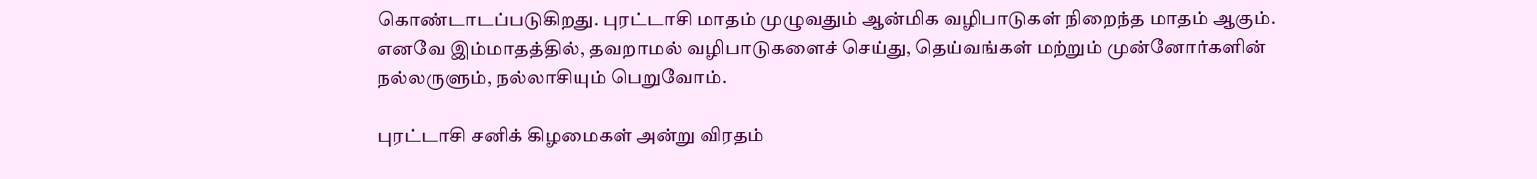கொண்டாடப்படுகிறது. புரட்டாசி மாதம் முழுவதும் ஆன்மிக வழிபாடுகள் நிறைந்த மாதம் ஆகும். எனவே இம்மாதத்தில், தவறாமல் வழிபாடுகளைச் செய்து, தெய்வங்கள் மற்றும் முன்னோர்களின் நல்லருளும், நல்லாசியும் பெறுவோம்.

புரட்டாசி சனிக் கிழமைகள் அன்று விரதம்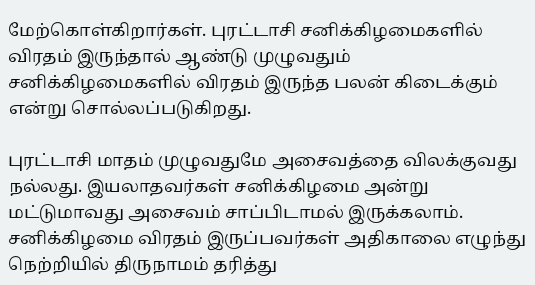மேற்கொள்கிறார்கள். புரட்டாசி சனிக்கிழமைகளில் விரதம் இருந்தால் ஆண்டு முழுவதும் சனிக்கிழமைகளில் விரதம் இருந்த பலன் கிடைக்கும் என்று சொல்லப்படுகிறது.

புரட்டாசி மாதம் முழுவதுமே அசைவத்தை விலக்குவது நல்லது. இயலாதவர்கள் சனிக்கிழமை அன்று மட்டுமாவது அசைவம் சாப்பிடாமல் இருக்கலாம்.
சனிக்கிழமை விரதம் இருப்பவர்கள் அதிகாலை எழுந்து நெற்றியில் திருநாமம் தரித்து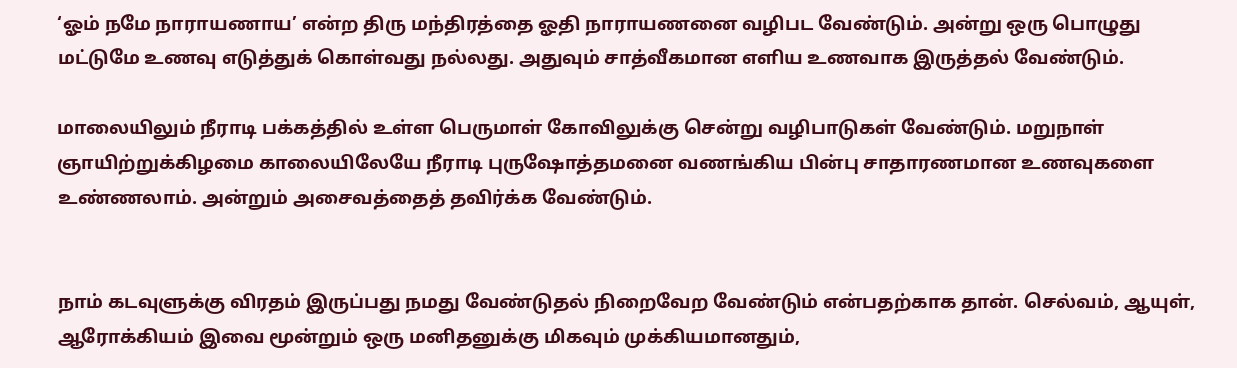‘ஓம் நமே நாராயணாய’ என்ற திரு மந்திரத்தை ஓதி நாராயணனை வழிபட வேண்டும். அன்று ஒரு பொழுது மட்டுமே உணவு எடுத்துக் கொள்வது நல்லது. அதுவும் சாத்வீகமான எளிய உணவாக இருத்தல் வேண்டும்.

மாலையிலும் நீராடி பக்கத்தில் உள்ள பெருமாள் கோவிலுக்கு சென்று வழிபாடுகள் வேண்டும். மறுநாள் ஞாயிற்றுக்கிழமை காலையிலேயே நீராடி புருஷோத்தமனை வணங்கிய பின்பு சாதாரணமான உணவுகளை உண்ணலாம். அன்றும் அசைவத்தைத் தவிர்க்க வேண்டும்.


நாம் கடவுளுக்கு விரதம் இருப்பது நமது வேண்டுதல் நிறைவேற வேண்டும் என்பதற்காக தான். செல்வம், ஆயுள், ஆரோக்கியம் இவை மூன்றும் ஒரு மனிதனுக்கு மிகவும் முக்கியமானதும்,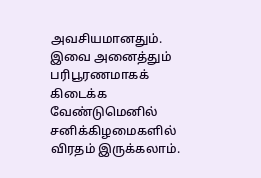அவசியமானதும். இவை அனைத்தும் பரிபூரணமாகக் கிடைக்க வேண்டுமெனில் சனிக்கிழமைகளில் விரதம் இருக்கலாம்.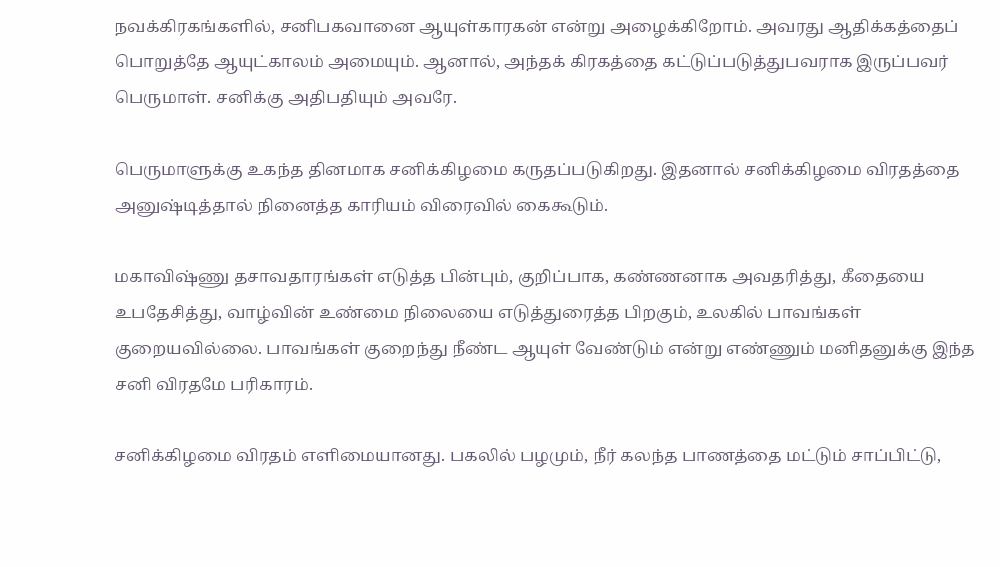நவக்கிரகங்களில், சனிபகவானை ஆயுள்காரகன் என்று அழைக்கிறோம். அவரது ஆதிக்கத்தைப் பொறுத்தே ஆயுட்காலம் அமையும். ஆனால், அந்தக் கிரகத்தை கட்டுப்படுத்துபவராக இருப்பவர் பெருமாள். சனிக்கு அதிபதியும் அவரே.

பெருமாளுக்கு உகந்த தினமாக சனிக்கிழமை கருதப்படுகிறது. இதனால் சனிக்கிழமை விரதத்தை அனுஷ்டித்தால் நினைத்த காரியம் விரைவில் கைகூடும்.

மகாவிஷ்ணு தசாவதாரங்கள் எடுத்த பின்பும், குறிப்பாக, கண்ணனாக அவதரித்து, கீதையை உபதேசித்து, வாழ்வின் உண்மை நிலையை எடுத்துரைத்த பிறகும், உலகில் பாவங்கள் குறையவில்லை. பாவங்கள் குறைந்து நீண்ட ஆயுள் வேண்டும் என்று எண்ணும் மனிதனுக்கு இந்த சனி விரதமே பரிகாரம்.

சனிக்கிழமை விரதம் எளிமையானது. பகலில் பழமும், நீர் கலந்த பாணத்தை மட்டும் சாப்பிட்டு,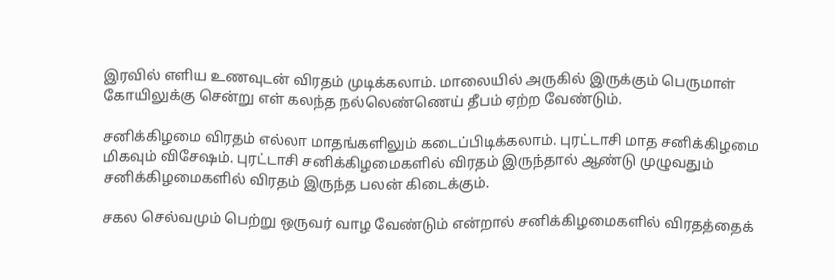இரவில் எளிய உணவுடன் விரதம் முடிக்கலாம். மாலையில் அருகில் இருக்கும் பெருமாள் கோயிலுக்கு சென்று எள் கலந்த நல்லெண்ணெய் தீபம் ஏற்ற வேண்டும்.

சனிக்கிழமை விரதம் எல்லா மாதங்களிலும் கடைப்பிடிக்கலாம். புரட்டாசி மாத சனிக்கிழமை மிகவும் விசேஷம். புரட்டாசி சனிக்கிழமைகளில் விரதம் இருந்தால் ஆண்டு முழுவதும் சனிக்கிழமைகளில் விரதம் இருந்த பலன் கிடைக்கும்.

சகல செல்வமும் பெற்று ஒருவர் வாழ வேண்டும் என்றால் சனிக்கிழமைகளில் விரதத்தைக்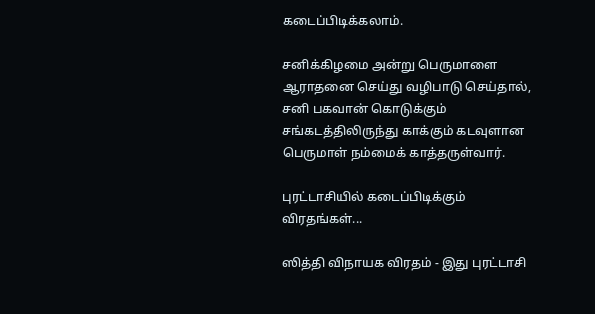கடைப்பிடிக்கலாம்.

சனிக்கிழமை அன்று பெருமாளை ஆராதனை செய்து வழிபாடு செய்தால், சனி பகவான் கொடுக்கும் சங்கடத்திலிருந்து காக்கும் கடவுளான பெருமாள் நம்மைக் காத்தருள்வார்.

புரட்டாசியில் கடைப்பிடிக்கும் விரதங்கள்...

ஸித்தி விநாயக விரதம் - இது புரட்டாசி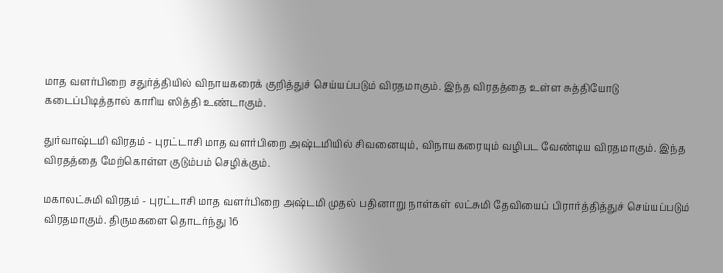மாத வளர்பிறை சதுர்த்தியில் விநாயகரைக் குறித்துச் செய்யப்படும் விரதமாகும். இந்த விரதத்தை உள்ள சுத்தியோடு கடைப்பிடித்தால் காரிய ஸித்தி உண்டாகும்.

துர்வாஷ்டமி விரதம் - புரட்டாசி மாத வளர்பிறை அஷ்டமியில் சிவனையும், விநாயகரையும் வழிபட வேண்டிய விரதமாகும். இந்த விரதத்தை மேற்கொள்ள குடும்பம் செழிக்கும்.

மகாலட்சுமி விரதம் - புரட்டாசி மாத வளர்பிறை அஷ்டமி முதல் பதினாறு நாள்கள் லட்சுமி தேவியைப் பிரார்த்தித்துச் செய்யப்படும் விரதமாகும். திருமகளை தொடர்ந்து 16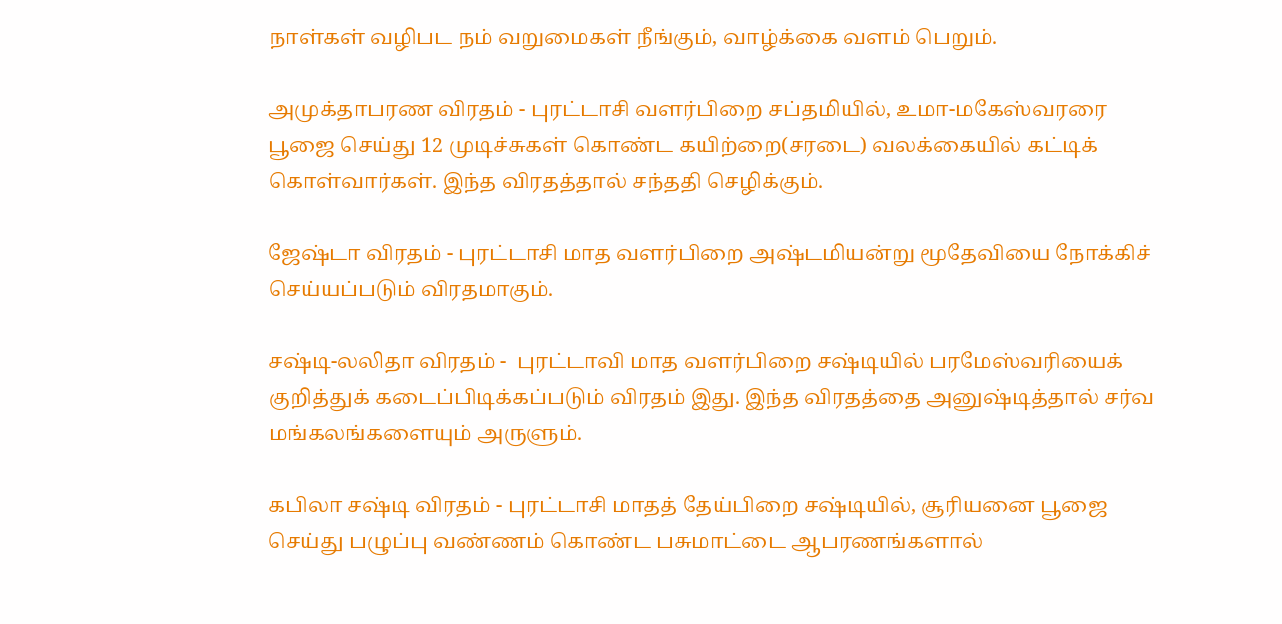நாள்கள் வழிபட நம் வறுமைகள் நீங்கும், வாழ்க்கை வளம் பெறும்.

அமுக்தாபரண விரதம் - புரட்டாசி வளர்பிறை சப்தமியில், உமா-மகேஸ்வரரை பூஜை செய்து 12 முடிச்சுகள் கொண்ட கயிற்றை(சரடை) வலக்கையில் கட்டிக் கொள்வார்கள். இந்த விரதத்தால் சந்ததி செழிக்கும்.

ஜேஷ்டா விரதம் - புரட்டாசி மாத வளர்பிறை அஷ்டமியன்று மூதேவியை நோக்கிச் செய்யப்படும் விரதமாகும்.

சஷ்டி-லலிதா விரதம் -  புரட்டாவி மாத வளர்பிறை சஷ்டியில் பரமேஸ்வரியைக் குறித்துக் கடைப்பிடிக்கப்படும் விரதம் இது. இந்த விரதத்தை அனுஷ்டித்தால் சர்வ மங்கலங்களையும் அருளும்.

கபிலா சஷ்டி விரதம் - புரட்டாசி மாதத் தேய்பிறை சஷ்டியில், சூரியனை பூஜை செய்து பழுப்பு வண்ணம் கொண்ட பசுமாட்டை ஆபரணங்களால்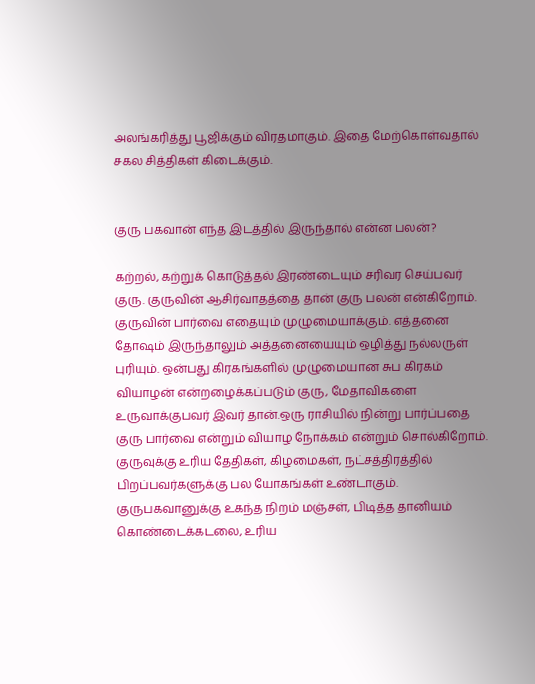அலங்கரித்து பூஜிக்கும் விரதமாகும். இதை மேற்கொள்வதால் சகல சித்திகள் கிடைக்கும்.


குரு பகவான் எந்த இடத்தில் இருந்தால் என்ன பலன்?

கற்றல், கற்றுக் கொடுத்தல் இரண்டையும் சரிவர செய்பவர் குரு. குருவின் ஆசிர்வாதத்தை தான் குரு பலன் என்கிறோம். குருவின் பார்வை எதையும் முழுமையாக்கும். எத்தனை தோஷம் இருந்தாலும் அத்தனையையும் ஒழித்து நல்லருள் புரியும். ஒன்பது கிரகங்களில் முழுமையான சுப கிரகம் வியாழன் என்றழைக்கப்படும் குரு, மேதாவிகளை உருவாக்குபவர் இவர் தான்.ஒரு ராசியில் நின்று பார்ப்பதை குரு பார்வை என்றும் வியாழ நோக்கம் என்றும் சொல்கிறோம். குருவுக்கு உரிய தேதிகள், கிழமைகள், நட்சத்திரத்தில் பிறப்பவர்களுக்கு பல யோகங்கள் உண்டாகும். குருபகவானுக்கு உகந்த நிறம் மஞ்சள், பிடித்த தானியம் கொண்டைக்கடலை, உரிய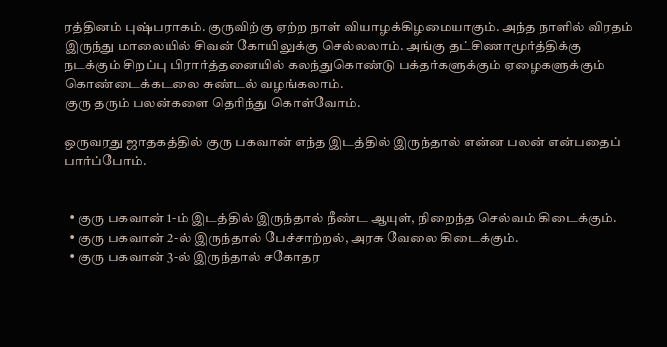ரத்தினம் புஷ்பராகம். குருவிற்கு ஏற்ற நாள் வியாழக்கிழமையாகும். அந்த நாளில் விரதம் இருந்து மாலையில் சிவன் கோயிலுக்கு செல்லலாம். அங்கு தட்சிணாமூர்த்திக்கு நடக்கும் சிறப்பு பிரார்த்தனையில் கலந்துகொண்டு பக்தர்களுக்கும் ஏழைகளுக்கும் கொண்டைக்கடலை சுண்டல் வழங்கலாம்.
குரு தரும் பலன்களை தெரிந்து கொள்வோம்.

ஒருவரது ஜாதகத்தில் குரு பகவான் எந்த இடத்தில் இருந்தால் என்ன பலன் என்பதைப் பார்ப்போம்.


  • குரு பகவான் 1-ம் இடத்தில் இருந்தால் நீண்ட ஆயுள், நிறைந்த செல்வம் கிடைக்கும்.
  • குரு பகவான் 2-ல் இருந்தால் பேச்சாற்றல், அரசு வேலை கிடைக்கும்.
  • குரு பகவான் 3-ல் இருந்தால் சகோதர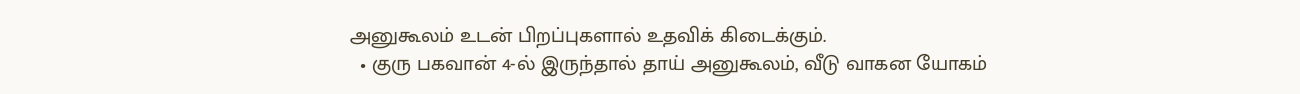அனுகூலம் உடன் பிறப்புகளால் உதவிக் கிடைக்கும்.
  • குரு பகவான் 4-ல் இருந்தால் தாய் அனுகூலம், வீடு வாகன யோகம்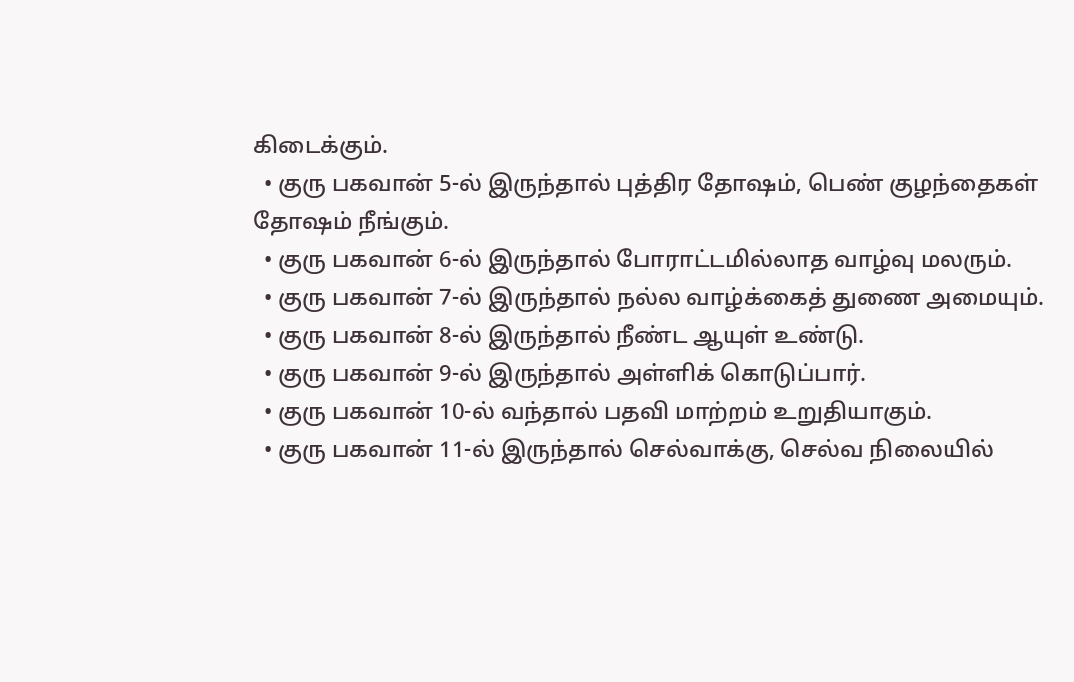கிடைக்கும்.
  • குரு பகவான் 5-ல் இருந்தால் புத்திர தோஷம், பெண் குழந்தைகள் தோஷம் நீங்கும்.
  • குரு பகவான் 6-ல் இருந்தால் போராட்டமில்லாத வாழ்வு மலரும்.
  • குரு பகவான் 7-ல் இருந்தால் நல்ல வாழ்க்கைத் துணை அமையும்.
  • குரு பகவான் 8-ல் இருந்தால் நீண்ட ஆயுள் உண்டு.
  • குரு பகவான் 9-ல் இருந்தால் அள்ளிக் கொடுப்பார்.
  • குரு பகவான் 10-ல் வந்தால் பதவி மாற்றம் உறுதியாகும்.
  • குரு பகவான் 11-ல் இருந்தால் செல்வாக்கு, செல்வ நிலையில்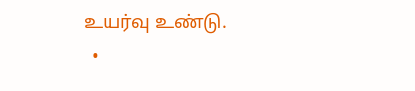உயர்வு உண்டு.
  •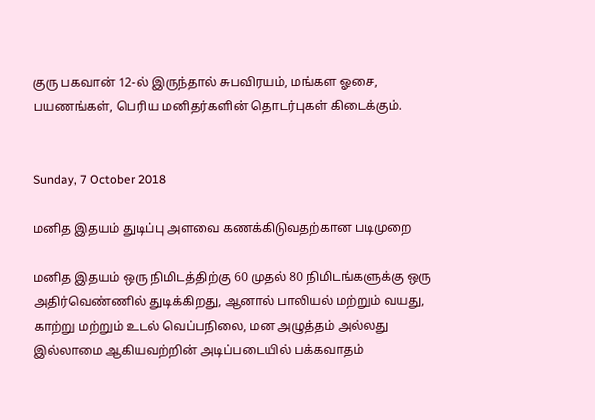குரு பகவான் 12-ல் இருந்தால் சுபவிரயம், மங்கள ஓசை, பயணங்கள், பெரிய மனிதர்களின் தொடர்புகள் கிடைக்கும்.


Sunday, 7 October 2018

மனித இதயம் துடிப்பு அளவை கணக்கிடுவதற்கான படிமுறை

மனித இதயம் ஒரு நிமிடத்திற்கு 60 முதல் 80 நிமிடங்களுக்கு ஒரு அதிர்வெண்ணில் துடிக்கிறது, ஆனால் பாலியல் மற்றும் வயது, காற்று மற்றும் உடல் வெப்பநிலை, மன அழுத்தம் அல்லது இல்லாமை ஆகியவற்றின் அடிப்படையில் பக்கவாதம்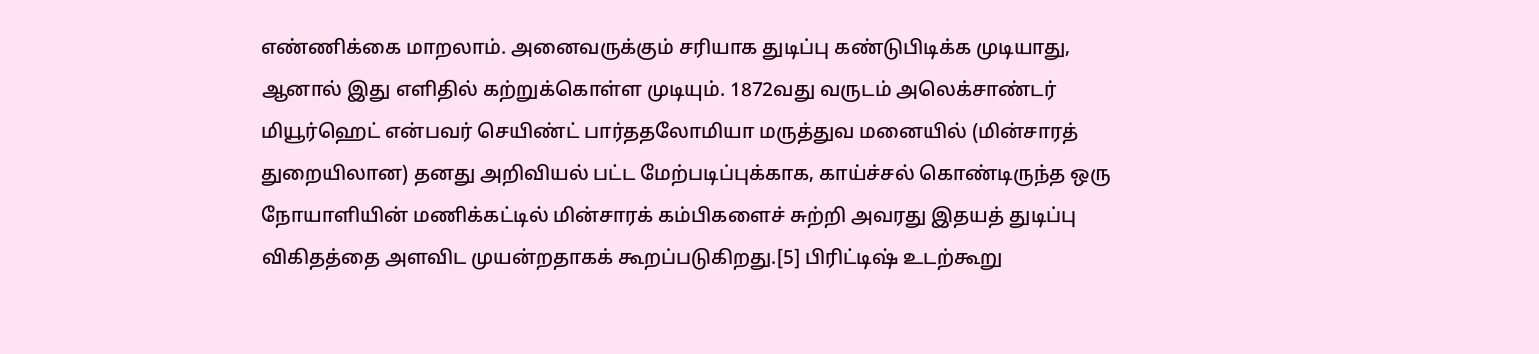எண்ணிக்கை மாறலாம். அனைவருக்கும் சரியாக துடிப்பு கண்டுபிடிக்க முடியாது, ஆனால் இது எளிதில் கற்றுக்கொள்ள முடியும். 1872வது வருடம் அலெக்சாண்டர் மியூர்ஹெட் என்பவர் செயிண்ட் பார்ததலோமியா மருத்துவ மனையில் (மின்சாரத் துறையிலான) தனது அறிவியல் பட்ட மேற்படிப்புக்காக, காய்ச்சல் கொண்டிருந்த ஒரு நோயாளியின் மணிக்கட்டில் மின்சாரக் கம்பிகளைச் சுற்றி அவரது இதயத் துடிப்பு விகிதத்தை அளவிட முயன்றதாகக் கூறப்படுகிறது.[5] பிரிட்டிஷ் உடற்கூறு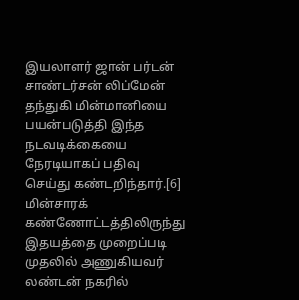இயலாளர் ஜான் பர்டன் சாண்டர்சன் லிப்மேன் தந்துகி மின்மானியை பயன்படுத்தி இந்த நடவடிக்கையை நேரடியாகப் பதிவு செய்து கண்டறிந்தார்.[6] மின்சாரக் கண்ணோட்டத்திலிருந்து இதயத்தை முறைப்படி முதலில் அணுகியவர் லண்டன் நகரில்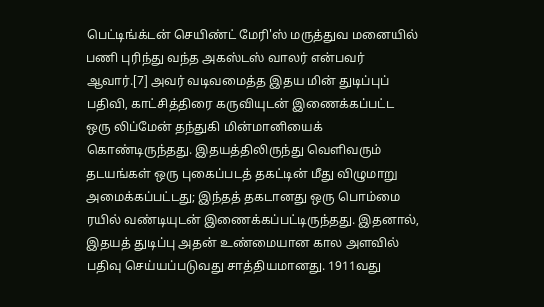பெட்டிங்க்டன் செயிண்ட் மேரி'ஸ் மருத்துவ மனையில் பணி புரிந்து வந்த அகஸ்டஸ் வாலர் என்பவர் ஆவார்.[7] அவர் வடிவமைத்த இதய மின் துடிப்புப் பதிவி, காட்சித்திரை கருவியுடன் இணைக்கப்பட்ட ஒரு லிப்மேன் தந்துகி மின்மானியைக் கொண்டிருந்தது. இதயத்திலிருந்து வெளிவரும் தடயங்கள் ஒரு புகைப்படத் தகட்டின் மீது விழுமாறு அமைக்கப்பட்டது; இந்தத் தகடானது ஒரு பொம்மை ரயில் வண்டியுடன் இணைக்கப்பட்டிருந்தது. இதனால், இதயத் துடிப்பு அதன் உண்மையான கால அளவில் பதிவு செய்யப்படுவது சாத்தியமானது. 1911வது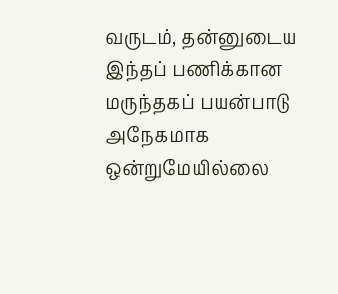வருடம், தன்னுடைய இந்தப் பணிக்கான மருந்தகப் பயன்பாடு அநேகமாக ஒன்றுமேயில்லை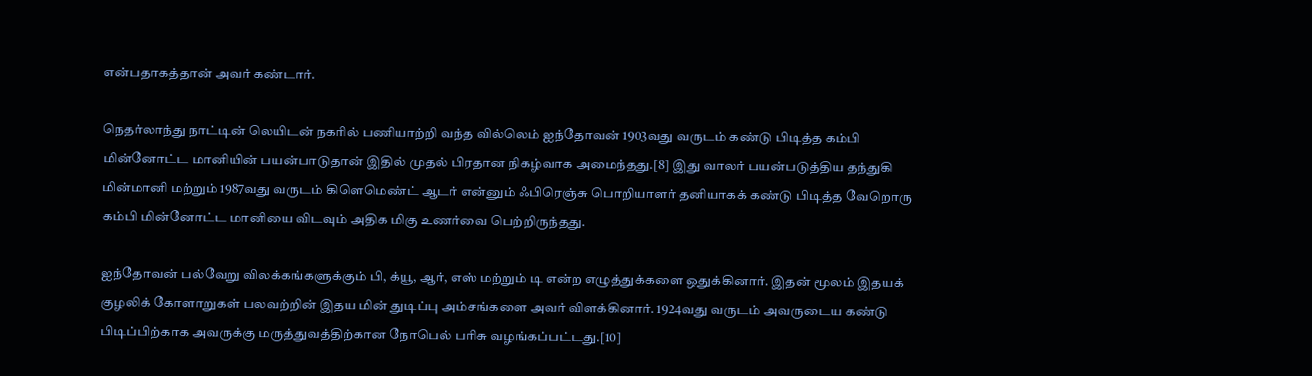என்பதாகத்தான் அவர் கண்டார்.

நெதர்லாந்து நாட்டின் லெயிடன் நகரில் பணியாற்றி வந்த வில்லெம் ஐந்தோவன் 1903வது வருடம் கண்டு பிடித்த கம்பி மின்னோட்ட மானியின் பயன்பாடுதான் இதில் முதல் பிரதான நிகழ்வாக அமைந்தது.[8] இது வாலர் பயன்படுத்திய தந்துகி மின்மானி மற்றும் 1987வது வருடம் கிளெமெண்ட் ஆடர் என்னும் ஃபிரெஞ்சு பொறியாளர் தனியாகக் கண்டு பிடித்த வேறொரு கம்பி மின்னோட்ட மானியை விடவும் அதிக மிகு உணர்வை பெற்றிருந்தது.

ஐந்தோவன் பல்வேறு விலக்கங்களுக்கும் பி, க்யூ, ஆர், எஸ் மற்றும் டி என்ற எழுத்துக்களை ஒதுக்கினார். இதன் மூலம் இதயக் குழலிக் கோளாறுகள் பலவற்றின் இதய மின் துடிப்பு அம்சங்களை அவர் விளக்கினார். 1924வது வருடம் அவருடைய கண்டு பிடிப்பிற்காக அவருக்கு மருத்துவத்திற்கான நோபெல் பரிசு வழங்கப்பட்டது.[10]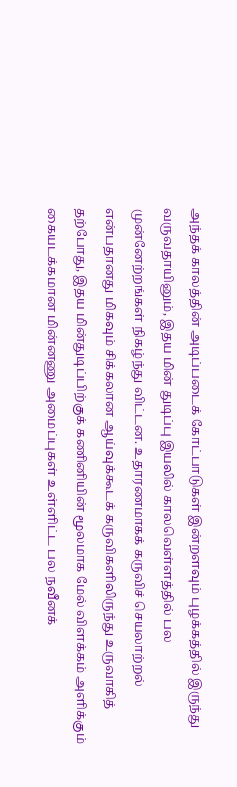அந்தக் காலத்தின் அடிப்படைக் கோட்பாடுகள் இன்றளவும் புழக்கத்தில் இருந்து வருவதாயினும், இதய மின் துடிப்பு இயலில் காலவெள்ளத்தில் பல முன்னேற்றங்கள் நிகழ்ந்து விட்டன. உதாரணமாகக் கருவிச் செயலாற்றல் என்பதானது மிகவும் சிக்கலான ஆய்வுக்கூடக் கருவிகளிலிருந்து உருவாகித் தற்போது, இதய மின்துடிப்பிற்குக் கணினியின் மூலமாக மேல் விளக்கம் அளிக்கும் கையடக்கமான மின்னணு அமைப்புகள் உள்ளிட்ட பல நவீனக்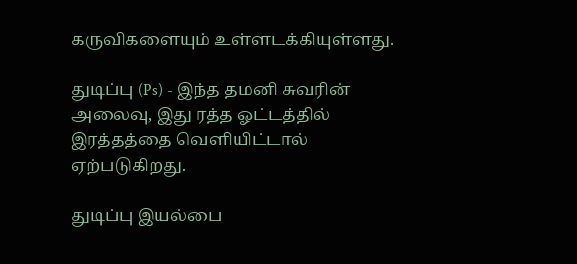கருவிகளையும் உள்ளடக்கியுள்ளது.

துடிப்பு (Ps) - இந்த தமனி சுவரின் அலைவு, இது ரத்த ஓட்டத்தில் இரத்தத்தை வெளியிட்டால் ஏற்படுகிறது.

துடிப்பு இயல்பை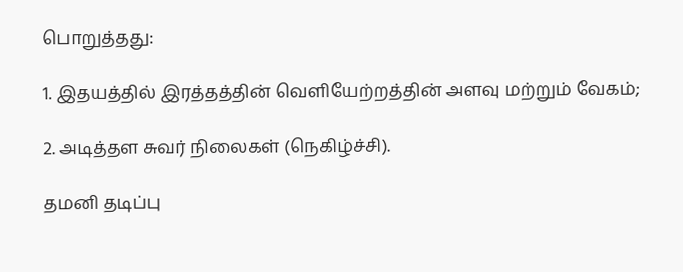பொறுத்தது:

1. இதயத்தில் இரத்தத்தின் வெளியேற்றத்தின் அளவு மற்றும் வேகம்;

2. அடித்தள சுவர் நிலைகள் (நெகிழ்ச்சி).

தமனி தடிப்பு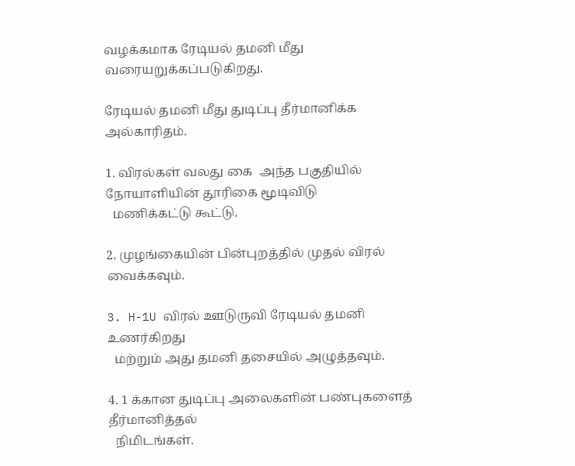வழக்கமாக ரேடியல் தமனி மீது வரையறுக்கப்படுகிறது.

ரேடியல் தமனி மீது துடிப்பு தீர்மானிக்க அல்காரிதம்.

1. விரல்கள் வலது கை  அந்த பகுதியில் நோயாளியின் தூரிகை மூடிவிடு
  மணிக்கட்டு கூட்டு.

2. முழங்கையின் பின்புறத்தில் முதல் விரல் வைக்கவும்.

3. H-1U விரல் ஊடுருவி ரேடியல் தமனி உணர்கிறது
  மற்றும் அது தமனி தசையில் அழுத்தவும்.

4. 1 க்கான துடிப்பு அலைகளின் பண்புகளைத் தீர்மானித்தல்
  நிமிடங்கள்.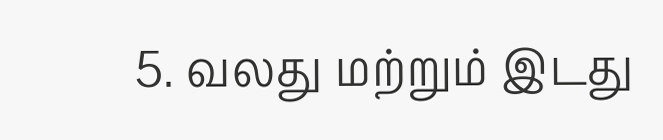5. வலது மற்றும் இடது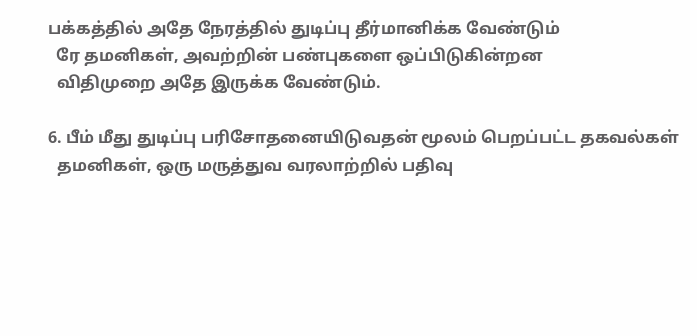பக்கத்தில் அதே நேரத்தில் துடிப்பு தீர்மானிக்க வேண்டும்
  ரே தமனிகள், அவற்றின் பண்புகளை ஒப்பிடுகின்றன
  விதிமுறை அதே இருக்க வேண்டும்.

6. பீம் மீது துடிப்பு பரிசோதனையிடுவதன் மூலம் பெறப்பட்ட தகவல்கள்
  தமனிகள், ஒரு மருத்துவ வரலாற்றில் பதிவு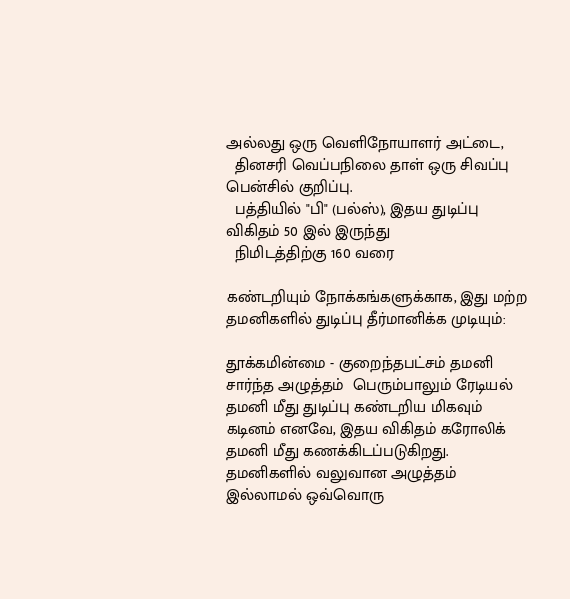அல்லது ஒரு வெளிநோயாளர் அட்டை,
  தினசரி வெப்பநிலை தாள் ஒரு சிவப்பு பென்சில் குறிப்பு.
  பத்தியில் "பி" (பல்ஸ்), இதய துடிப்பு விகிதம் 50 இல் இருந்து
  நிமிடத்திற்கு 160 வரை

கண்டறியும் நோக்கங்களுக்காக, இது மற்ற தமனிகளில் துடிப்பு தீர்மானிக்க முடியும்:

தூக்கமின்மை - குறைந்தபட்சம் தமனி சார்ந்த அழுத்தம்  பெரும்பாலும் ரேடியல் தமனி மீது துடிப்பு கண்டறிய மிகவும் கடினம் எனவே, இதய விகிதம் கரோலிக் தமனி மீது கணக்கிடப்படுகிறது. தமனிகளில் வலுவான அழுத்தம் இல்லாமல் ஒவ்வொரு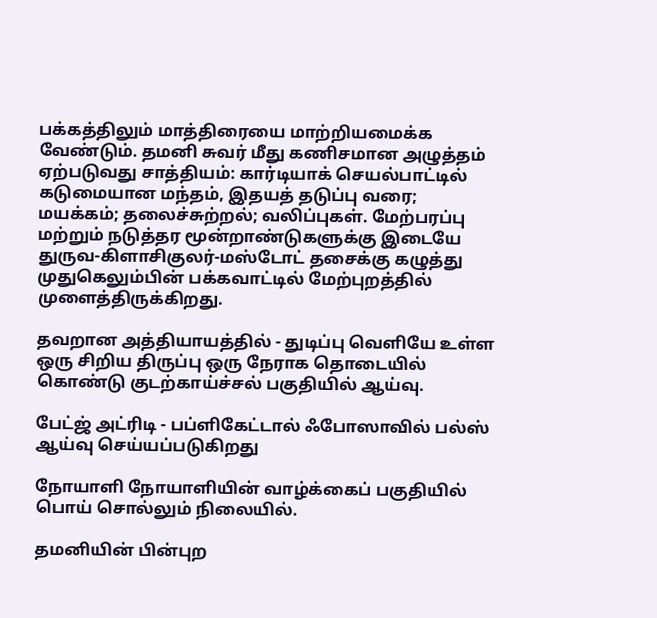பக்கத்திலும் மாத்திரையை மாற்றியமைக்க வேண்டும். தமனி சுவர் மீது கணிசமான அழுத்தம் ஏற்படுவது சாத்தியம்: கார்டியாக் செயல்பாட்டில் கடுமையான மந்தம், இதயத் தடுப்பு வரை; மயக்கம்; தலைச்சுற்றல்; வலிப்புகள். மேற்பரப்பு மற்றும் நடுத்தர மூன்றாண்டுகளுக்கு இடையே துருவ-கிளாசிகுலர்-மஸ்டோட் தசைக்கு கழுத்து முதுகெலும்பின் பக்கவாட்டில் மேற்புறத்தில் முளைத்திருக்கிறது.

தவறான அத்தியாயத்தில் - துடிப்பு வெளியே உள்ள ஒரு சிறிய திருப்பு ஒரு நேராக தொடையில் கொண்டு குடற்காய்ச்சல் பகுதியில் ஆய்வு.

பேட்ஜ் அட்ரிடி - பப்ளிகேட்டால் ஃபோஸாவில் பல்ஸ் ஆய்வு செய்யப்படுகிறது

நோயாளி நோயாளியின் வாழ்க்கைப் பகுதியில் பொய் சொல்லும் நிலையில்.

தமனியின் பின்புற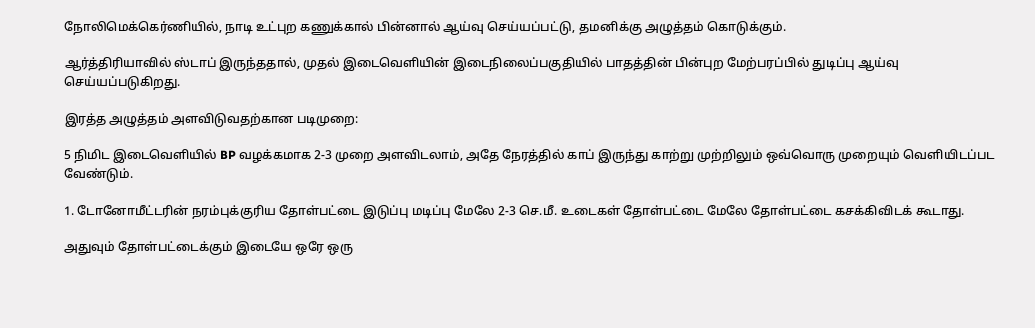நோலிமெக்கெர்ணியில், நாடி உட்புற கணுக்கால் பின்னால் ஆய்வு செய்யப்பட்டு, தமனிக்கு அழுத்தம் கொடுக்கும்.

ஆர்த்திரியாவில் ஸ்டாப் இருந்ததால், முதல் இடைவெளியின் இடைநிலைப்பகுதியில் பாதத்தின் பின்புற மேற்பரப்பில் துடிப்பு ஆய்வு செய்யப்படுகிறது.

இரத்த அழுத்தம் அளவிடுவதற்கான படிமுறை:

5 நிமிட இடைவெளியில் BP வழக்கமாக 2-3 முறை அளவிடலாம், அதே நேரத்தில் காப் இருந்து காற்று முற்றிலும் ஒவ்வொரு முறையும் வெளியிடப்பட வேண்டும்.

1. டோனோமீட்டரின் நரம்புக்குரிய தோள்பட்டை இடுப்பு மடிப்பு மேலே 2-3 செ.மீ. உடைகள் தோள்பட்டை மேலே தோள்பட்டை கசக்கிவிடக் கூடாது.

அதுவும் தோள்பட்டைக்கும் இடையே ஒரே ஒரு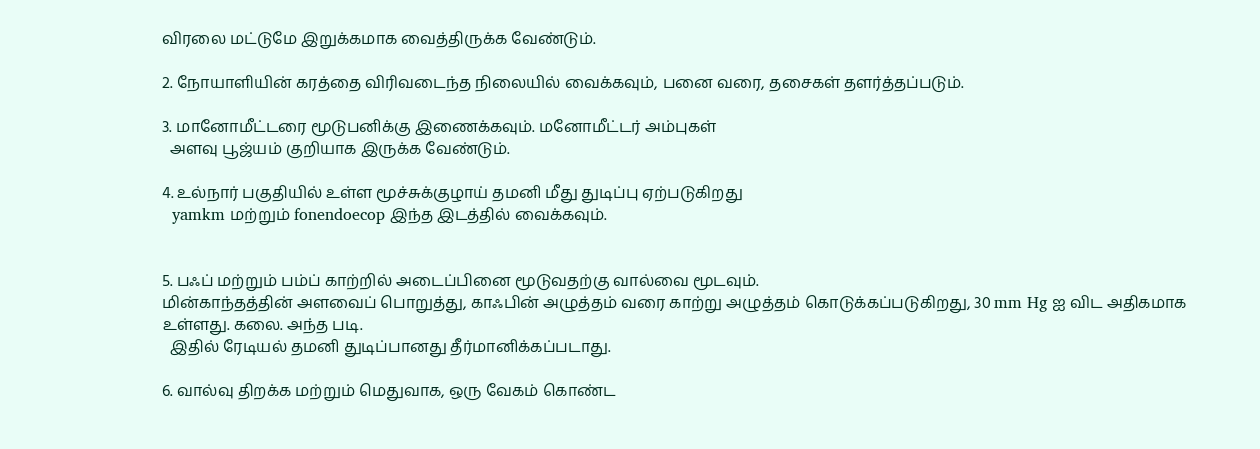விரலை மட்டுமே இறுக்கமாக வைத்திருக்க வேண்டும்.

2. நோயாளியின் கரத்தை விரிவடைந்த நிலையில் வைக்கவும், பனை வரை, தசைகள் தளர்த்தப்படும்.

3. மானோமீட்டரை மூடுபனிக்கு இணைக்கவும். மனோமீட்டர் அம்புகள்
  அளவு பூஜ்யம் குறியாக இருக்க வேண்டும்.

4. உல்நார் பகுதியில் உள்ள மூச்சுக்குழாய் தமனி மீது துடிப்பு ஏற்படுகிறது
  yamkm மற்றும் fonendoecop இந்த இடத்தில் வைக்கவும்.


5. பஃப் மற்றும் பம்ப் காற்றில் அடைப்பினை மூடுவதற்கு வால்வை மூடவும்.
மின்காந்தத்தின் அளவைப் பொறுத்து, காஃபின் அழுத்தம் வரை காற்று அழுத்தம் கொடுக்கப்படுகிறது, 30 mm Hg ஐ விட அதிகமாக உள்ளது. கலை. அந்த படி.
  இதில் ரேடியல் தமனி துடிப்பானது தீர்மானிக்கப்படாது.

6. வால்வு திறக்க மற்றும் மெதுவாக, ஒரு வேகம் கொண்ட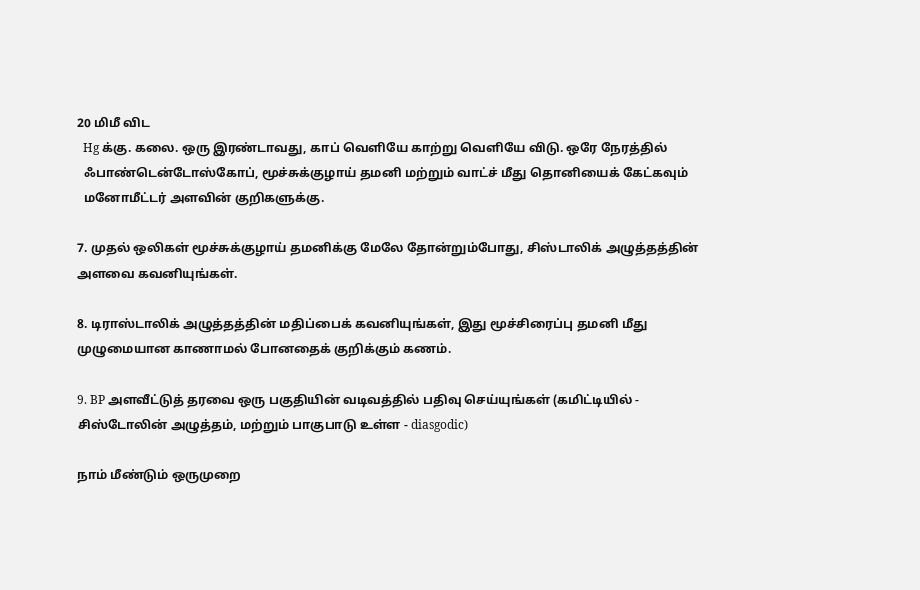20 மிமீ விட
  Hg க்கு. கலை. ஒரு இரண்டாவது, காப் வெளியே காற்று வெளியே விடு. ஒரே நேரத்தில்
  ஃபாண்டென்டோஸ்கோப், மூச்சுக்குழாய் தமனி மற்றும் வாட்ச் மீது தொனியைக் கேட்கவும்
  மனோமீட்டர் அளவின் குறிகளுக்கு.

7. முதல் ஒலிகள் மூச்சுக்குழாய் தமனிக்கு மேலே தோன்றும்போது, சிஸ்டாலிக் அழுத்தத்தின் அளவை கவனியுங்கள்.

8. டிராஸ்டாலிக் அழுத்தத்தின் மதிப்பைக் கவனியுங்கள், இது மூச்சிரைப்பு தமனி மீது முழுமையான காணாமல் போனதைக் குறிக்கும் கணம்.

9. BP அளவீட்டுத் தரவை ஒரு பகுதியின் வடிவத்தில் பதிவு செய்யுங்கள் (கமிட்டியில் -
சிஸ்டோலின் அழுத்தம், மற்றும் பாகுபாடு உள்ள - diasgodic)

நாம் மீண்டும் ஒருமுறை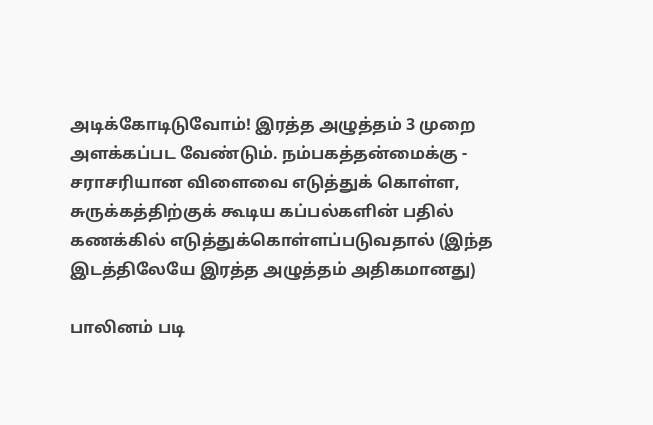அடிக்கோடிடுவோம்! இரத்த அழுத்தம் 3 முறை அளக்கப்பட வேண்டும். நம்பகத்தன்மைக்கு - சராசரியான விளைவை எடுத்துக் கொள்ள, சுருக்கத்திற்குக் கூடிய கப்பல்களின் பதில் கணக்கில் எடுத்துக்கொள்ளப்படுவதால் (இந்த இடத்திலேயே இரத்த அழுத்தம் அதிகமானது)

பாலினம் படி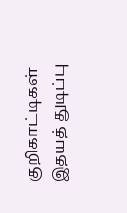குறிகாட்டிகள்
இதயத் துடிப்பு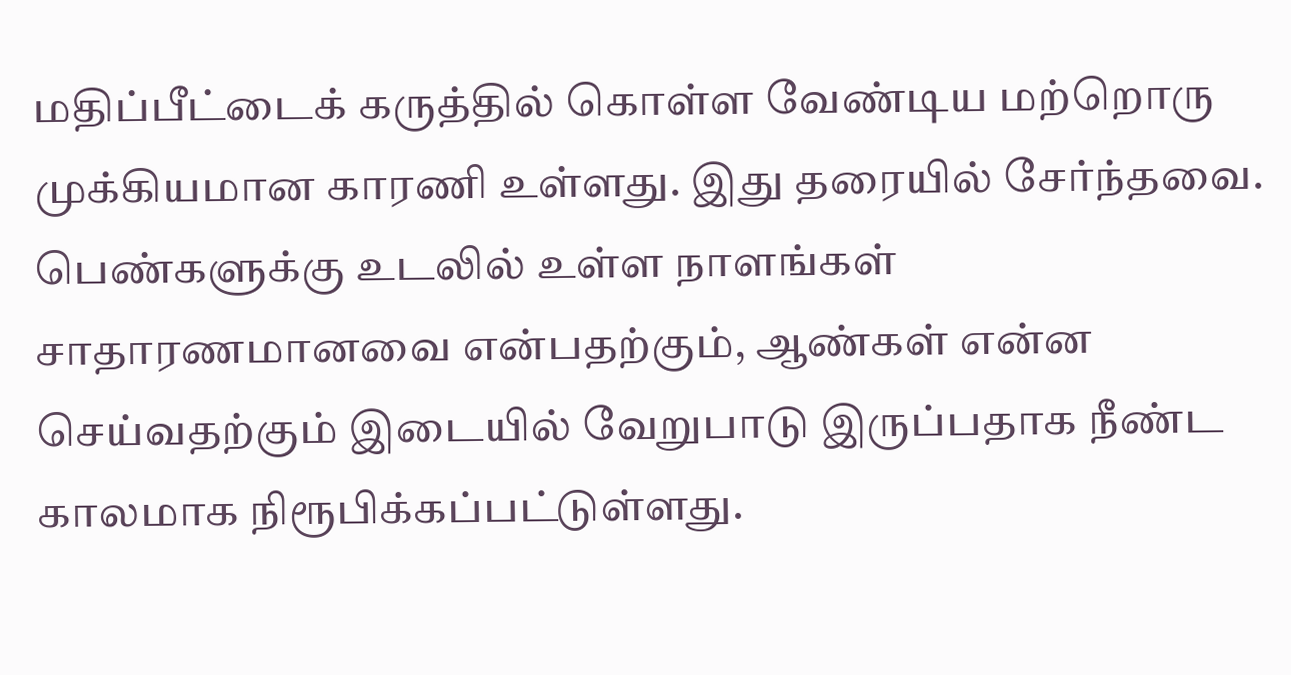மதிப்பீட்டைக் கருத்தில் கொள்ள வேண்டிய மற்றொரு முக்கியமான காரணி உள்ளது. இது தரையில் சேர்ந்தவை. பெண்களுக்கு உடலில் உள்ள நாளங்கள் சாதாரணமானவை என்பதற்கும், ஆண்கள் என்ன செய்வதற்கும் இடையில் வேறுபாடு இருப்பதாக நீண்ட காலமாக நிரூபிக்கப்பட்டுள்ளது.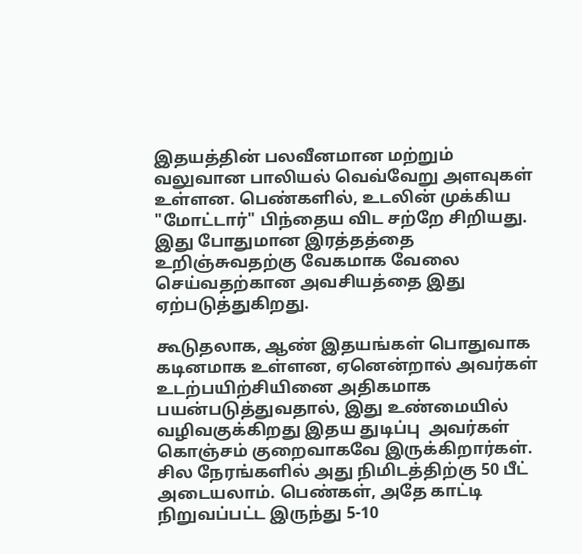இதயத்தின் பலவீனமான மற்றும் வலுவான பாலியல் வெவ்வேறு அளவுகள் உள்ளன. பெண்களில், உடலின் முக்கிய "மோட்டார்" பிந்தைய விட சற்றே சிறியது. இது போதுமான இரத்தத்தை உறிஞ்சுவதற்கு வேகமாக வேலை செய்வதற்கான அவசியத்தை இது ஏற்படுத்துகிறது.

கூடுதலாக, ஆண் இதயங்கள் பொதுவாக கடினமாக உள்ளன, ஏனென்றால் அவர்கள் உடற்பயிற்சியினை அதிகமாக பயன்படுத்துவதால், இது உண்மையில் வழிவகுக்கிறது இதய துடிப்பு  அவர்கள் கொஞ்சம் குறைவாகவே இருக்கிறார்கள். சில நேரங்களில் அது நிமிடத்திற்கு 50 பீட் அடையலாம். பெண்கள், அதே காட்டி நிறுவப்பட்ட இருந்து 5-10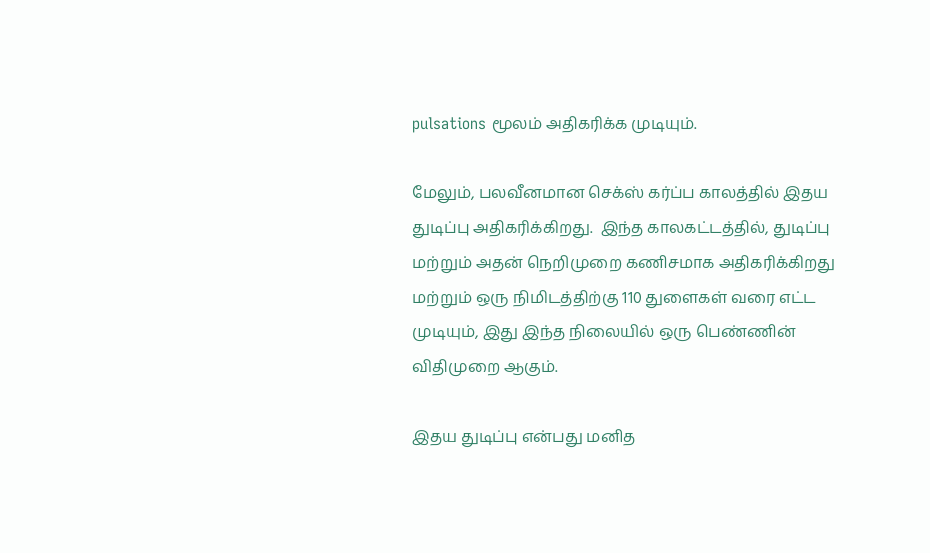pulsations மூலம் அதிகரிக்க முடியும்.

மேலும், பலவீனமான செக்ஸ் கர்ப்ப காலத்தில் இதய துடிப்பு அதிகரிக்கிறது.  இந்த காலகட்டத்தில், துடிப்பு மற்றும் அதன் நெறிமுறை கணிசமாக அதிகரிக்கிறது மற்றும் ஒரு நிமிடத்திற்கு 110 துளைகள் வரை எட்ட முடியும், இது இந்த நிலையில் ஒரு பெண்ணின் விதிமுறை ஆகும்.

இதய துடிப்பு என்பது மனித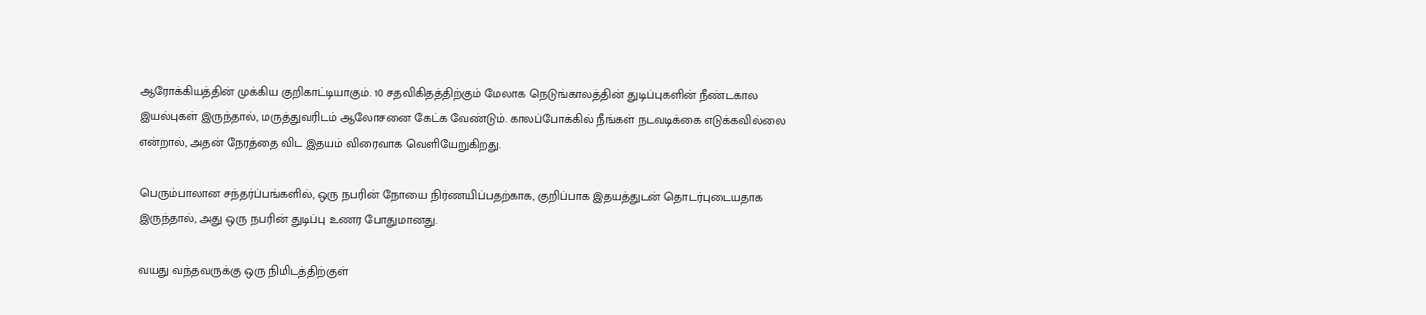ஆரோக்கியத்தின் முக்கிய குறிகாட்டியாகும். 10 சதவிகிதத்திற்கும் மேலாக நெடுங்காலத்தின் துடிப்புகளின் நீண்டகால இயல்புகள் இருந்தால், மருத்துவரிடம் ஆலோசனை கேட்க வேண்டும். காலப்போக்கில் நீங்கள் நடவடிக்கை எடுக்கவில்லை என்றால், அதன் நேரத்தை விட இதயம் விரைவாக வெளியேறுகிறது.

பெரும்பாலான சந்தர்ப்பங்களில், ஒரு நபரின் நோயை நிர்ணயிப்பதற்காக, குறிப்பாக இதயத்துடன் தொடர்புடையதாக இருந்தால், அது ஒரு நபரின் துடிப்பு உணர போதுமானது.

வயது வந்தவருக்கு ஒரு நிமிடத்திற்குள்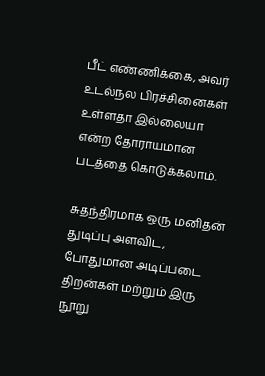பீட் எண்ணிக்கை, அவர் உடல்நல பிரச்சினைகள் உள்ளதா இல்லையா என்ற தோராயமான படத்தை கொடுக்கலாம்.

சுதந்திரமாக ஒரு மனிதன் துடிப்பு அளவிட, போதுமான அடிப்படை திறன்கள் மற்றும் இரு நூறு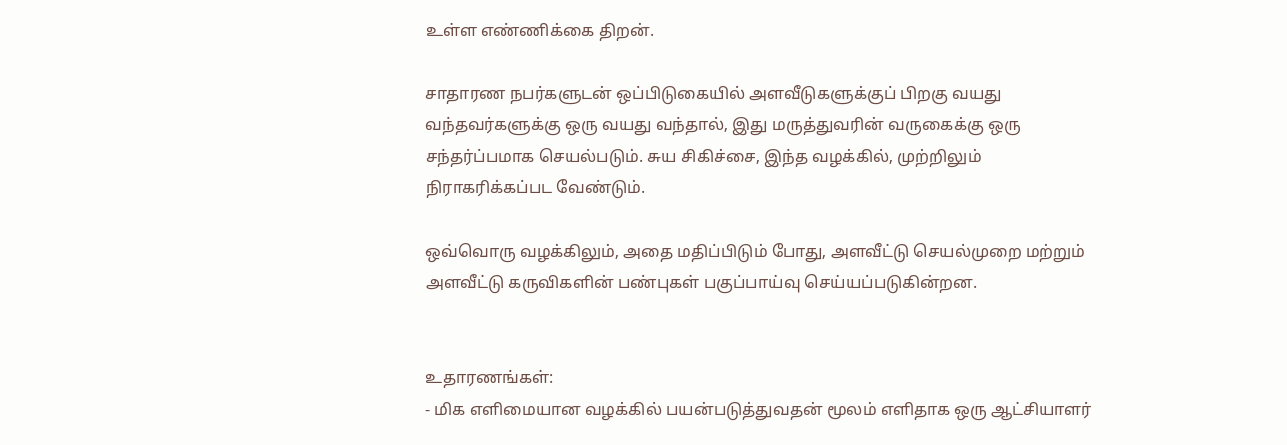உள்ள எண்ணிக்கை திறன்.

சாதாரண நபர்களுடன் ஒப்பிடுகையில் அளவீடுகளுக்குப் பிறகு வயது வந்தவர்களுக்கு ஒரு வயது வந்தால், இது மருத்துவரின் வருகைக்கு ஒரு சந்தர்ப்பமாக செயல்படும். சுய சிகிச்சை, இந்த வழக்கில், முற்றிலும் நிராகரிக்கப்பட வேண்டும்.

ஒவ்வொரு வழக்கிலும், அதை மதிப்பிடும் போது, அளவீட்டு செயல்முறை மற்றும் அளவீட்டு கருவிகளின் பண்புகள் பகுப்பாய்வு செய்யப்படுகின்றன.


உதாரணங்கள்:
- மிக எளிமையான வழக்கில் பயன்படுத்துவதன் மூலம் எளிதாக ஒரு ஆட்சியாளர்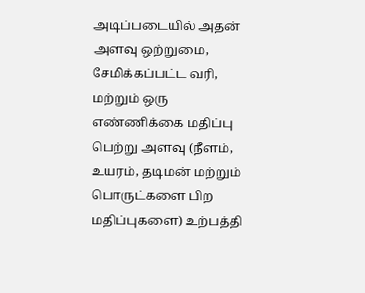அடிப்படையில் அதன் அளவு ஒற்றுமை, சேமிக்கப்பட்ட வரி, மற்றும் ஒரு எண்ணிக்கை மதிப்பு பெற்று அளவு (நீளம், உயரம், தடிமன் மற்றும் பொருட்களை பிற மதிப்புகளை) உற்பத்தி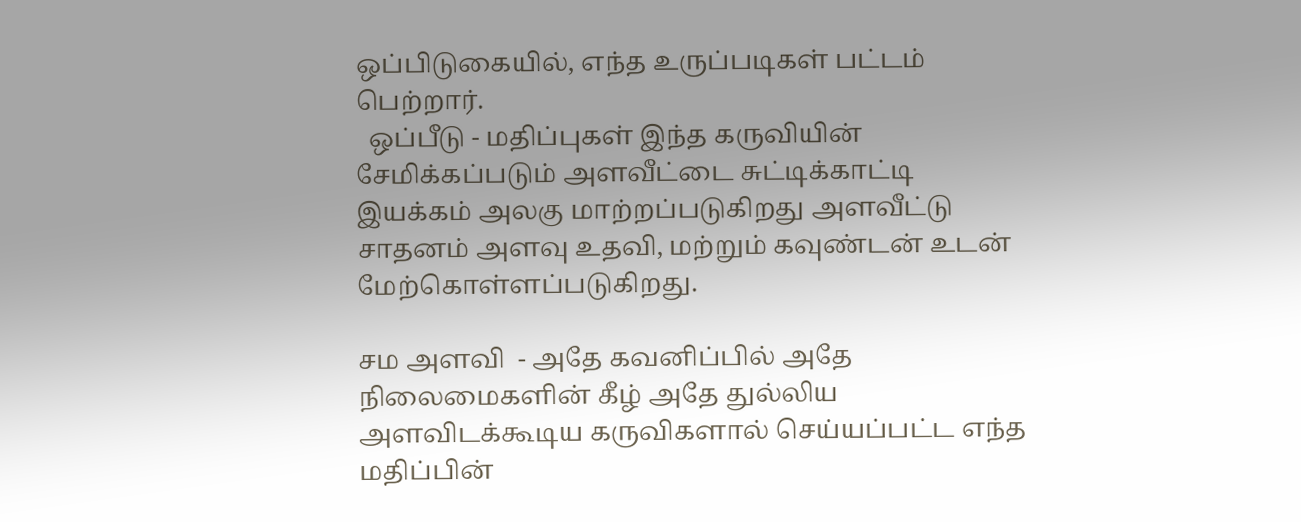ஒப்பிடுகையில், எந்த உருப்படிகள் பட்டம் பெற்றார்.
  ஒப்பீடு - மதிப்புகள் இந்த கருவியின் சேமிக்கப்படும் அளவீட்டை சுட்டிக்காட்டி இயக்கம் அலகு மாற்றப்படுகிறது அளவீட்டு சாதனம் அளவு உதவி, மற்றும் கவுண்டன் உடன் மேற்கொள்ளப்படுகிறது.

சம அளவி  - அதே கவனிப்பில் அதே நிலைமைகளின் கீழ் அதே துல்லிய அளவிடக்கூடிய கருவிகளால் செய்யப்பட்ட எந்த மதிப்பின்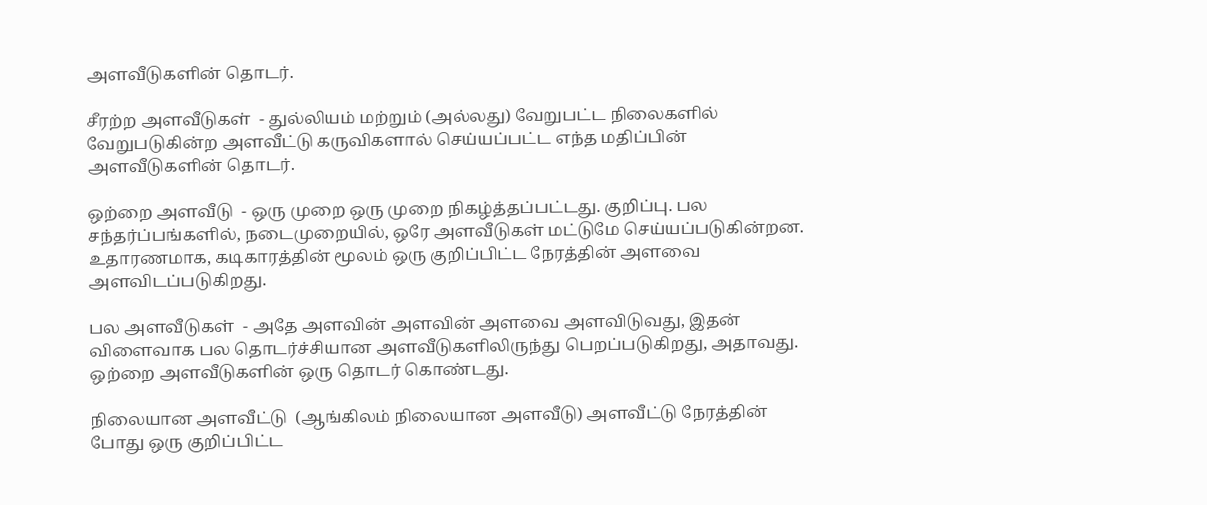அளவீடுகளின் தொடர்.

சீரற்ற அளவீடுகள்  - துல்லியம் மற்றும் (அல்லது) வேறுபட்ட நிலைகளில் வேறுபடுகின்ற அளவீட்டு கருவிகளால் செய்யப்பட்ட எந்த மதிப்பின் அளவீடுகளின் தொடர்.

ஒற்றை அளவீடு  - ஒரு முறை ஒரு முறை நிகழ்த்தப்பட்டது. குறிப்பு. பல சந்தர்ப்பங்களில், நடைமுறையில், ஒரே அளவீடுகள் மட்டுமே செய்யப்படுகின்றன. உதாரணமாக, கடிகாரத்தின் மூலம் ஒரு குறிப்பிட்ட நேரத்தின் அளவை அளவிடப்படுகிறது.

பல அளவீடுகள்  - அதே அளவின் அளவின் அளவை அளவிடுவது, இதன் விளைவாக பல தொடர்ச்சியான அளவீடுகளிலிருந்து பெறப்படுகிறது, அதாவது. ஒற்றை அளவீடுகளின் ஒரு தொடர் கொண்டது.

நிலையான அளவீட்டு  (ஆங்கிலம் நிலையான அளவீடு) அளவீட்டு நேரத்தின் போது ஒரு குறிப்பிட்ட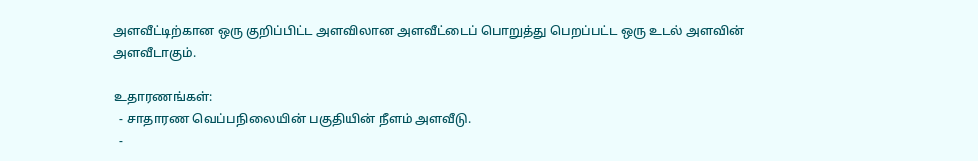அளவீட்டிற்கான ஒரு குறிப்பிட்ட அளவிலான அளவீட்டைப் பொறுத்து பெறப்பட்ட ஒரு உடல் அளவின் அளவீடாகும்.

உதாரணங்கள்:
  - சாதாரண வெப்பநிலையின் பகுதியின் நீளம் அளவீடு.
  -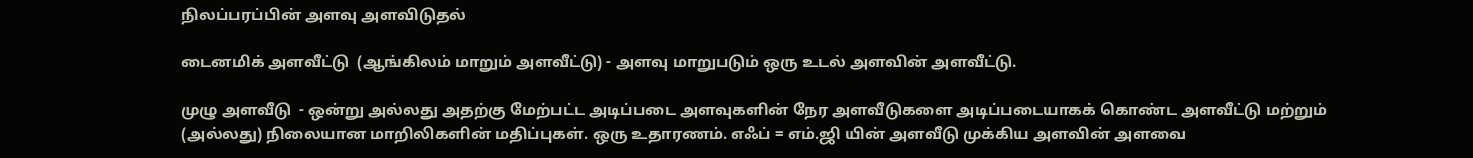நிலப்பரப்பின் அளவு அளவிடுதல்

டைனமிக் அளவீட்டு  (ஆங்கிலம் மாறும் அளவீட்டு) - அளவு மாறுபடும் ஒரு உடல் அளவின் அளவீட்டு.

முழு அளவீடு  - ஒன்று அல்லது அதற்கு மேற்பட்ட அடிப்படை அளவுகளின் நேர அளவீடுகளை அடிப்படையாகக் கொண்ட அளவீட்டு மற்றும் (அல்லது) நிலையான மாறிலிகளின் மதிப்புகள். ஒரு உதாரணம். எஃப் = எம்.ஜி யின் அளவீடு முக்கிய அளவின் அளவை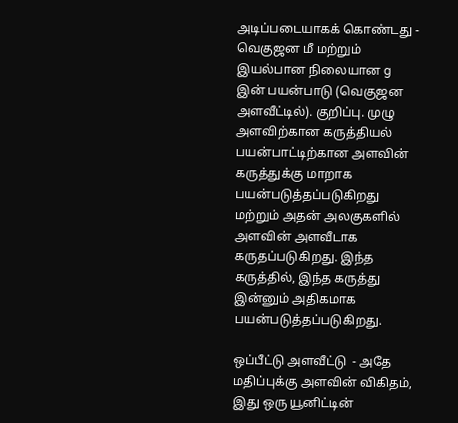அடிப்படையாகக் கொண்டது - வெகுஜன மீ மற்றும் இயல்பான நிலையான g இன் பயன்பாடு (வெகுஜன அளவீட்டில்). குறிப்பு. முழு அளவிற்கான கருத்தியல் பயன்பாட்டிற்கான அளவின் கருத்துக்கு மாறாக பயன்படுத்தப்படுகிறது மற்றும் அதன் அலகுகளில் அளவின் அளவீடாக கருதப்படுகிறது. இந்த கருத்தில், இந்த கருத்து இன்னும் அதிகமாக பயன்படுத்தப்படுகிறது.

ஒப்பீட்டு அளவீட்டு  - அதே மதிப்புக்கு அளவின் விகிதம், இது ஒரு யூனிட்டின்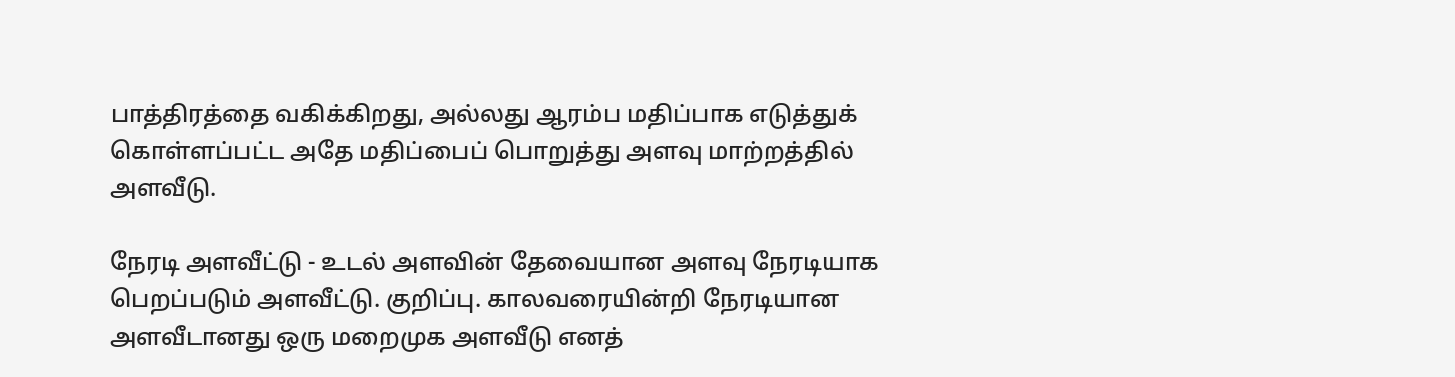பாத்திரத்தை வகிக்கிறது, அல்லது ஆரம்ப மதிப்பாக எடுத்துக் கொள்ளப்பட்ட அதே மதிப்பைப் பொறுத்து அளவு மாற்றத்தில் அளவீடு.

நேரடி அளவீட்டு - உடல் அளவின் தேவையான அளவு நேரடியாக பெறப்படும் அளவீட்டு. குறிப்பு. காலவரையின்றி நேரடியான அளவீடானது ஒரு மறைமுக அளவீடு எனத்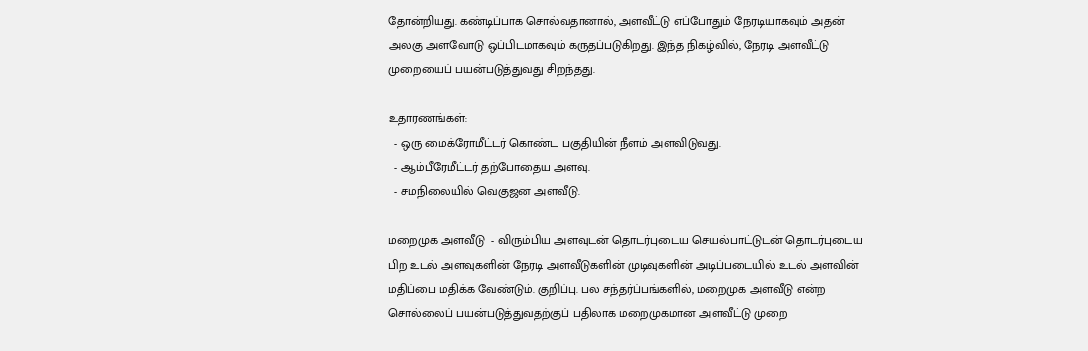தோன்றியது. கண்டிப்பாக சொல்வதானால், அளவீட்டு எப்போதும் நேரடியாகவும் அதன் அலகு அளவோடு ஒப்பிடமாகவும் கருதப்படுகிறது. இந்த நிகழ்வில், நேரடி அளவீட்டு முறையைப் பயன்படுத்துவது சிறந்தது.

உதாரணங்கள்:
  - ஒரு மைக்ரோமீட்டர் கொண்ட பகுதியின் நீளம் அளவிடுவது.
  - ஆம்பீரேமீட்டர் தற்போதைய அளவு.
  - சமநிலையில் வெகுஜன அளவீடு.

மறைமுக அளவீடு  - விரும்பிய அளவுடன் தொடர்புடைய செயல்பாட்டுடன் தொடர்புடைய பிற உடல் அளவுகளின் நேரடி அளவீடுகளின் முடிவுகளின் அடிப்படையில் உடல் அளவின் மதிப்பை மதிக்க வேண்டும். குறிப்பு. பல சந்தர்ப்பங்களில், மறைமுக அளவீடு என்ற சொல்லைப் பயன்படுத்துவதற்குப் பதிலாக மறைமுகமான அளவீட்டு முறை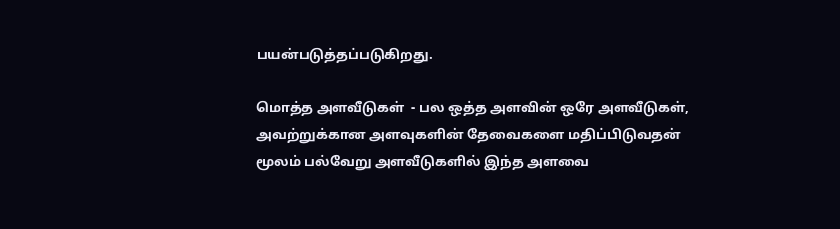பயன்படுத்தப்படுகிறது.

மொத்த அளவீடுகள்  - பல ஒத்த அளவின் ஒரே அளவீடுகள், அவற்றுக்கான அளவுகளின் தேவைகளை மதிப்பிடுவதன் மூலம் பல்வேறு அளவீடுகளில் இந்த அளவை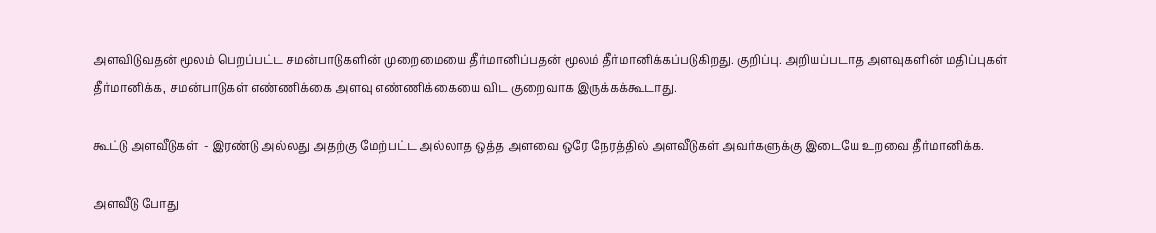அளவிடுவதன் மூலம் பெறப்பட்ட சமன்பாடுகளின் முறைமையை தீர்மானிப்பதன் மூலம் தீர்மானிக்கப்படுகிறது. குறிப்பு. அறியப்படாத அளவுகளின் மதிப்புகள் தீர்மானிக்க, சமன்பாடுகள் எண்ணிக்கை அளவு எண்ணிக்கையை விட குறைவாக இருக்கக்கூடாது.

கூட்டு அளவீடுகள்  - இரண்டு அல்லது அதற்கு மேற்பட்ட அல்லாத ஒத்த அளவை ஒரே நேரத்தில் அளவீடுகள் அவர்களுக்கு இடையே உறவை தீர்மானிக்க.

அளவீடு போது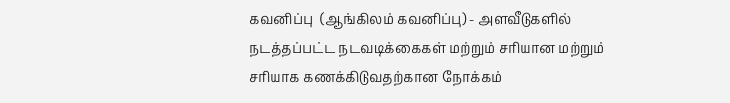கவனிப்பு  (ஆங்கிலம் கவனிப்பு) - அளவீடுகளில் நடத்தப்பட்ட நடவடிக்கைகள் மற்றும் சரியான மற்றும் சரியாக கணக்கிடுவதற்கான நோக்கம்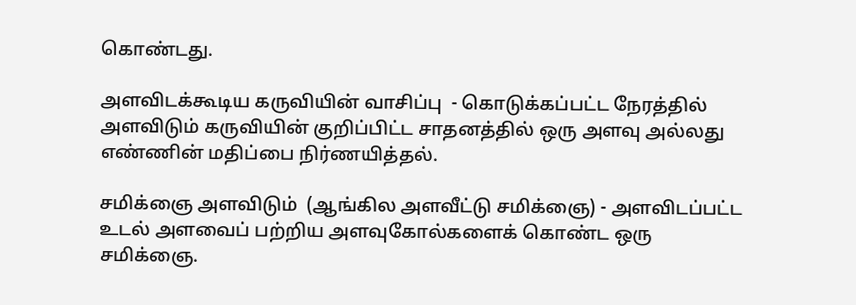கொண்டது.

அளவிடக்கூடிய கருவியின் வாசிப்பு  - கொடுக்கப்பட்ட நேரத்தில் அளவிடும் கருவியின் குறிப்பிட்ட சாதனத்தில் ஒரு அளவு அல்லது எண்ணின் மதிப்பை நிர்ணயித்தல்.

சமிக்ஞை அளவிடும்  (ஆங்கில அளவீட்டு சமிக்ஞை) - அளவிடப்பட்ட உடல் அளவைப் பற்றிய அளவுகோல்களைக் கொண்ட ஒரு சமிக்ஞை.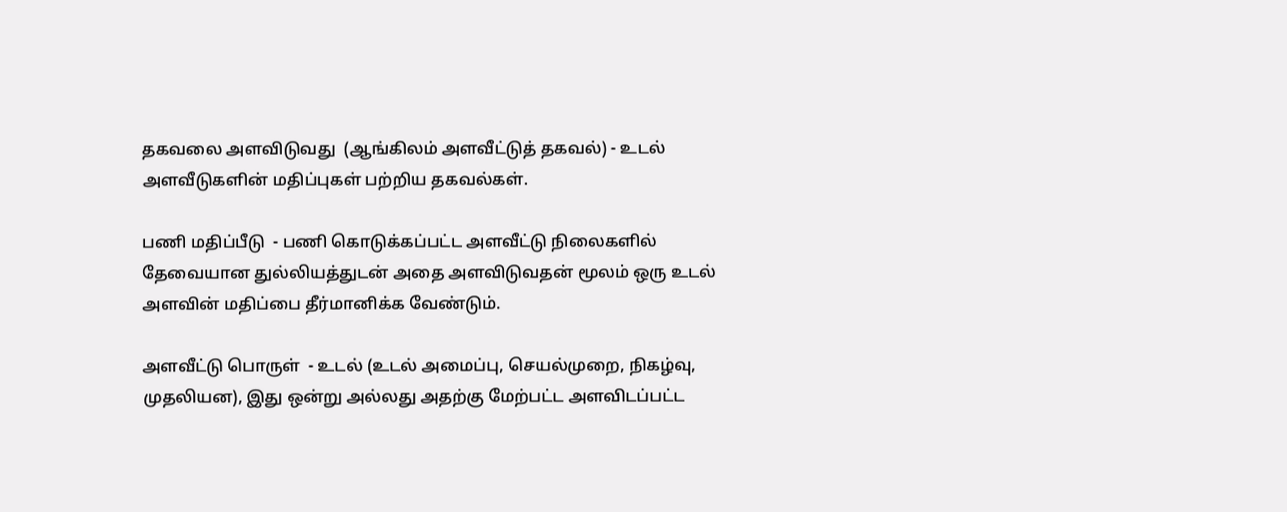தகவலை அளவிடுவது  (ஆங்கிலம் அளவீட்டுத் தகவல்) - உடல் அளவீடுகளின் மதிப்புகள் பற்றிய தகவல்கள்.

பணி மதிப்பீடு  - பணி கொடுக்கப்பட்ட அளவீட்டு நிலைகளில் தேவையான துல்லியத்துடன் அதை அளவிடுவதன் மூலம் ஒரு உடல் அளவின் மதிப்பை தீர்மானிக்க வேண்டும்.

அளவீட்டு பொருள்  - உடல் (உடல் அமைப்பு, செயல்முறை, நிகழ்வு, முதலியன), இது ஒன்று அல்லது அதற்கு மேற்பட்ட அளவிடப்பட்ட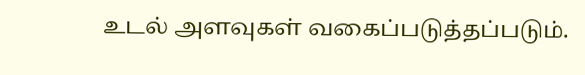உடல் அளவுகள் வகைப்படுத்தப்படும்.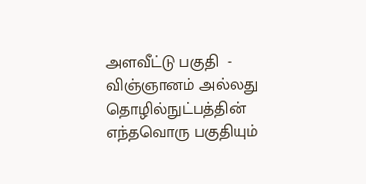அளவீட்டு பகுதி  - விஞ்ஞானம் அல்லது தொழில்நுட்பத்தின் எந்தவொரு பகுதியும்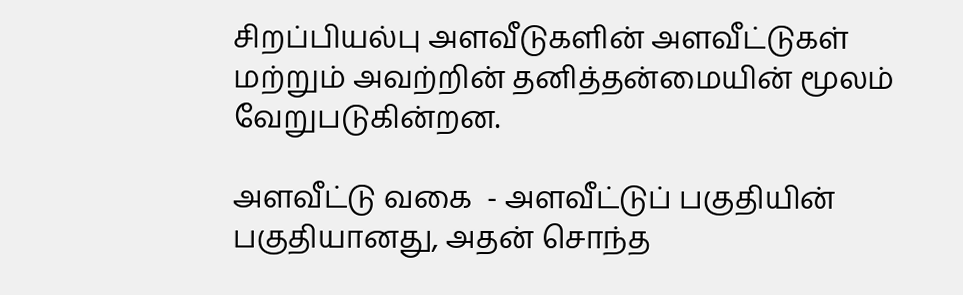சிறப்பியல்பு அளவீடுகளின் அளவீட்டுகள் மற்றும் அவற்றின் தனித்தன்மையின் மூலம் வேறுபடுகின்றன.

அளவீட்டு வகை  - அளவீட்டுப் பகுதியின் பகுதியானது, அதன் சொந்த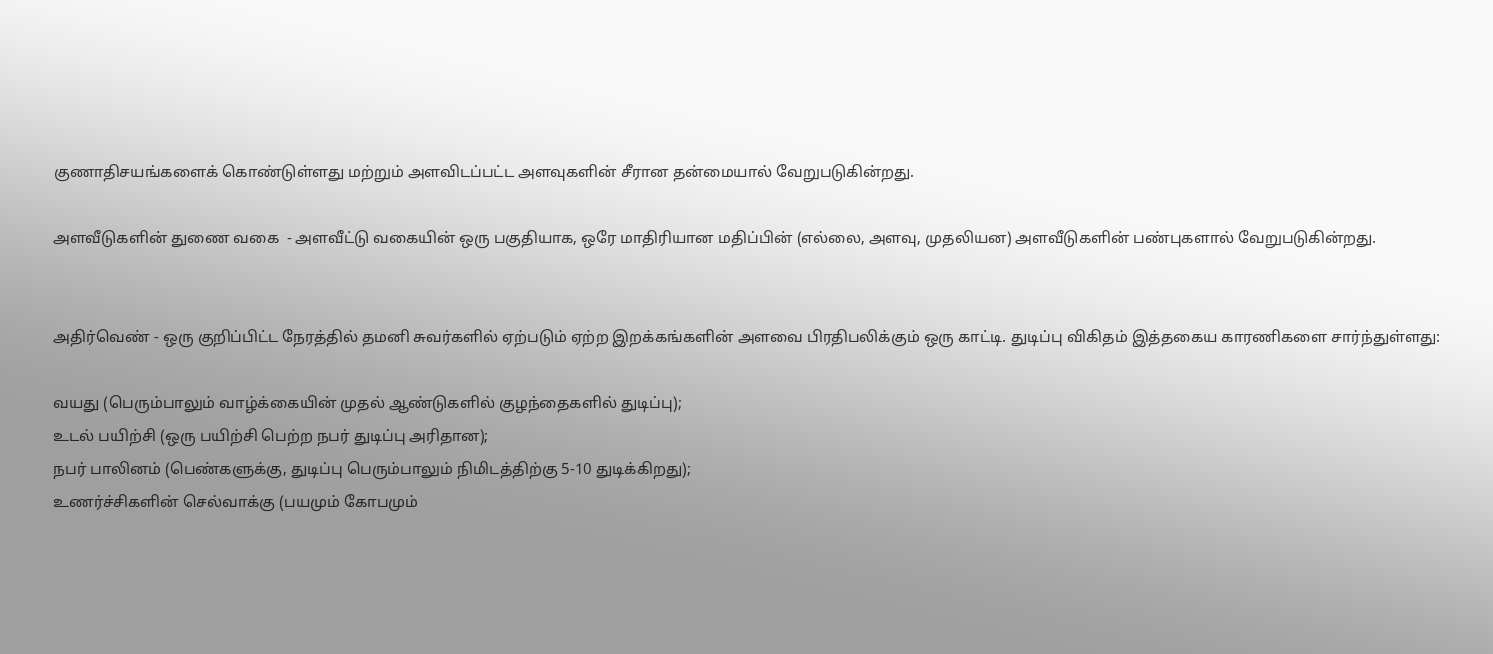குணாதிசயங்களைக் கொண்டுள்ளது மற்றும் அளவிடப்பட்ட அளவுகளின் சீரான தன்மையால் வேறுபடுகின்றது.

அளவீடுகளின் துணை வகை  - அளவீட்டு வகையின் ஒரு பகுதியாக, ஒரே மாதிரியான மதிப்பின் (எல்லை, அளவு, முதலியன) அளவீடுகளின் பண்புகளால் வேறுபடுகின்றது.


அதிர்வெண் - ஒரு குறிப்பிட்ட நேரத்தில் தமனி சுவர்களில் ஏற்படும் ஏற்ற இறக்கங்களின் அளவை பிரதிபலிக்கும் ஒரு காட்டி. துடிப்பு விகிதம் இத்தகைய காரணிகளை சார்ந்துள்ளது:

வயது (பெரும்பாலும் வாழ்க்கையின் முதல் ஆண்டுகளில் குழந்தைகளில் துடிப்பு);
உடல் பயிற்சி (ஒரு பயிற்சி பெற்ற நபர் துடிப்பு அரிதான);
நபர் பாலினம் (பெண்களுக்கு, துடிப்பு பெரும்பாலும் நிமிடத்திற்கு 5-10 துடிக்கிறது);
உணர்ச்சிகளின் செல்வாக்கு (பயமும் கோபமும்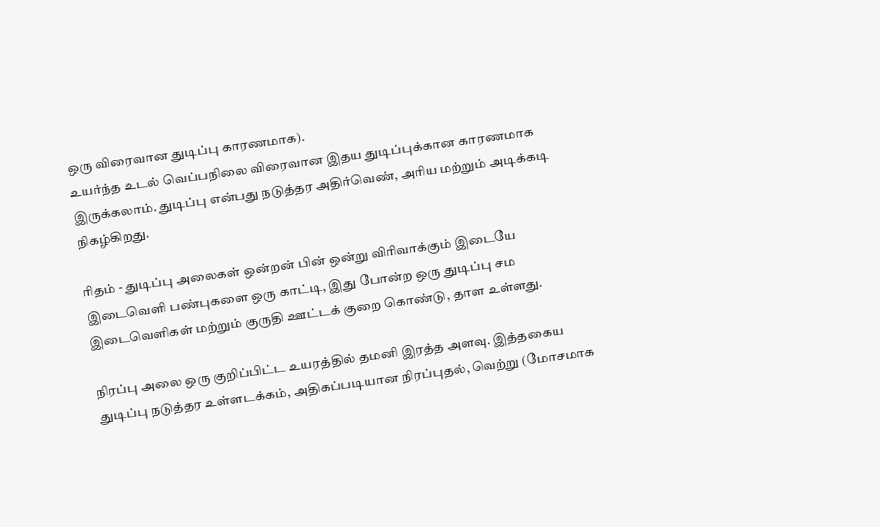ஒரு விரைவான துடிப்பு காரணமாக).
உயர்ந்த உடல் வெப்பநிலை விரைவான இதய துடிப்புக்கான காரணமாக இருக்கலாம். துடிப்பு என்பது நடுத்தர அதிர்வெண், அரிய மற்றும் அடிக்கடி நிகழ்கிறது.

ரிதம் - துடிப்பு அலைகள் ஒன்றன் பின் ஒன்று விரிவாக்கும் இடையே இடைவெளி பண்புகளை ஒரு காட்டி, இது போன்ற ஒரு துடிப்பு சம இடைவெளிகள் மற்றும் குருதி ஊட்டக் குறை கொண்டு, தாள உள்ளது.

நிரப்பு அலை ஒரு குறிப்பிட்ட உயரத்தில் தமனி இரத்த அளவு. இத்தகைய துடிப்பு நடுத்தர உள்ளடக்கம், அதிகப்படியான நிரப்புதல், வெற்று (மோசமாக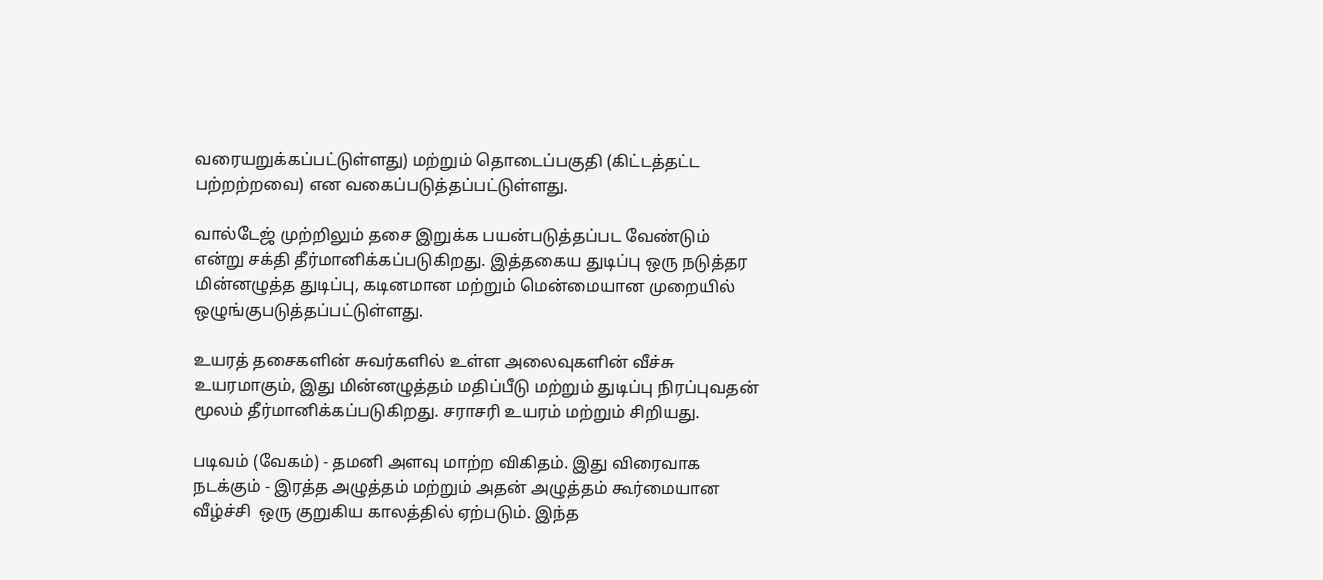வரையறுக்கப்பட்டுள்ளது) மற்றும் தொடைப்பகுதி (கிட்டத்தட்ட பற்றற்றவை) என வகைப்படுத்தப்பட்டுள்ளது.

வால்டேஜ் முற்றிலும் தசை இறுக்க பயன்படுத்தப்பட வேண்டும் என்று சக்தி தீர்மானிக்கப்படுகிறது. இத்தகைய துடிப்பு ஒரு நடுத்தர மின்னழுத்த துடிப்பு, கடினமான மற்றும் மென்மையான முறையில் ஒழுங்குபடுத்தப்பட்டுள்ளது.

உயரத் தசைகளின் சுவர்களில் உள்ள அலைவுகளின் வீச்சு உயரமாகும், இது மின்னழுத்தம் மதிப்பீடு மற்றும் துடிப்பு நிரப்புவதன் மூலம் தீர்மானிக்கப்படுகிறது. சராசரி உயரம் மற்றும் சிறியது.

படிவம் (வேகம்) - தமனி அளவு மாற்ற விகிதம். இது விரைவாக நடக்கும் - இரத்த அழுத்தம் மற்றும் அதன் அழுத்தம் கூர்மையான வீழ்ச்சி  ஒரு குறுகிய காலத்தில் ஏற்படும். இந்த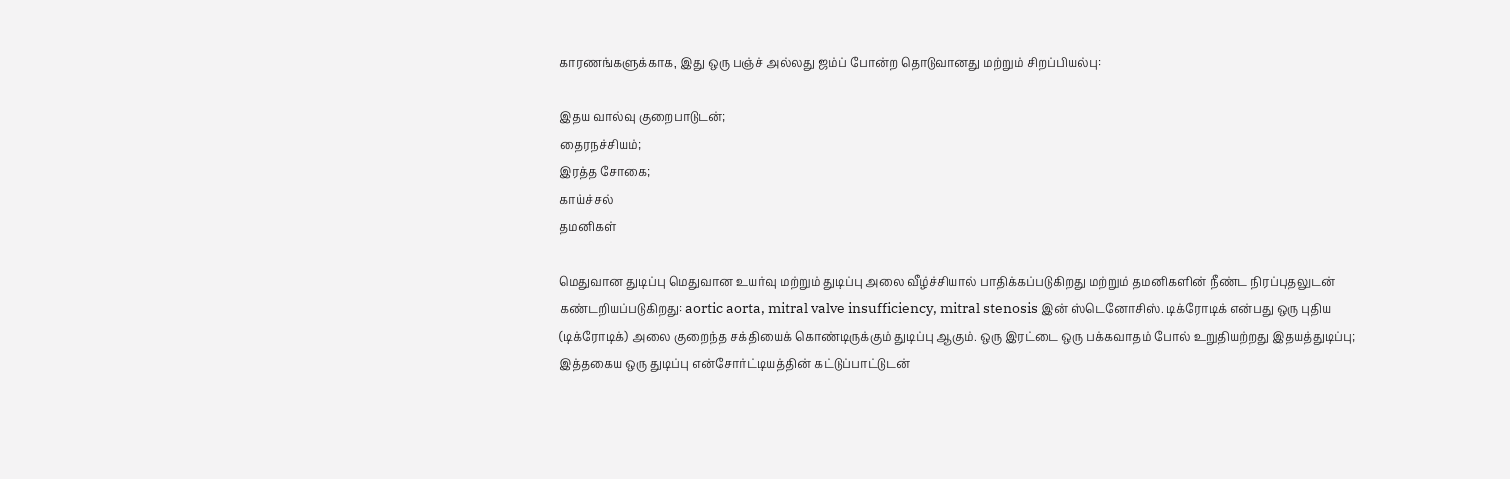காரணங்களுக்காக, இது ஒரு பஞ்ச் அல்லது ஜம்ப் போன்ற தொடுவானது மற்றும் சிறப்பியல்பு:

இதய வால்வு குறைபாடுடன்;
தைரநச்சியம்;
இரத்த சோகை;
காய்ச்சல்
தமனிகள்

மெதுவான துடிப்பு மெதுவான உயர்வு மற்றும் துடிப்பு அலை வீழ்ச்சியால் பாதிக்கப்படுகிறது மற்றும் தமனிகளின் நீண்ட நிரப்புதலுடன் கண்டறியப்படுகிறது: aortic aorta, mitral valve insufficiency, mitral stenosis இன் ஸ்டெனோசிஸ். டிக்ரோடிக் என்பது ஒரு புதிய (டிக்ரோடிக்) அலை குறைந்த சக்தியைக் கொண்டிருக்கும் துடிப்பு ஆகும். ஒரு இரட்டை ஒரு பக்கவாதம் போல் உறுதியற்றது இதயத்துடிப்பு; இத்தகைய ஒரு துடிப்பு என்சோர்ட்டியத்தின் கட்டுப்பாட்டுடன்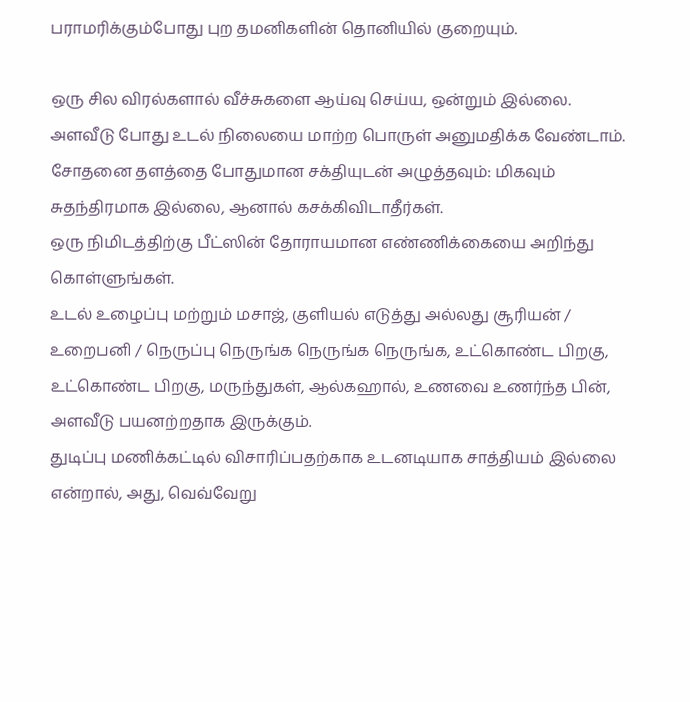பராமரிக்கும்போது புற தமனிகளின் தொனியில் குறையும்.

ஒரு சில விரல்களால் வீச்சுகளை ஆய்வு செய்ய, ஒன்றும் இல்லை.
அளவீடு போது உடல் நிலையை மாற்ற பொருள் அனுமதிக்க வேண்டாம்.
சோதனை தளத்தை போதுமான சக்தியுடன் அழுத்தவும்: மிகவும் சுதந்திரமாக இல்லை, ஆனால் கசக்கிவிடாதீர்கள்.
ஒரு நிமிடத்திற்கு பீட்ஸின் தோராயமான எண்ணிக்கையை அறிந்து கொள்ளுங்கள்.
உடல் உழைப்பு மற்றும் மசாஜ், குளியல் எடுத்து அல்லது சூரியன் / உறைபனி / நெருப்பு நெருங்க நெருங்க நெருங்க, உட்கொண்ட பிறகு, உட்கொண்ட பிறகு, மருந்துகள், ஆல்கஹால், உணவை உணர்ந்த பின், அளவீடு பயனற்றதாக இருக்கும்.
துடிப்பு மணிக்கட்டில் விசாரிப்பதற்காக உடனடியாக சாத்தியம் இல்லை என்றால், அது, வெவ்வேறு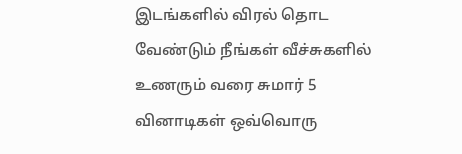இடங்களில் விரல் தொட வேண்டும் நீங்கள் வீச்சுகளில் உணரும் வரை சுமார் 5 வினாடிகள் ஒவ்வொரு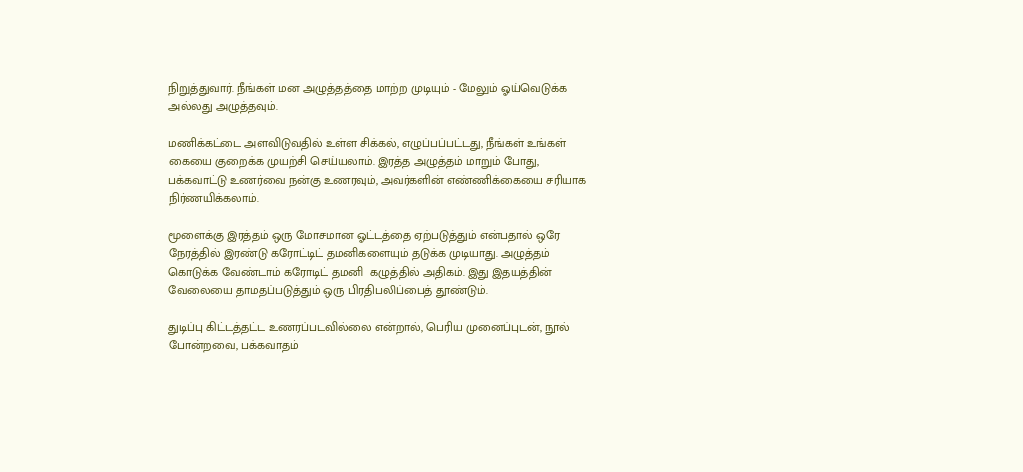நிறுத்துவார். நீங்கள் மன அழுத்தத்தை மாற்ற முடியும் - மேலும் ஓய்வெடுக்க அல்லது அழுத்தவும்.

மணிக்கட்டை அளவிடுவதில் உள்ள சிக்கல், எழுப்பப்பட்டது, நீங்கள் உங்கள் கையை குறைக்க முயற்சி செய்யலாம். இரத்த அழுத்தம் மாறும் போது, பக்கவாட்டு உணர்வை நன்கு உணரவும், அவர்களின் எண்ணிக்கையை சரியாக நிர்ணயிக்கலாம்.

மூளைக்கு இரத்தம் ஒரு மோசமான ஓட்டத்தை ஏற்படுத்தும் என்பதால் ஒரே நேரத்தில் இரண்டு கரோட்டிட் தமனிகளையும் தடுக்க முடியாது. அழுத்தம் கொடுக்க வேண்டாம் கரோடிட் தமனி  கழுத்தில் அதிகம். இது இதயத்தின் வேலையை தாமதப்படுத்தும் ஒரு பிரதிபலிப்பைத் தூண்டும்.

துடிப்பு கிட்டத்தட்ட உணரப்படவில்லை என்றால், பெரிய முனைப்புடன், நூல் போன்றவை, பக்கவாதம்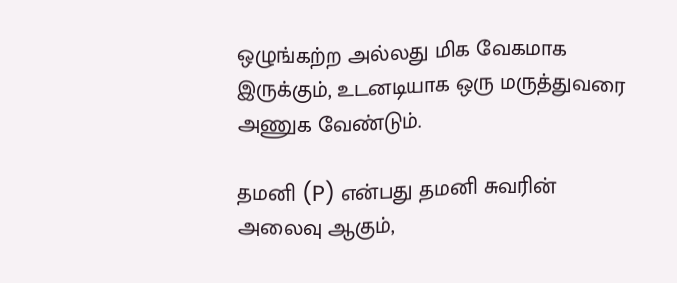ஒழுங்கற்ற அல்லது மிக வேகமாக இருக்கும், உடனடியாக ஒரு மருத்துவரை அணுக வேண்டும்.

தமனி (P) என்பது தமனி சுவரின் அலைவு ஆகும்,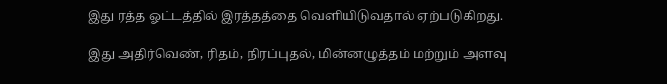இது ரத்த ஓட்டத்தில் இரத்தத்தை வெளியிடுவதால் ஏற்படுகிறது.

இது அதிர்வெண், ரிதம், நிரப்புதல், மின்னழுத்தம் மற்றும் அளவு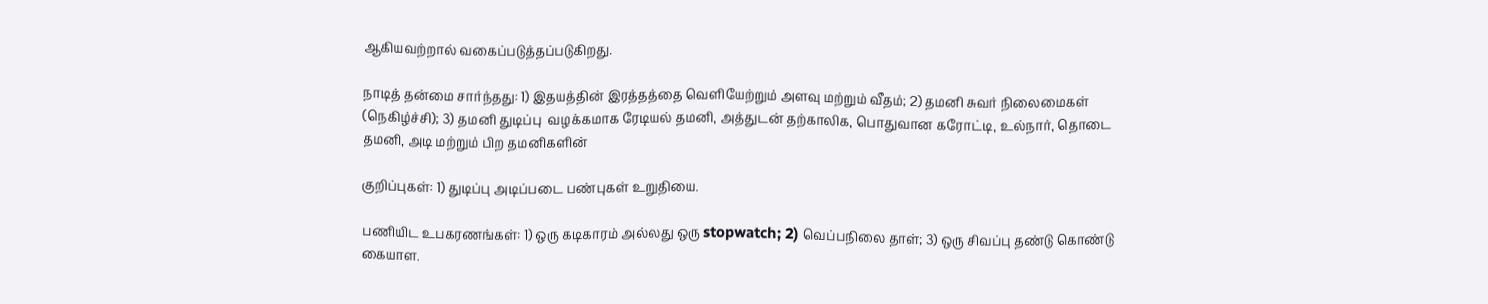ஆகியவற்றால் வகைப்படுத்தப்படுகிறது.

நாடித் தன்மை சார்ந்தது: 1) இதயத்தின் இரத்தத்தை வெளியேற்றும் அளவு மற்றும் வீதம்; 2) தமனி சுவர் நிலைமைகள் (நெகிழ்ச்சி); 3) தமனி துடிப்பு  வழக்கமாக ரேடியல் தமனி, அத்துடன் தற்காலிக, பொதுவான கரோட்டி, உல்நார், தொடை தமனி, அடி மற்றும் பிற தமனிகளின்

குறிப்புகள்: 1) துடிப்பு அடிப்படை பண்புகள் உறுதியை.

பணியிட உபகரணங்கள்: 1) ஒரு கடிகாரம் அல்லது ஒரு stopwatch; 2) வெப்பநிலை தாள்; 3) ஒரு சிவப்பு தண்டு கொண்டு கையாள.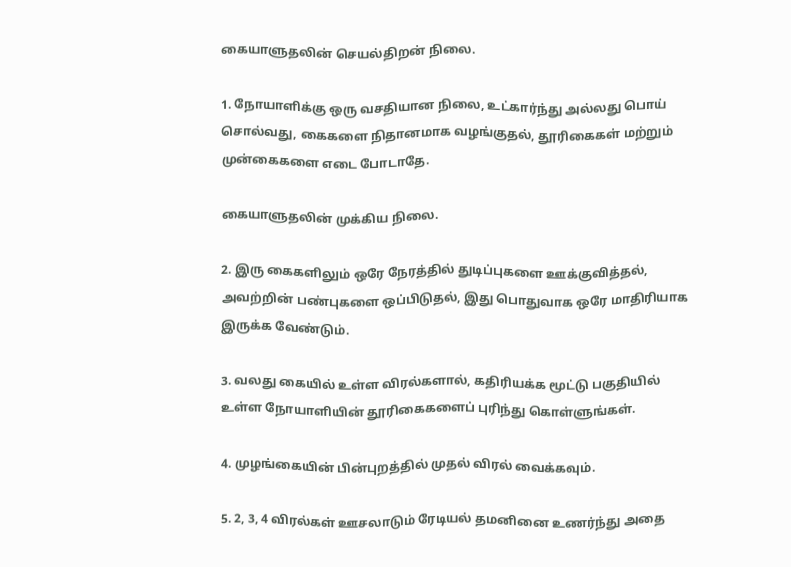கையாளுதலின் செயல்திறன் நிலை.

1. நோயாளிக்கு ஒரு வசதியான நிலை, உட்கார்ந்து அல்லது பொய் சொல்வது, கைகளை நிதானமாக வழங்குதல், தூரிகைகள் மற்றும் முன்கைகளை எடை போடாதே.

கையாளுதலின் முக்கிய நிலை.

2. இரு கைகளிலும் ஒரே நேரத்தில் துடிப்புகளை ஊக்குவித்தல், அவற்றின் பண்புகளை ஒப்பிடுதல், இது பொதுவாக ஒரே மாதிரியாக இருக்க வேண்டும்.

3. வலது கையில் உள்ள விரல்களால், கதிரியக்க மூட்டு பகுதியில் உள்ள நோயாளியின் தூரிகைகளைப் புரிந்து கொள்ளுங்கள்.

4. முழங்கையின் பின்புறத்தில் முதல் விரல் வைக்கவும்.

5. 2, 3, 4 விரல்கள் ஊசலாடும் ரேடியல் தமனினை உணர்ந்து அதை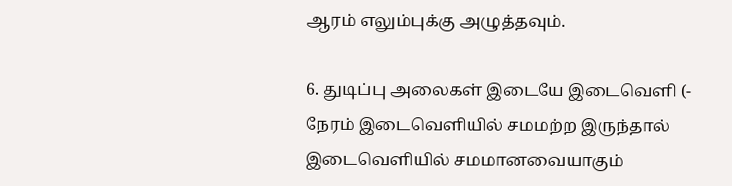ஆரம் எலும்புக்கு அழுத்தவும்.

6. துடிப்பு அலைகள் இடையே இடைவெளி (- நேரம் இடைவெளியில் சமமற்ற இருந்தால் இடைவெளியில் சமமானவையாகும்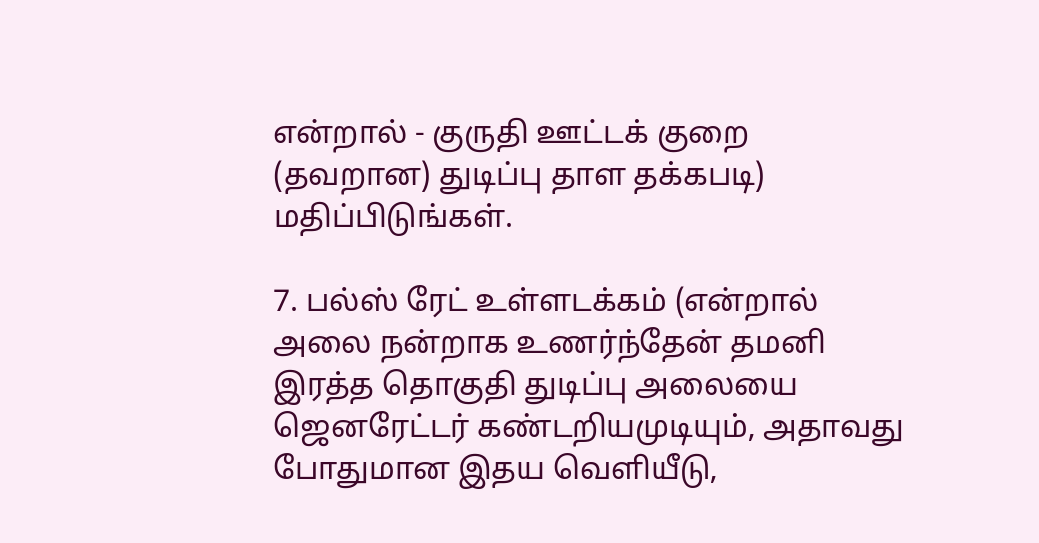என்றால் - குருதி ஊட்டக் குறை (தவறான) துடிப்பு தாள தக்கபடி) மதிப்பிடுங்கள்.

7. பல்ஸ் ரேட் உள்ளடக்கம் (என்றால் அலை நன்றாக உணர்ந்தேன் தமனி இரத்த தொகுதி துடிப்பு அலையை ஜெனரேட்டர் கண்டறியமுடியும், அதாவது போதுமான இதய வெளியீடு,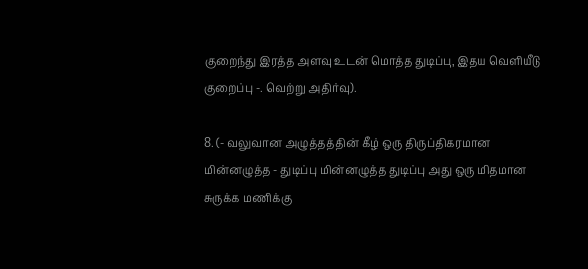குறைந்து இரத்த அளவு உடன் மொத்த துடிப்பு, இதய வெளியீடு குறைப்பு -. வெற்று அதிர்வு).

8. (- வலுவான அழுத்தத்தின் கீழ் ஒரு திருப்திகரமான மின்னழுத்த - துடிப்பு மின்னழுத்த துடிப்பு அது ஒரு மிதமான சுருக்க மணிக்கு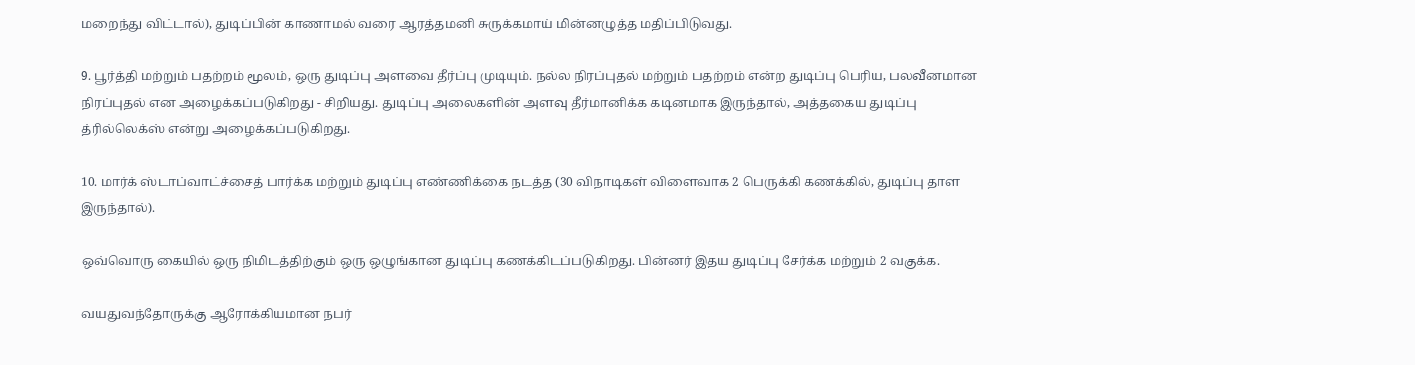மறைந்து விட்டால்), துடிப்பின் காணாமல் வரை ஆரத்தமனி சுருக்கமாய் மின்னழுத்த மதிப்பிடுவது.

9. பூர்த்தி மற்றும் பதற்றம் மூலம், ஒரு துடிப்பு அளவை தீர்ப்பு முடியும். நல்ல நிரப்புதல் மற்றும் பதற்றம் என்ற துடிப்பு பெரிய, பலவீனமான நிரப்புதல் என அழைக்கப்படுகிறது - சிறியது. துடிப்பு அலைகளின் அளவு தீர்மானிக்க கடினமாக இருந்தால், அத்தகைய துடிப்பு த்ரில்லெக்ஸ் என்று அழைக்கப்படுகிறது.

10. மார்க் ஸ்டாப்வாட்ச்சைத் பார்க்க மற்றும் துடிப்பு எண்ணிக்கை நடத்த (30 விநாடிகள் விளைவாக 2 பெருக்கி கணக்கில், துடிப்பு தாள இருந்தால்).

ஒவ்வொரு கையில் ஒரு நிமிடத்திற்கும் ஒரு ஒழுங்கான துடிப்பு கணக்கிடப்படுகிறது. பின்னர் இதய துடிப்பு சேர்க்க மற்றும் 2 வகுக்க.

வயதுவந்தோருக்கு ஆரோக்கியமான நபர்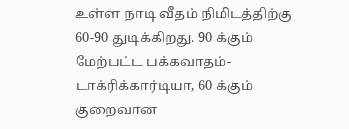உள்ள நாடி வீதம் நிமிடத்திற்கு 60-90 துடிக்கிறது. 90 க்கும் மேற்பட்ட பக்கவாதம்-டாக்ரிக்கார்டியா, 60 க்கும் குறைவான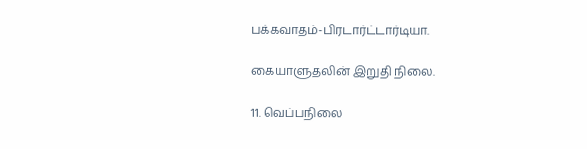பக்கவாதம்-பிரடார்ட்டார்டியா.

கையாளுதலின் இறுதி நிலை.

11. வெப்பநிலை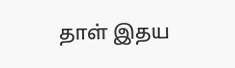தாள் இதய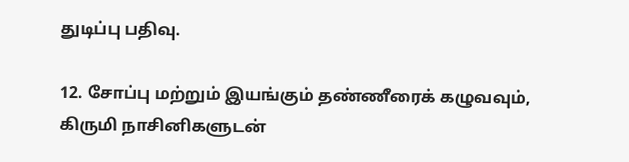துடிப்பு பதிவு.

12. சோப்பு மற்றும் இயங்கும் தண்ணீரைக் கழுவவும், கிருமி நாசினிகளுடன்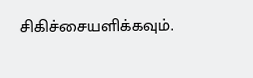சிகிச்சையளிக்கவும்.